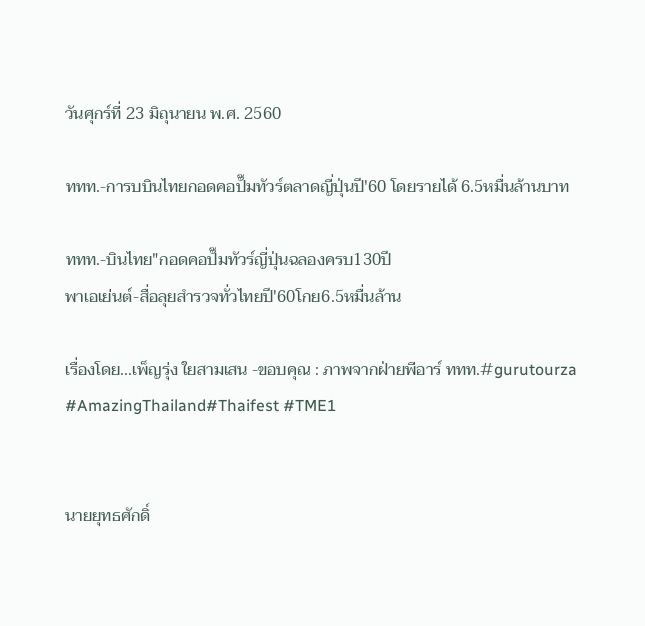วันศุกร์ที่ 23 มิถุนายน พ.ศ. 2560

ททท.-การบบินไทยกอดคอปั๊มทัวร์ตลาดญี่ปุ่นปี'60 โดยรายได้ 6.5หมื่นล้านบาท

ททท.-บินไทย"กอดคอปั๊มทัวร์ญี่ปุ่นฉลองครบ130ปี
พาเอเย่นต์-สื่อลุยสำรวจทั่วไทยปี'60โกย6.5หมื่นล้าน

เรื่องโดย...เพ็ญรุ่ง ใยสามเสน -ขอบคุณ : ภาพจากฝ่ายพีอาร์ ททท.#gurutourza #AmazingThailand#Thaifest #TME1


นายยุทธศักดิ์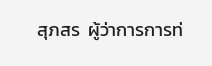สุภสร  ผู้ว่าการการท่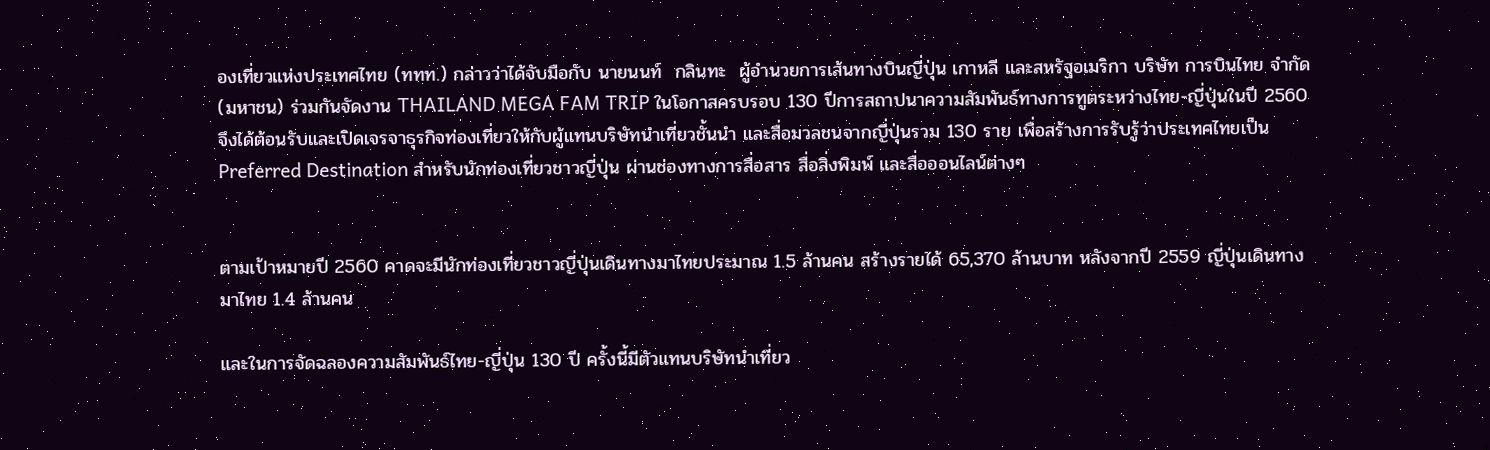องเที่ยวแห่งประเทศไทย (ททท.) กล่าวว่าได้จับมือกับ นายนนท์  กลินทะ  ผู้อำนวยการเส้นทางบินญี่ปุ่น เกาหลี และสหรัฐอเมริกา บริษัท การบินไทย จำกัด (มหาชน) ร่วมกันจัดงาน THAILAND MEGA FAM TRIP ในโอกาสครบรอบ 130 ปีการสถาปนาความสัมพันธ์ทางการทูตระหว่างไทย-ญี่ปุ่นในปี 2560 จึงได้ต้อนรับและเปิดเจรจาธุรกิจท่องเที่ยวให้กับผู้แทนบริษัทนำเที่ยวชั้นนำ และสื่อมวลชนจากญี่ปุ่นรวม 130 ราย เพื่อสร้างการรับรู้ว่าประเทศไทยเป็น Preferred Destination สำหรับนักท่องเที่ยวชาวญี่ปุ่น ผ่านช่องทางการสื่อสาร สื่อสิ่งพิมพ์ และสื่อออนไลน์ต่างๆ


ตามเป้าหมายปี 2560 คาดจะมีนักท่องเที่ยวชาวญี่ปุ่นเดินทางมาไทยประมาณ 1.5 ล้านคน สร้างรายได้ 65,370 ล้านบาท หลังจากปี 2559 ญี่ปุ่นเดินทางมาไทย 1.4 ล้านคน

และในการจัดฉลองความสัมพันธ์ไทย-ญี่ปุ่น 130 ปี ครั้งนี้มีตัวแทนบริษัทนำเที่ยว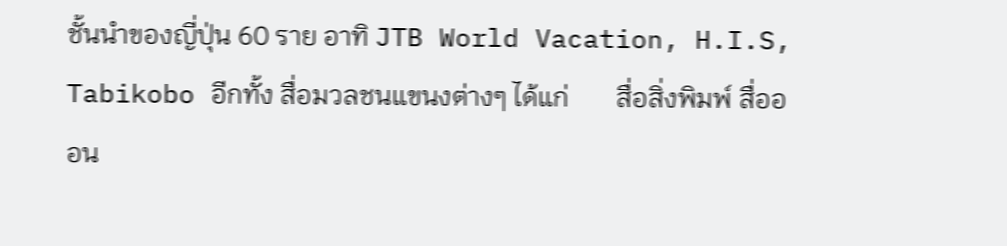ชั้นนำของญี่ปุ่น 60 ราย อาทิ JTB World Vacation, H.I.S, Tabikobo อีกทั้ง สื่อมวลชนแขนงต่างๆ ได้แก่       สื่อสิ่งพิมพ์ สื่อออน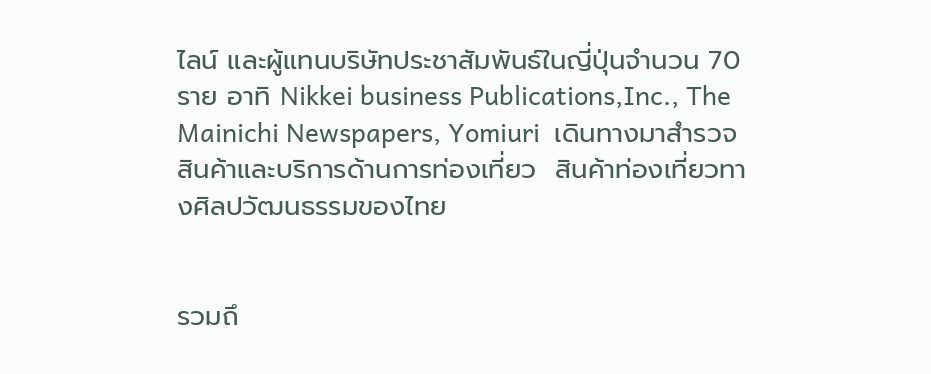ไลน์ และผู้แทนบริษัทประชาสัมพันธ์ในญี่ปุ่นจำนวน 70 ราย อาทิ Nikkei business Publications,Inc., The Mainichi Newspapers, Yomiuri  เดินทางมาสำรวจสินค้าและบริการด้านการท่องเที่ยว  สินค้าท่องเที่ยวทางศิลปวัฒนธรรมของไทย


รวมถึ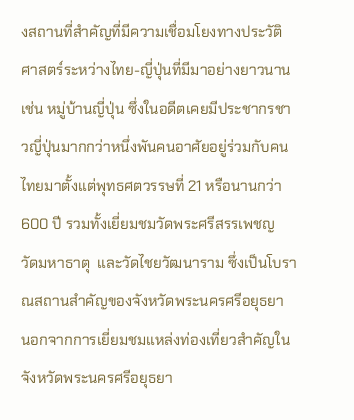งสถานที่สำคัญที่มีความเชื่อมโยงทางประวัติศาสตร์ระหว่างไทย-ญี่ปุ่นที่มีมาอย่างยาวนาน เช่น หมู่บ้านญี่ปุ่น ซึ่งในอดีตเคยมีประชากรชาวญี่ปุ่นมากกว่าหนึ่งพันคนอาศัยอยู่ร่วมกับคนไทยมาตั้งแต่พุทธศตวรรษที่ 21 หรือนานกว่า 600 ปี รวมทั้งเยี่ยมชมวัดพระศรีสรรเพชญ  วัดมหาธาตุ  และวัดไชยวัฒนาราม ซึ่งเป็นโบราณสถานสำคัญของจังหวัดพระนครศรีอยุธยา  นอกจากการเยี่ยมชมแหล่งท่องเที่ยวสำคัญในจังหวัดพระนครศรีอยุธยา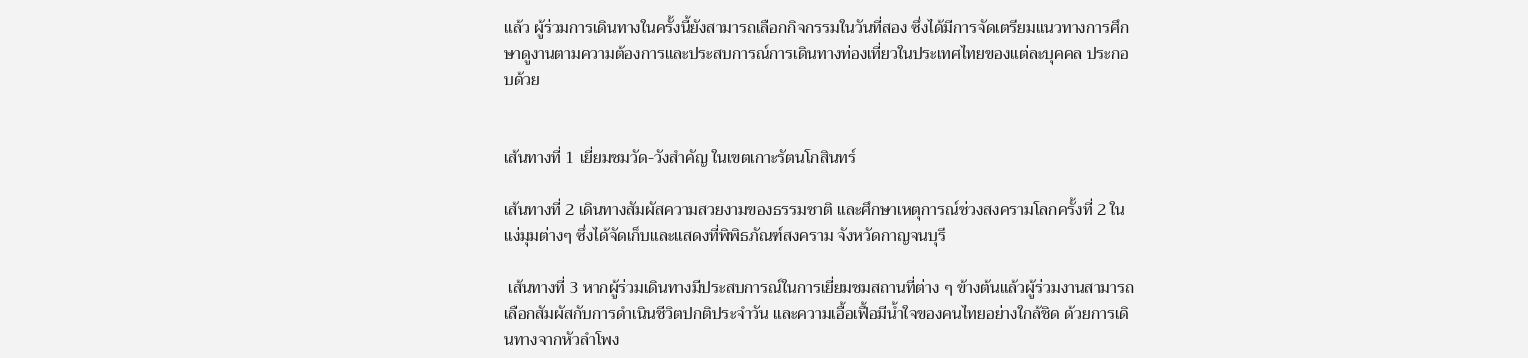แล้ว ผู้ร่วมการเดินทางในครั้งนี้ยังสามารถเลือกกิจกรรมในวันที่สอง ซึ่งได้มีการจัดเตรียมแนวทางการศึกษาดูงานตามความต้องการและประสบการณ์การเดินทางท่องเที่ยวในประเทศไทยของแต่ละบุคคล ประกอบด้วย


เส้นทางที่ 1 เยี่ยมชมวัด-วังสำคัญ ในเขตเกาะรัตนโกสินทร์

เส้นทางที่ 2 เดินทางสัมผัสความสวยงามของธรรมชาติ และศึกษาเหตุการณ์ช่วงสงครามโลกครั้งที่ 2 ในแง่มุมต่างๆ ซึ่งได้จัดเก็บและแสดงที่พิพิธภัณฑ์สงคราม จังหวัดกาญจนบุรี

 เส้นทางที่ 3 หากผู้ร่วมเดินทางมีประสบการณ์ในการเยี่ยมชมสถานที่ต่าง ๆ ข้างต้นแล้วผู้ร่วมงานสามารถเลือกสัมผัสกับการดำเนินชีวิตปกติประจำวัน และความเอื้อเฟื้อมีน้ำใจของคนไทยอย่างใกล้ชิด ด้วยการเดินทางจากหัวลำโพง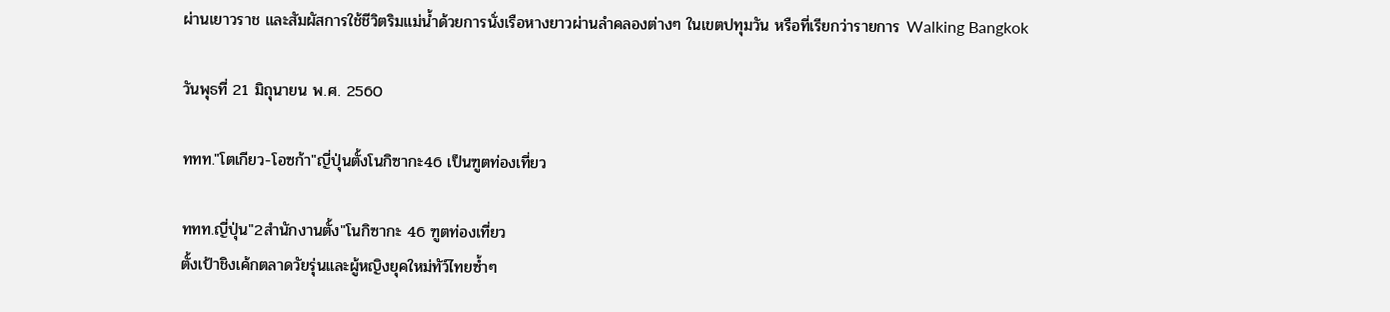ผ่านเยาวราช และสัมผัสการใช้ชีวิตริมแม่น้ำด้วยการนั่งเรือหางยาวผ่านลำคลองต่างๆ ในเขตปทุมวัน หรือที่เรียกว่ารายการ Walking Bangkok

วันพุธที่ 21 มิถุนายน พ.ศ. 2560

ททท."โตเกียว-โอซก้า"ญี่ปุ่นตั้งโนกิซากะ46 เป็นฑูตท่องเที่ยว

ททท.ญี่ปุ่น"2สำนักงานตั้ง"โนกิซากะ 46 ฑูตท่องเที่ยว
ตั้งเป้าชิงเค้กตลาดวัยรุ่นและผู้หญิงยุคใหม่ทัว์ไทยซ้ำๆ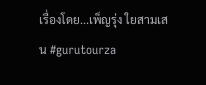เรื่องโดย...เพ็ญรุ่ง ใยสามเสน #gurutourza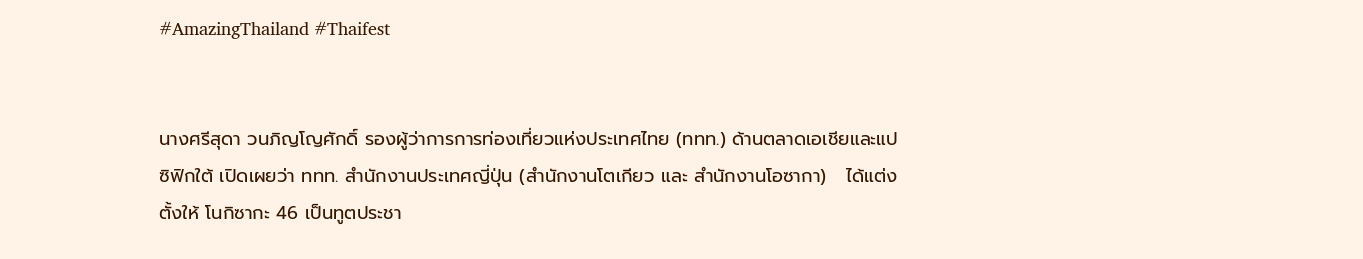#AmazingThailand #Thaifest


นางศรีสุดา วนภิญโญศักดิ์ รองผู้ว่าการการท่องเที่ยวแห่งประเทศไทย (ททท.) ด้านตลาดเอเชียและแปซิฟิกใต้ เปิดเผยว่า ททท. สำนักงานประเทศญี่ปุ่น (สำนักงานโตเกียว และ สำนักงานโอซากา)   ได้แต่งตั้งให้ โนกิซากะ 46 เป็นทูตประชา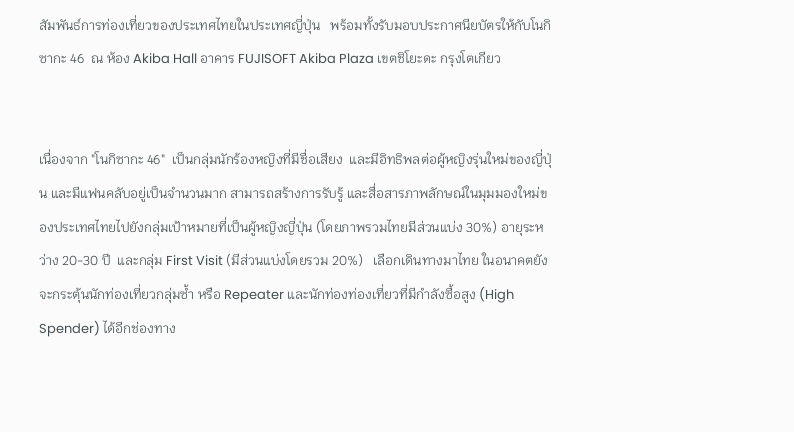สัมพันธ์การท่องเที่ยวของประเทศไทยในประเทศญี่ปุ่น   พร้อมทั้งรับมอบประกาศนียบัตรให้กับโนกิซากะ 46  ณ ห้อง Akiba Hall อาคาร FUJISOFT Akiba Plaza เขตชิโยะดะ กรุงโตเกียว


เนื่องจาก "โนกิซากะ 46"  เป็นกลุ่มนักร้องหญิงที่มีชื่อเสียง  และมีอิทธิพลต่อผู้หญิงรุ่นใหม่ของญี่ปุ่น และมีแฟนคลับอยู่เป็นจำนวนมาก สามารถสร้างการรับรู้ และสื่อสารภาพลักษณ์ในมุมมองใหม่ของประเทศไทยไปยังกลุ่มเป้าหมายที่เป็นผู้หญิงญี่ปุ่น (โดยภาพรวมไทยมีส่วนแบ่ง 30%) อายุระหว่าง 20-30 ปี  และกลุ่ม First Visit (มีส่วนแบ่งโดยรวม 20%)   เลือกเดินทางมาไทย ในอนาคตยังจะกระตุ้นนักท่องเที่ยวกลุ่มซ้ำ หรือ Repeater และนักท่องท่องเที่ยวที่มีกำลังซื้อสูง (High Spender) ได้อีกช่องทาง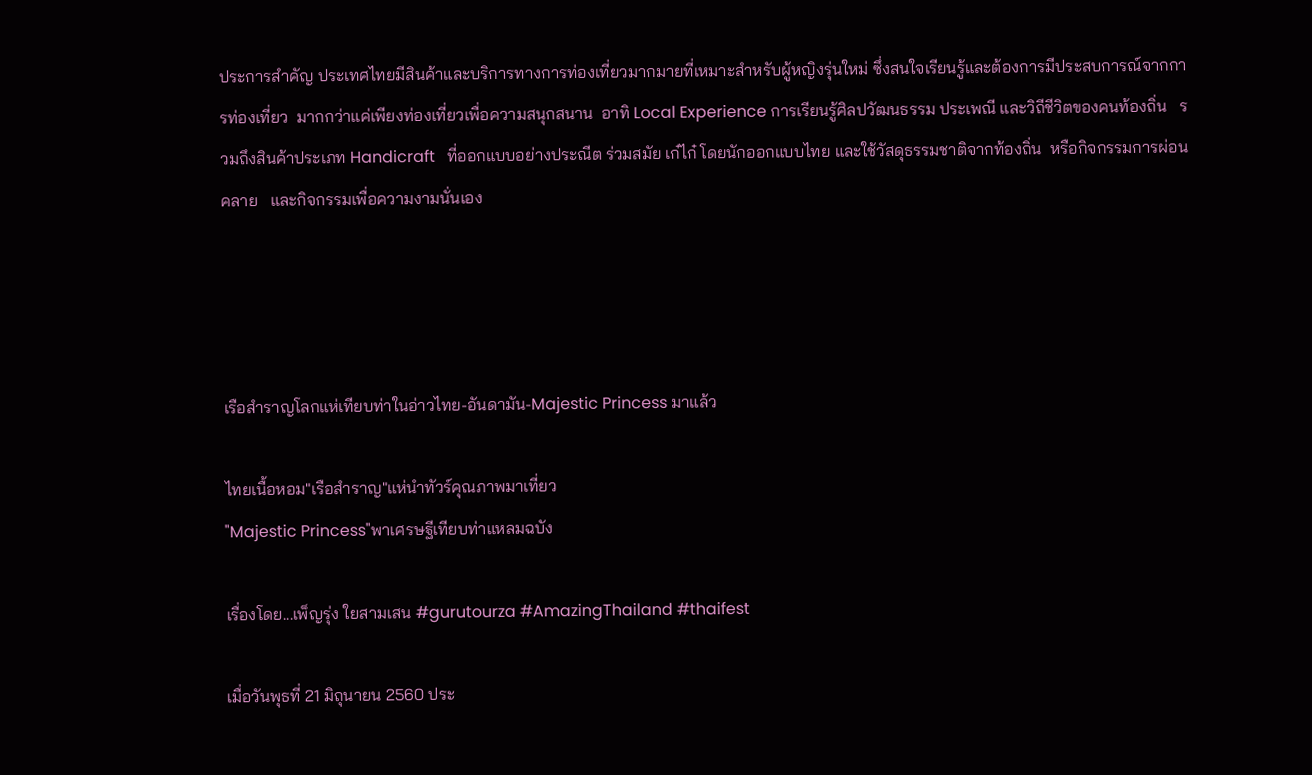ประการสำคัญ ประเทศไทยมีสินค้าและบริการทางการท่องเที่ยวมากมายที่เหมาะสำหรับผู้หญิงรุ่นใหม่ ซึ่งสนใจเรียนรู้และต้องการมีประสบการณ์จากการท่องเที่ยว  มากกว่าแค่เพียงท่องเที่ยวเพื่อความสนุกสนาน  อาทิ Local Experience การเรียนรู้ศิลปวัฒนธรรม ประเพณี และวิถีชีวิตของคนท้องถิ่น   รวมถึงสินค้าประเภท Handicraft   ที่ออกแบบอย่างประณีต ร่วมสมัย เก๋ไก๋ โดยนักออกแบบไทย และใช้วัสดุธรรมชาติจากท้องถิ่น  หรือกิจกรรมการผ่อนคลาย   และกิจกรรมเพื่อความงามนั่นเอง




เรือสำราญโลกแห่เทียบท่าในอ่าวไทย-อันดามัน-Majestic Princess มาแล้ว

ไทยเนื้อหอม"เรือสำราญ"แห่นำทัวร์คุณภาพมาเที่ยว
"Majestic Princess"พาเศรษฐีเทียบท่าแหลมฉบัง

เรื่องโดย...เพ็ญรุ่ง ใยสามเสน #gurutourza #AmazingThailand #thaifest

เมื่อวันพุธที่ 21 มิถุนายน 2560 ประ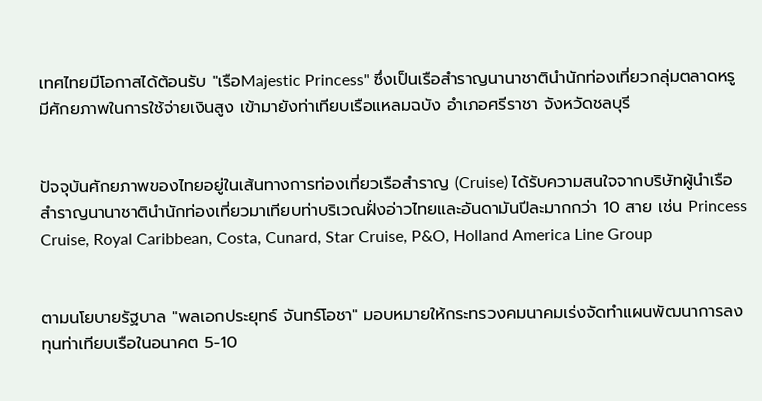เทศไทยมีโอกาสได้ต้อนรับ "เรือMajestic Princess" ซึ่งเป็นเรือสำราญนานาชาตินำนักท่องเที่ยวกลุ่มตลาดหรู มีศักยภาพในการใช้จ่ายเงินสูง เข้ามายังท่าเทียบเรือแหลมฉบัง อำเภอศรีราชา จังหวัดชลบุรี


ปัจจุบันศักยภาพของไทยอยู่ในเส้นทางการท่องเที่ยวเรือสำราญ (Cruise) ได้รับความสนใจจากบริษัทผู้นำเรือสำราญนานาชาตินำนักท่องเที่ยวมาเทียบท่าบริเวณฝั่งอ่าวไทยและอันดามันปีละมากกว่า 10 สาย เช่น Princess Cruise, Royal Caribbean, Costa, Cunard, Star Cruise, P&O, Holland America Line Group


ตามนโยบายรัฐบาล "พลเอกประยุทธ์ จันทร์โอชา" มอบหมายให้กระทรวงคมนาคมเร่งจัดทำแผนพัฒนาการลงทุนท่าเทียบเรือในอนาคต 5-10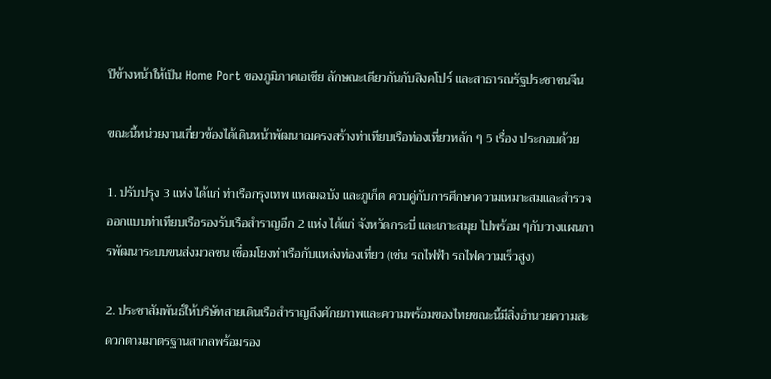ปีข้างหน้าให้เป็น Home Port ของภูมิภาคเอเชีย ลักษณะเดียวกันกับสิงคโปร์ และสาธารณรัฐประชาชนจีน

ขณะนี้หน่วยงานเกี่ยวข้องได้เดินหน้าพัฒนาฌครงสร้างท่าเทียบเรือท่องเที่ยวหลัก ๆ 5 เรื่อง ประกอบด้วย

1. ปรับปรุง 3 แห่ง ได้แก่ ท่าเรือกรุงเทพ แหลมฉบัง และภูเก็ต ควบคู่กับการศึกษาความเหมาะสมและสำรวจออกแบบท่าเทียบเรือรองรับเรือสำราญอีก 2 แห่ง ได้แก่ จังหวัดกระบี่ และเกาะสมุย ไปพร้อม ๆกับวางแผนการพัฒนาระบบขนส่งมวลชน เชื่อมโยงท่าเรือกับแหล่งท่องเที่ยว (เช่น รถไฟฟ้า รถไฟความเร็วสูง)

2. ประชาสัมพันธ์ให้บริษัทสายเดินเรือสำราญถึงศักยภาพและความพร้อมของไทยขณะนี้มีสิ่งอำนวยความสะดวกตามมาตรฐานสากลพร้อมรอง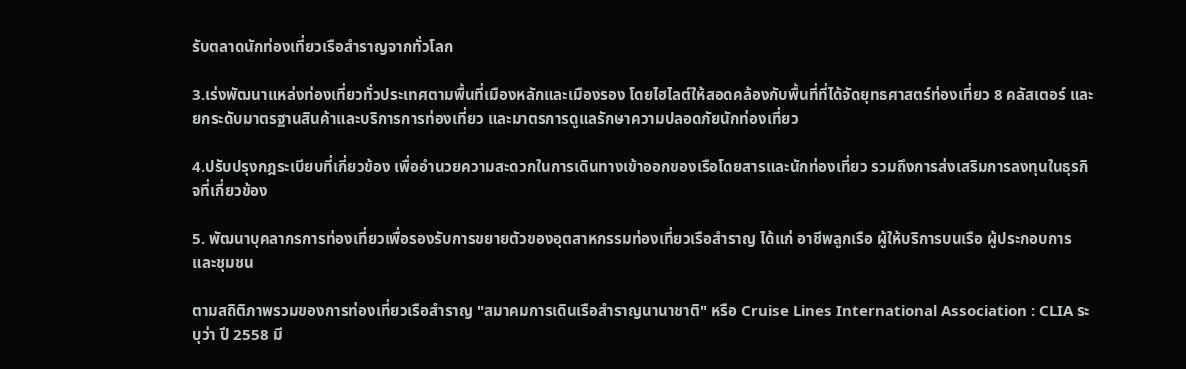รับตลาดนักท่องเที่ยวเรือสำราญจากทั่วโลก

3.เร่งพัฒนาแหล่งท่องเที่ยวทั่วประเทศตามพื้นที่เมืองหลักและเมืองรอง โดยไฮไลต์ให้สอดคล้องกับพื้นที่ที่ได้จัดยุทธศาสตร์ท่องเที่ยว 8 คลัสเตอร์ และยกระดับมาตรฐานสินค้าและบริการการท่องเที่ยว และมาตรการดูแลรักษาความปลอดภัยนักท่องเที่ยว

4.ปรับปรุงกฎระเบียบที่เกี่ยวข้อง เพื่ออำนวยความสะดวกในการเดินทางเข้าออกของเรือโดยสารและนักท่องเที่ยว รวมถึงการส่งเสริมการลงทุนในธุรกิจที่เกี่ยวข้อง

5. พัฒนาบุคลากรการท่องเที่ยวเพื่อรองรับการขยายตัวของอุตสาหกรรมท่องเที่ยวเรือสำราญ ได้แก่ อาชีพลูกเรือ ผู้ให้บริการบนเรือ ผู้ประกอบการและชุมชน

ตามสถิติภาพรวมของการท่องเที่ยวเรือสำราญ "สมาคมการเดินเรือสำราญนานาชาติ" หรือ Cruise Lines International Association : CLIA ระบุว่า ปี 2558 มี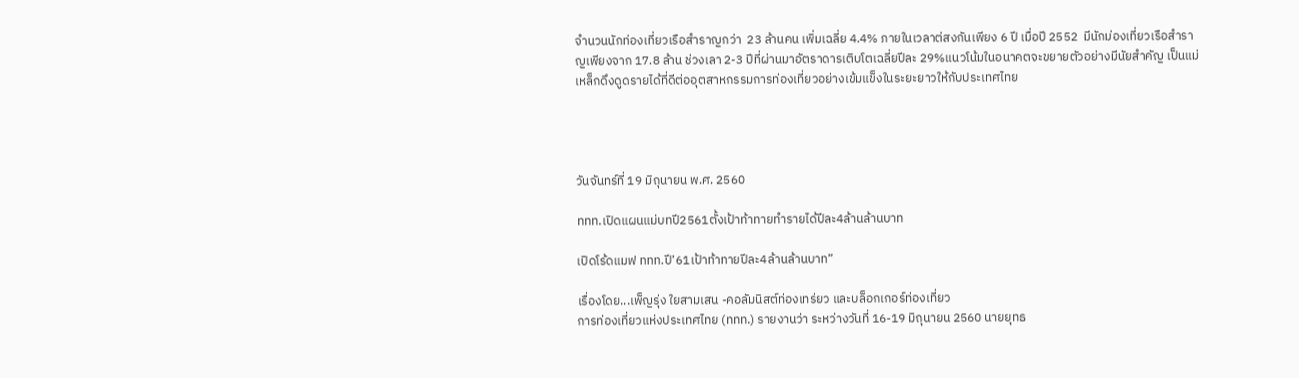จำนวนนักท่องเที่ยวเรือสำราญกว่า  23 ล้านคน เพิ่มเฉลี่ย 4.4% ภายในเวลาต่สงกันเพียง 6 ปี เมื่อปี 2552  มีนักม่องเที่ยวเรือสำราญเพียงจาก 17.8 ล้าน ช่วงเลา 2-3 ปีที่ผ่านมาอัตราดารเติบโตเฉลี่ยปีละ 29%แนวโน้มในอนาคตจะขยายตัวอย่างมีนัยสำคัญ เป็นแม่เหล็กดึงดูดรายได้ที่ดีต่ออุตสาหกรรมการท่องเที่ยวอย่างเข้มแข็งในระยะยาวให้กับประเทศไทย




วันจันทร์ที่ 19 มิถุนายน พ.ศ. 2560

ททท.เปิดแผนแม่บทปี2561ตั้งเป้าท้าทายทำรายได้ปีละ4ล้านล้านบาท

เปิดโร้ดแมฟ ททท.ปี’61เป้าท้าทายปีละ4ล้านล้านบาท”

เรื่องโดย...เพ็ญรุ่ง ใยสามเสน -คอลัมนิสต์ท่องเทร่ยว และบล็อกเกอร์ท่องเที่ยว
การท่องเที่ยวแห่งประเทศไทย (ททท.) รายงานว่า ระหว่างวันที่ 16-19 มิถุนายน 2560 นายยุทธ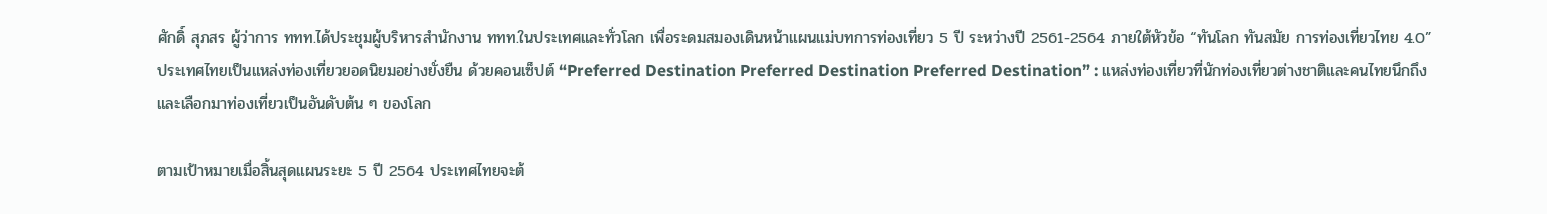ศักดิ์ สุภสร ผู้ว่าการ ททท.ได้ประชุมผู้บริหารสำนักงาน ททท.ในประเทศและทั่วโลก เพื่อระดมสมองเดินหน้าแผนแม่บทการท่องเที่ยว 5 ปี ระหว่างปี 2561-2564 ภายใต้หัวข้อ “ทันโลก ทันสมัย การท่องเที่ยวไทย 4.0” ประเทศไทยเป็นแหล่งท่องเที่ยวยอดนิยมอย่างยั่งยืน ด้วยคอนเซ็ปต์ “Preferred Destination Preferred Destination Preferred Destination” : แหล่งท่องเที่ยวที่นักท่องเที่ยวต่างชาติและคนไทยนึกถึงและเลือกมาท่องเที่ยวเป็นอันดับต้น ๆ ของโลก

ตามเป้าหมายเมื่อสิ้นสุดแผนระยะ 5 ปี 2564 ประเทศไทยจะต้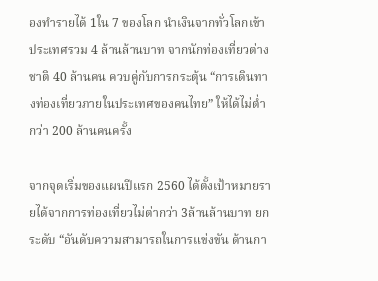องทำรายได้ 1ใน 7 ของโลก นำเงินจากทั่วโลกเข้าประเทศรวม 4 ล้านล้านบาท จากนักท่องเที่ยวต่างชาติ 40 ล้านคน ควบคู่กับการกระตุ้น “การเดินทางท่องเที่ยวภายในประเทศของคนไทย” ให้ได้ไม่ต่ำกว่า 200 ล้านคนครั้ง

จากจุดเริ่มของแผนปีแรก 2560 ได้ตั้งเป้าหมายรายได้จากการท่องเที่ยวไม่ต่ากว่า 3ล้านล้านบาท ยกระดับ “อันดับความสามารถในการแข่งขัน ด้านกา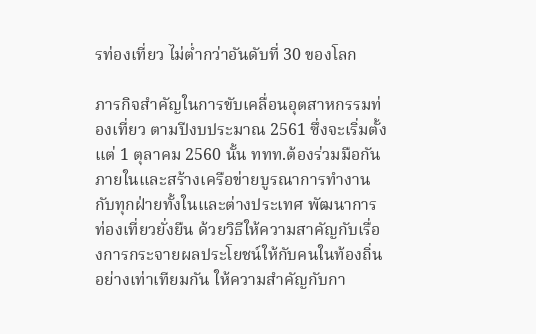รท่องเที่ยว ไม่ต่ำกว่าอันดับที่ 30 ของโลก

ภารกิจสำคัญในการขับเคลื่อนอุตสาหกรรมท่องเที่ยว ตามปีงบประมาณ 2561 ซึ่งจะเริ่มตั้งแต่ 1 ตุลาคม 2560 นั้น ททท.ต้องร่วมมือกันภายในและสร้างเครือข่ายบูรณาการทำงานกับทุกฝ่ายทั้งในและต่างประเทศ พัฒนาการท่องเที่ยวยั่งยืน ด้วยวิธีให้ความสาคัญกับเรื่องการกระจายผลประโยชน์ให้กับคนในท้องถิ่นอย่างเท่าเทียมกัน ให้ความสำคัญกับกา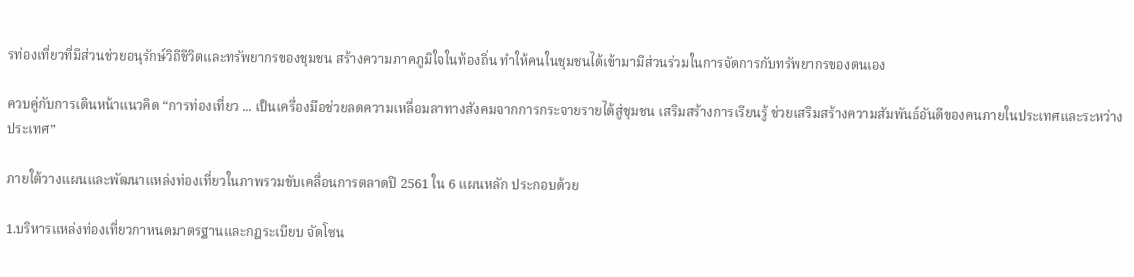รท่องเที่ยวที่มีส่วนช่วยอนุรักษ์วิถีชีวิตและทรัพยากรของชุมชน สร้างความภาคภูมิใจในท้องถิ่น ทำให้คนในชุมชนได้เข้ามามีส่วนร่วมในการจัดการกับทรัพยากรของตนเอง

ควบคู่กับการเดินหน้าแนวคิด “การท่องเที่ยว ... เป็นเครื่องมือช่วยลดความเหลื่อมลาทางสังคมจากการกระจายรายได้สู่ชุมชน เสริมสร้างการเรียนรู้ ช่วยเสริมสร้างความสัมพันธ์อันดีของคนภายในประเทศและระหว่างประเทศ”

ภายใต้วางแผนและพัฒนาแหล่งท่องเที่ยวในภาพรวมขับเคลื่อนการตลาดปี 2561 ใน 6 แผนหลัก ประกอบด้วย

1.บริหารแหล่งท่องเที่ยวกาหนดมาตรฐานและกฎระเบียบ จัดโซน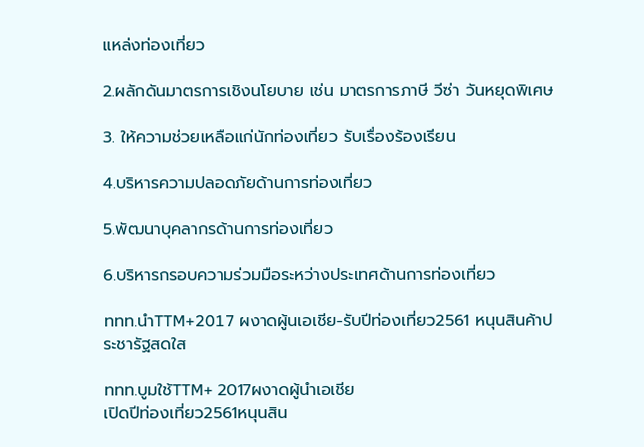แหล่งท่องเที่ยว

2.ผลักดันมาตรการเชิงนโยบาย เช่น มาตรการภาษี วีซ่า วันหยุดพิเศษ

3. ให้ความช่วยเหลือแก่นักท่องเที่ยว รับเรื่องร้องเรียน

4.บริหารความปลอดภัยด้านการท่องเที่ยว

5.พัฒนาบุคลากรด้านการท่องเที่ยว

6.บริหารกรอบความร่วมมือระหว่างประเทศด้านการท่องเที่ยว

ททท.นำTTM+2017 ผงาดผู้นเอเชีย-รับปีท่องเที่ยว2561 หนุนสินค้าประชารัฐสดใส

ททท.บูมใช้TTM+ 2017ผงาดผู้นำเอเชีย
เปิดปีท่องเที่ยว2561หนุนสิน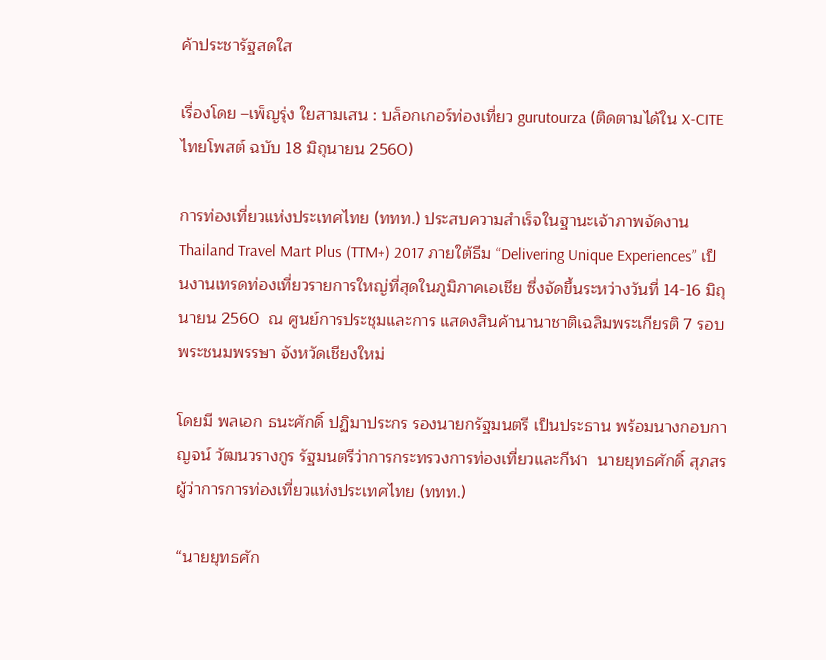ค้าประชารัฐสดใส

เรื่องโดย –เพ็ญรุ่ง ใยสามเสน : บล็อกเกอร์ท่องเที่ยว gurutourza (ติดตามได้ใน X-CITE ไทยโพสต์ ฉบับ 18 มิถุนายน 2560)

การท่องเที่ยวแห่งประเทศไทย (ททท.) ประสบความสำเร็จในฐานะเจ้าภาพจัดงาน Thailand Travel Mart Plus (TTM+) 2017 ภายใต้ธีม “Delivering Unique Experiences” เป็นงานเทรดท่องเที่ยวรายการใหญ่ที่สุดในภูมิภาคเอเชีย ซึ่งจัดขึ้นระหว่างวันที่ 14-16 มิถุนายน 2560  ณ ศูนย์การประชุมและการ แสดงสินค้านานาชาติเฉลิมพระเกียรติ 7 รอบพระชนมพรรษา จังหวัดเชียงใหม่

โดยมี พลเอก ธนะศักดิ์ ปฏิมาประกร รองนายกรัฐมนตรี เป็นประธาน พร้อมนางกอบกาญจน์ วัฒนวรางกูร รัฐมนตรีว่าการกระทรวงการท่องเที่ยวและกีฬา  นายยุทธศักดิ์ สุภสร ผู้ว่าการการท่องเที่ยวแห่งประเทศไทย (ททท.)

“นายยุทธศัก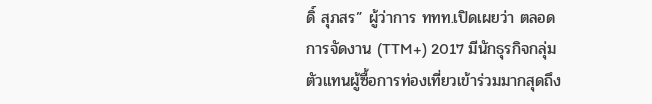ดิ์ สุภสร” ผู้ว่าการ ททท.เปิดเผยว่า ตลอดการจัดงาน (TTM+) 2017 มีนักธุรกิจกลุ่มตัวแทนผู้ซื้อการท่องเที่ยวเข้าร่วมมากสุดถึง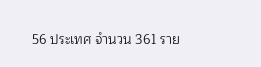56 ประเทศ จำนวน 361 ราย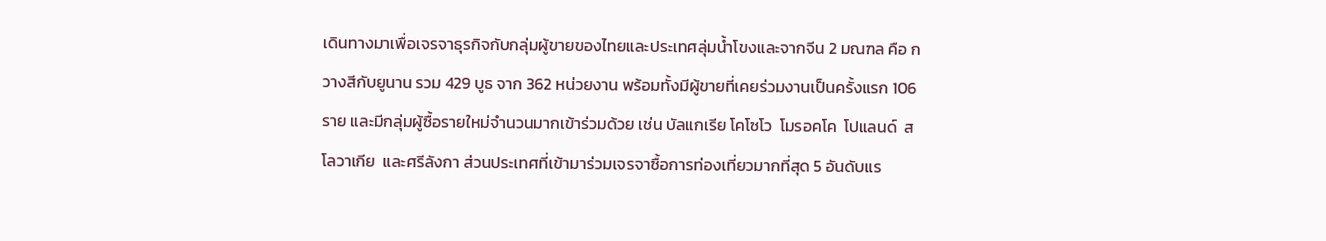เดินทางมาเพื่อเจรจาธุรกิจกับกลุ่มผู้ขายของไทยและประเทศลุ่มน้ำโขงและจากจีน 2 มณฑล คือ กวางสีกับยูนาน รวม 429 บูธ จาก 362 หน่วยงาน พร้อมทั้งมีผู้ขายที่เคยร่วมงานเป็นครั้งแรก 106 ราย และมีกลุ่มผู้ซื้อรายใหม่จำนวนมากเข้าร่วมด้วย เช่น บัลแกเรีย โคโซโว  โมรอคโค  โปแลนด์  สโลวาเกีย  และศรีลังกา ส่วนประเทศที่เข้ามาร่วมเจรจาซื้อการท่องเที่ยวมากที่สุด 5 อันดับแร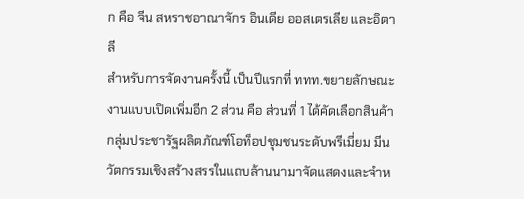ก คือ จีน สหราชอาณาจักร อินเดีย ออสเตรเลีย และอิตาลี
สำหรับการจัดงานครั้งนี้ เป็นปีแรกที่ ททท.ขยายลักษณะงานแบบเปิดเพิ่มอีก 2 ส่วน คือ ส่วนที่ 1 ได้คัดเลือกสินค้ากลุ่มประชารัฐผลิตภัณฑ์โอท็อปชุมชนระดับพรีเมี่ยม มีนวัตกรรมเชิงสร้างสรรในแถบล้านนามาจัดแสดงและจำห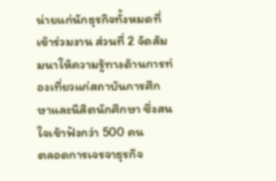น่ายแก่นักธุรกิจทั้งหมดที่เข้าร่วมงาน ส่วนที่ 2 จัดสัมมนาให้ความรู้ทางด้านการท่องเที่ยวแก่สถาบันการศึกษาและนิสิตนักศึกษา ซึ่งสนใจเข้าฟังกว่า 500 คน
ตลอดการเจรจาธุรกิจ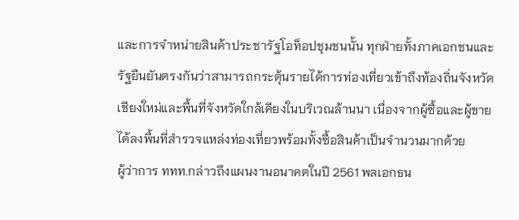และการจำหน่ายสินค้าประชารัฐโอท็อปชุมชนนั้น ทุกฝ่ายทั้งภาคเอกชนและรัฐยืนยันตรงกันว่าสามารถกระตุ้นรายได้การท่องเที่ยวเข้าถึงท้องถิ่นจังหวัดเชียงใหม่และพื้นที่จังหวัดใกล้เคียงในบริเวณล้านนา เนื่องจากผู้ซื้อและผู้ขายได้ลงพื้นที่สำรวจแหล่งท่องเที่ยวพร้อมทั้งซื้อสินค้าเป็นจำนวนมากด้วย
ผู้ว่าการ ททท.กล่าวถึงแผนงานอนาคตในปี 2561 พลเอกธน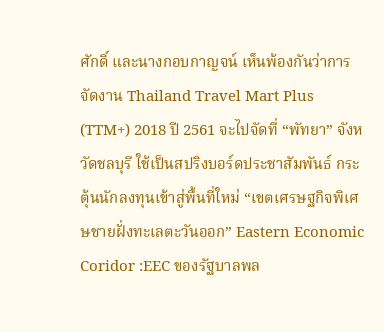ศักดิ์ และนางกอบกาญจน์ เห็นพ้องกันว่าการจัดงาน Thailand Travel Mart Plus (TTM+) 2018 ปี 2561 จะไปจัดที่ “พัทยา” จังหวัดชลบุรี ใช้เป็นสปริงบอร์ดประชาสัมพันธ์ กระตุ้นนักลงทุนเข้าสู่พื้นที่ใหม่ “เขตเศรษฐกิจพิเศษชายฝั่งทะเลตะวันออก” Eastern Economic Coridor :EEC ของรัฐบาลพล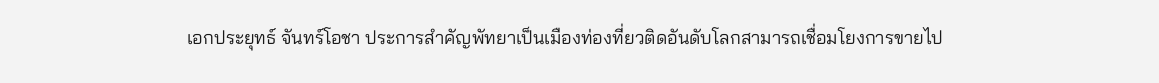เอกประยุทธ์ จันทร์โอชา ประการสำคัญพัทยาเป็นเมืองท่องที่ยวติดอันดับโลกสามารถเชื่อมโยงการขายไป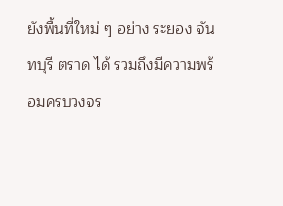ยังพื้นที่ใหม่ ๆ อย่าง ระยอง จันทบุรี ตราด ได้ รวมถึงมีความพร้อมครบวงจร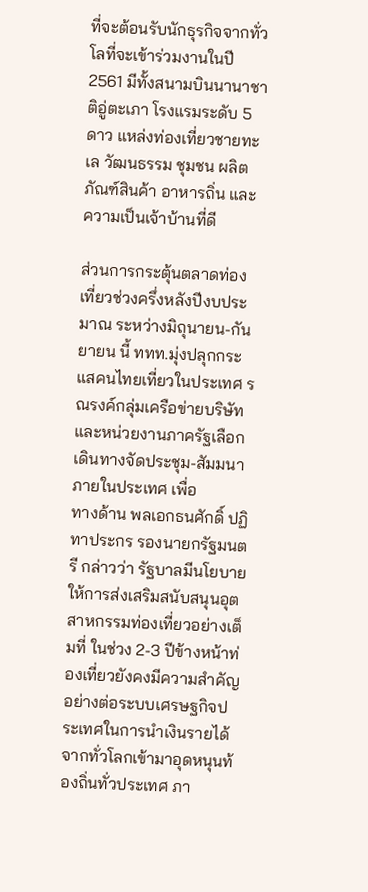ที่จะต้อนรับนักธุรกิจจากทั่วโลที่จะเข้าร่วมงานในปี 2561 มีทั้งสนามบินนานาชาติอู่ตะเภา โรงแรมระดับ 5 ดาว แหล่งท่องเที่ยวชายทะเล วัฒนธรรม ชุมชน ผลิตภัณฑ์สินค้า อาหารถิ่น และความเป็นเจ้าบ้านที่ดี

ส่วนการกระตุ้นตลาดท่องเที่ยวช่วงครึ่งหลังปีงบประมาณ ระหว่างมิถุนายน-กันยายน นี้ ททท.มุ่งปลุกกระแสคนไทยเที่ยวในประเทศ รณรงค์กลุ่มเครือข่ายบริษัทและหน่วยงานภาครัฐเลือกเดินทางจัดประชุม-สัมมนา ภายในประเทศ เพื่อ
ทางด้าน พลเอกธนศักดิ์ ปฏิทาประกร รองนายกรัฐมนตรี กล่าวว่า รัฐบาลมีนโยบายให้การส่งเสริมสนับสนุนอุตสาหกรรมท่องเที่ยวอย่างเต็มที่ ในช่วง 2-3 ปีข้างหน้าท่องเที่ยวยังคงมีความสำคัญอย่างต่อระบบเศรษฐกิจประเทศในการนำเงินรายได้จากทั่วโลกเข้ามาอุดหนุนท้องถิ่นทั่วประเทศ ภา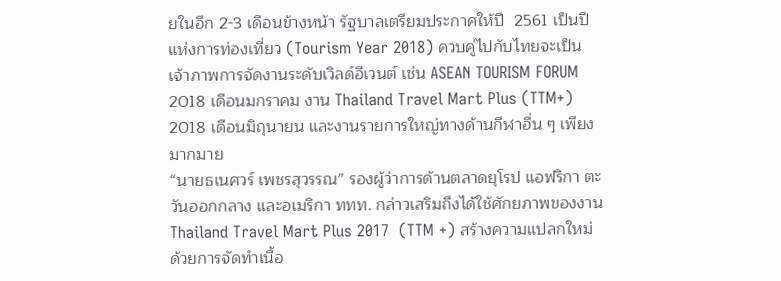ยในอีก 2-3 เดือนข้างหน้า รัฐบาลเตรียมประกาศให้ปี  2561 เป็นปีแห่งการท่องเที่ยว (Tourism Year 2018) ควบคู่ไปกับไทยจะเป็นเจ้าภาพการจัดงานระดับเวิลด์อีเวนต์ เช่น ASEAN TOURISM FORUM 2018 เดือนมกราคม งาน Thailand Travel Mart Plus (TTM+) 2018 เดือนมิถุนายน และงานรายการใหญ่ทางด้านกีฬาอื่น ๆ เพียงมากมาย
“นายธเนศวร์ เพชรสุวรรณ” รองผู้ว่าการด้านตลาดยุโรป แอฟริกา ตะวันออกกลาง และอเมริกา ททท. กล่าวเสริมถึงได้ใช้ศักยภาพของงาน Thailand Travel Mart Plus 2017  (TTM +) สร้างความแปลกใหม่ ด้วยการจัดทำเนื้อ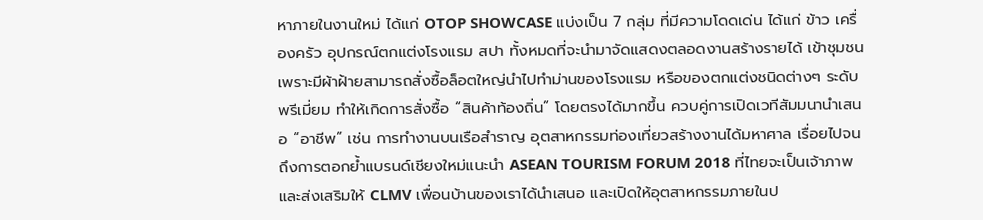หาภายในงานใหม่ ได้แก่ OTOP SHOWCASE แบ่งเป็น 7 กลุ่ม ที่มีความโดดเด่น ได้แก่ ข้าว เครื่องครัว อุปกรณ์ตกแต่งโรงแรม สปา ทั้งหมดที่จะนำมาจัดแสดงตลอดงานสร้างรายได้ เข้าชุมชนเพราะมีผ้าฝ้ายสามารถสั่งซื้อล็อตใหญ่นำไปทำม่านของโรงแรม หรือของตกแต่งชนิดต่างๆ ระดับพรีเมี่ยม ทำให้เกิดการสั่งซื้อ “สินค้าท้องถิ่น” โดยตรงได้มากขึ้น ควบคู่การเปิดเวทีสัมมนานำเสนอ “อาชีพ” เช่น การทำงานบนเรือสำราญ อุตสาหกรรมท่องเที่ยวสร้างงานได้มหาศาล เรื่อยไปจนถึงการตอกย้ำแบรนด์เชียงใหม่แนะนำ ASEAN TOURISM FORUM 2018 ที่ไทยจะเป็นเจ้าภาพ และส่งเสริมให้ CLMV เพื่อนบ้านของเราได้นำเสนอ และเปิดให้อุตสาหกรรมภายในป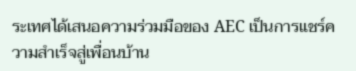ระเทศได้เสนอความร่วมมือของ AEC เป็นการแชร์ความสำเร็จสู่เพื่อนบ้าน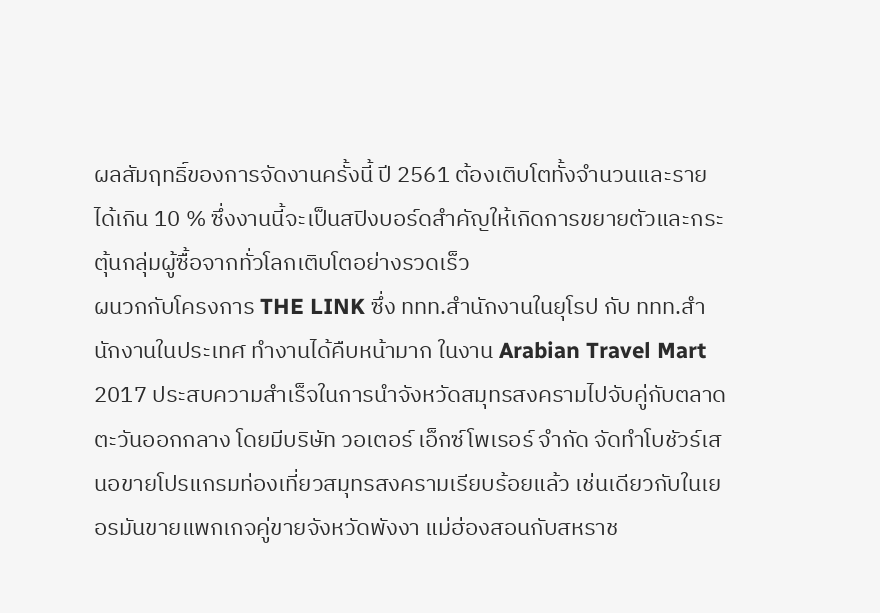ผลสัมฤทธิ์ของการจัดงานครั้งนี้ ปี 2561 ต้องเติบโตทั้งจำนวนและรายได้เกิน 10 % ซึ่งงานนี้จะเป็นสปิงบอร์ดสำคัญให้เกิดการขยายตัวและกระตุ้นกลุ่มผู้ซื้อจากทั่วโลกเติบโตอย่างรวดเร็ว
ผนวกกับโครงการ THE LINK ซึ่ง ททท.สำนักงานในยุโรป กับ ททท.สำนักงานในประเทศ ทำงานได้คืบหน้ามาก ในงาน Arabian Travel Mart 2017 ประสบความสำเร็จในการนำจังหวัดสมุทรสงครามไปจับคู่กับตลาดตะวันออกกลาง โดยมีบริษัท วอเตอร์ เอ็กซ์โพเรอร์ จำกัด จัดทำโบชัวร์เสนอขายโปรแกรมท่องเที่ยวสมุทรสงครามเรียบร้อยแล้ว เช่นเดียวกับในเยอรมันขายแพกเกจคู่ขายจังหวัดพังงา แม่ฮ่องสอนกับสหราช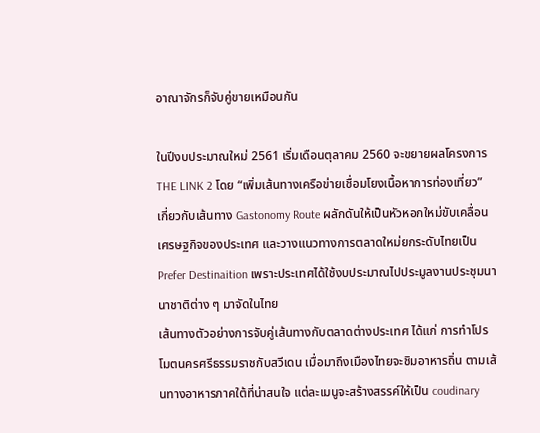อาณาจักรก็จับคู่ขายเหมือนกัน

ในปีงบประมาณใหม่ 2561 เริ่มเดือนตุลาคม 2560 จะขยายผลโครงการ THE LINK 2 โดย “เพิ่มเส้นทางเครือข่ายเชื่อมโยงเนื้อหาการท่องเที่ยว” เกี่ยวกับเส้นทาง Gastonomy Route ผลักดันให้เป็นหัวหอกใหม่ขับเคลื่อนเศรษฐกิจของประเทศ และวางแนวทางการตลาดใหม่ยกระดับไทยเป็น Prefer Destinaition เพราะประเทศได้ใช้งบประมาณไปประมูลงานประชุมนานาชาติต่าง ๆ มาจัดในไทย
เส้นทางตัวอย่างการจับคู่เส้นทางกับตลาดต่างประเทศ ได้แก่ การทำโปรโมตนครศรีธรรมราชกับสวีเดน เมื่อมาถึงเมืองไทยจะชิมอาหารถิ่น ตามเส้นทางอาหารภาคใต้ที่น่าสนใจ แต่ละเมนูจะสร้างสรรค์ให้เป็น coudinary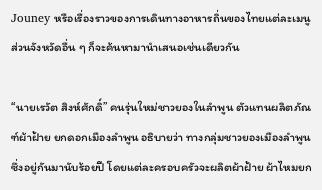Jouney หรือเรื่องราวของการเดินทางอาหารถิ่นของไทยแต่ละเมนู ส่วนจังหวัดอื่น ๆ ก็จะค้นหามานำเสนอเช่นเดียวกัน

“นายเรวัต สิงห์ศักดิ์” คนรุ่นใหม่ชาวยองในลำพูน ตัวแทนผลิตภัณฑ์ผ้าฝ้าย ยกดอกเมืองลำพูน อธิบายว่า ทางกลุ่มชาวยองเมืองลำพูนซึ่งอยู่กันมานับร้อยปี โดยแต่ละครอบครัวจะผลิตผ้าฝ้าย ผ้าไหมยก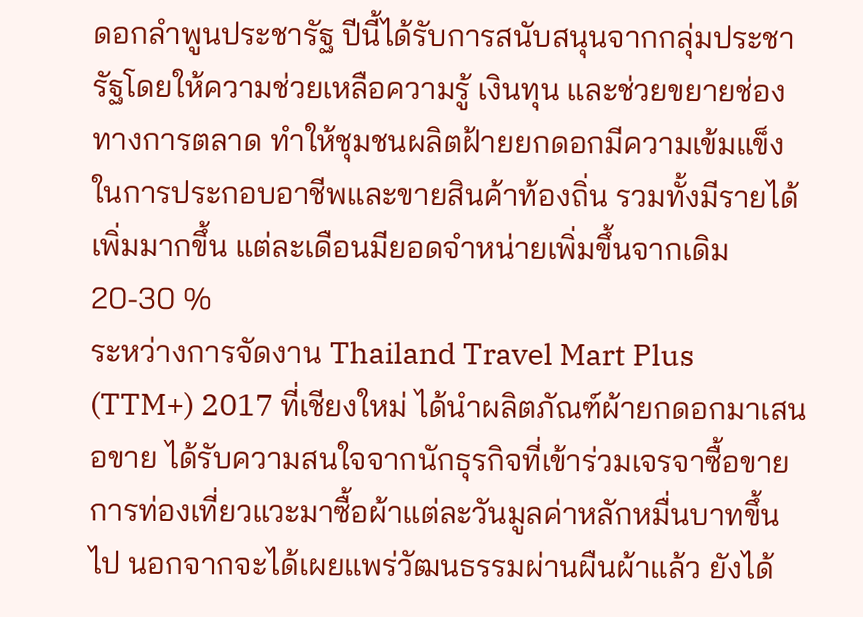ดอกลำพูนประชารัฐ ปีนี้ได้รับการสนับสนุนจากกลุ่มประชารัฐโดยให้ความช่วยเหลือความรู้ เงินทุน และช่วยขยายช่องทางการตลาด ทำให้ชุมชนผลิตฝ้ายยกดอกมีความเข้มแข็งในการประกอบอาชีพและขายสินค้าท้องถิ่น รวมทั้งมีรายได้เพิ่มมากขึ้น แต่ละเดือนมียอดจำหน่ายเพิ่มขึ้นจากเดิม 20-30 %
ระหว่างการจัดงาน Thailand Travel Mart Plus (TTM+) 2017 ที่เชียงใหม่ ได้นำผลิตภัณฑ์ผ้ายกดอกมาเสนอขาย ได้รับความสนใจจากนักธุรกิจที่เข้าร่วมเจรจาซื้อขายการท่องเที่ยวแวะมาซื้อผ้าแต่ละวันมูลค่าหลักหมื่นบาทขึ้นไป นอกจากจะได้เผยแพร่วัฒนธรรมผ่านผืนผ้าแล้ว ยังได้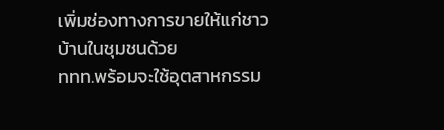เพิ่มช่องทางการขายให้แก่ชาวบ้านในชุมชนด้วย
ททท.พร้อมจะใช้อุตสาหกรรม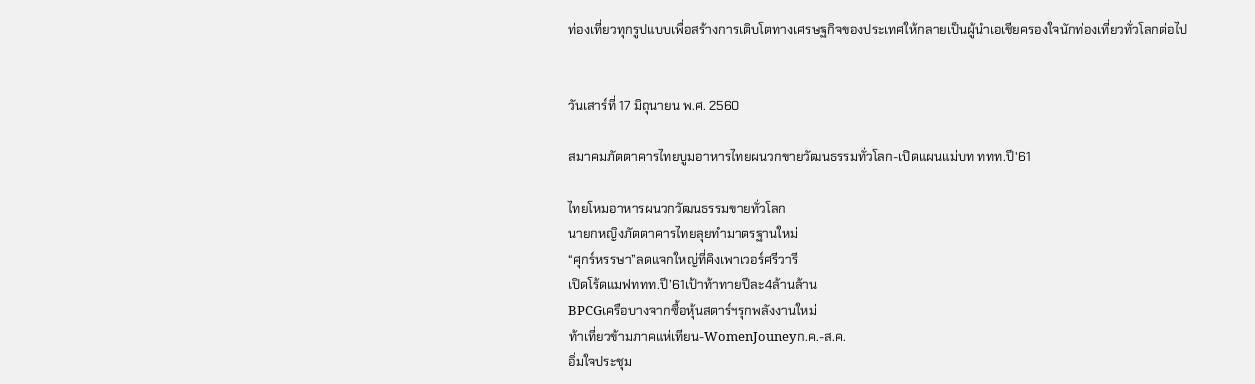ท่องเที่ยวทุกรูปแบบเพื่อสร้างการเติบโตทางเศรษฐกิจของประเทศให้กลายเป็นผู้นำเอเชียครองใจนักท่องเที่ยวทั่วโลกต่อไป


วันเสาร์ที่ 17 มิถุนายน พ.ศ. 2560

สมาคมภัตตาคารไทยบูมอาหารไทยผนวกขายวัฒนธรรมทั่วโลก-เปิดแผนแม่บท ททท.ปี'61

ไทยโหมอาหารผนวกวัฒนธรรมขายทั่วโลก
นายกหญิงภัตตาคารไทยลุยทำมาตรฐานใหม่
“ศุกร์หรรษา”ลดแจกใหญ่ที่คิงเพาเวอร์ศรีวารี
เปิดโร้ดแมฟททท.ปี’61เป้าท้าทายปีละ4ล้านล้าน
BPCGเครือบางจากซื้อหุ้นสตาร์ฯรุกพลังงานใหม่
ท้าเที่ยวข้ามภาคแห่เทียน-WomenJouneyก.ค.-ส.ค.
อิ่มใจประชุม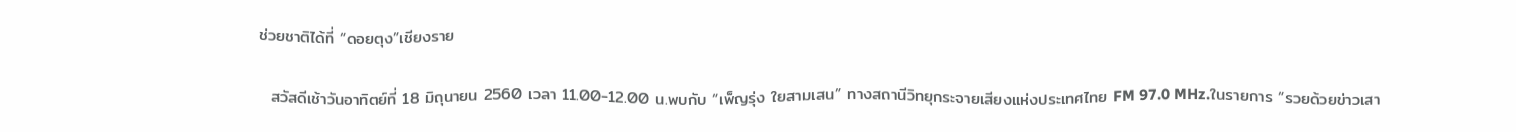ช่วยชาติได้ที่ “ดอยตุง”เชียงราย

  สวัสดีเช้าวันอาทิตย์ที่ 18 มิถุนายน 2560 เวลา 11.00-12.00 น.พบกับ “เพ็ญรุ่ง ใยสามเสน” ทางสถานีวิทยุกระจายเสียงแห่งประเทศไทย FM 97.0 MHz.ในรายการ “รวยด้วยข่าวเสา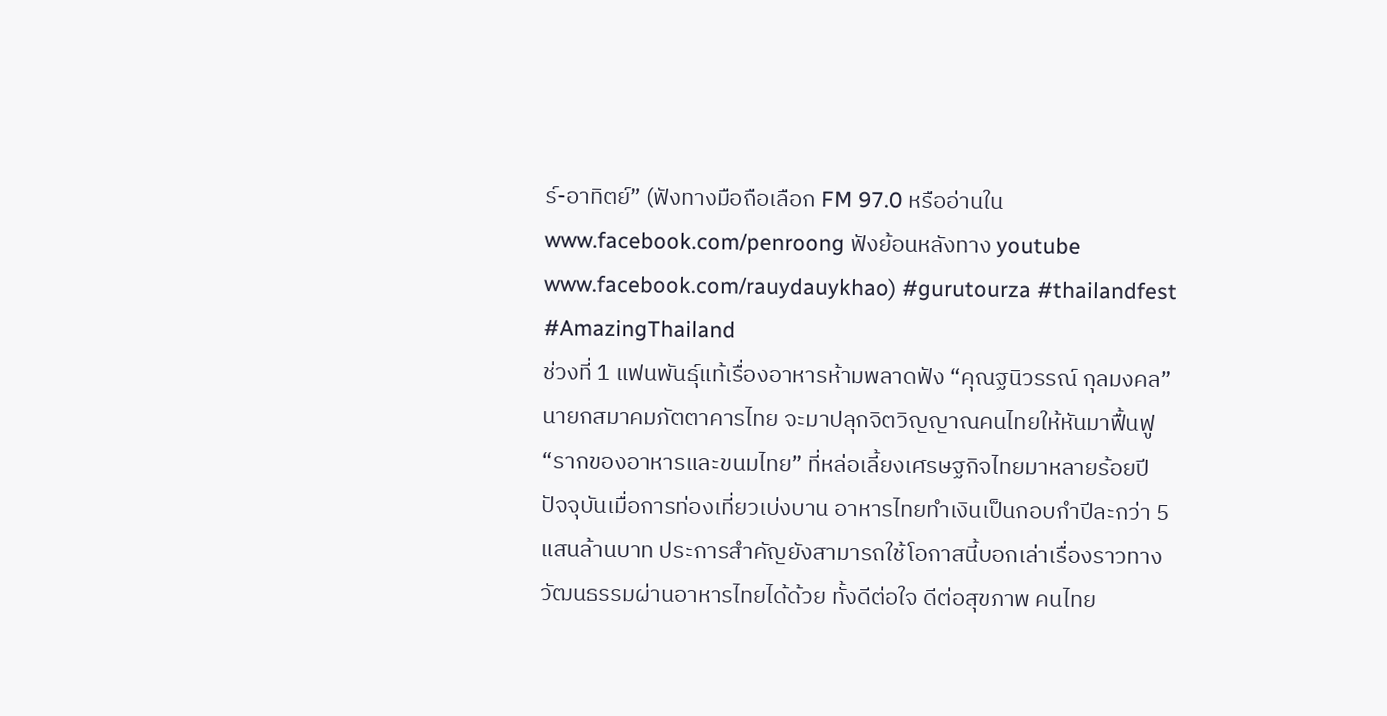ร์-อาทิตย์” (ฟังทางมือถือเลือก FM 97.0 หรืออ่านใน www.facebook.com/penroong ฟังย้อนหลังทาง youtube www.facebook.com/rauydauykhao) #gurutourza #thailandfest #AmazingThailand
ช่วงที่ 1 แฟนพันธุ์แท้เรื่องอาหารห้ามพลาดฟัง “คุณฐนิวรรณ์ กุลมงคล” นายกสมาคมภัตตาคารไทย จะมาปลุกจิตวิญญาณคนไทยให้หันมาฟื้นฟู “รากของอาหารและขนมไทย” ที่หล่อเลี้ยงเศรษฐกิจไทยมาหลายร้อยปี ปัจจุบันเมื่อการท่องเที่ยวเบ่งบาน อาหารไทยทำเงินเป็นกอบกำปีละกว่า 5 แสนล้านบาท ประการสำคัญยังสามารถใช้โอกาสนี้บอกเล่าเรื่องราวทางวัฒนธรรมผ่านอาหารไทยได้ด้วย ทั้งดีต่อใจ ดีต่อสุขภาพ คนไทย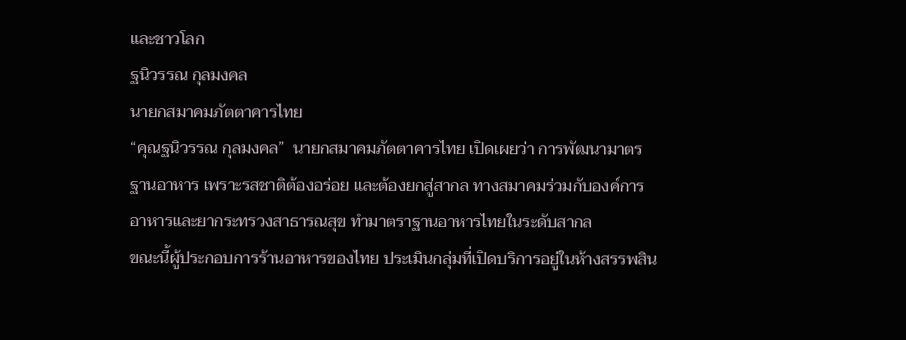และชาวโลก
ฐนิวรรณ กุลมงคล
นายกสมาคมภัตตาคารไทย
“คุณฐนิวรรณ กุลมงคล”  นายกสมาคมภัตตาคารไทย เปิดเผยว่า การพัฒนามาตรฐานอาหาร เพราะรสชาติต้องอร่อย และต้องยกสู่สากล ทางสมาคมร่วมกับองค์การอาหารและยากระทรวงสาธารณสุข ทำมาตราฐานอาหารไทยในระดับสากล
ขณะนี้ผู้ประกอบการร้านอาหารของไทย ประเมินกลุ่มที่เปิดบริการอยู่ในห้างสรรพสิน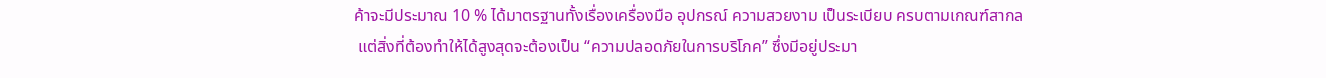ค้าจะมีประมาณ 10 % ได้มาตรฐานทั้งเรื่องเครื่องมือ อุปกรณ์ ความสวยงาม เป็นระเบียบ ครบตามเกณฑ์สากล
 แต่สิ่งที่ต้องทำให้ได้สูงสุดจะต้องเป็น “ความปลอดภัยในการบริโภค” ซึ่งมีอยู่ประมา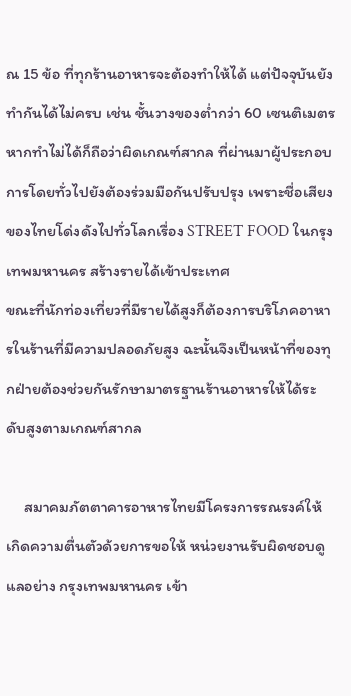ณ 15 ข้อ ที่ทุกร้านอาหารจะต้องทำให้ได้ แต่ปัจจุบันยังทำกันได้ไม่ครบ เช่น ชั้นวางของต่ำกว่า 60 เซนติเมตร หากทำไม่ได้ก็ถือว่าผิดเกณฑ์สากล ที่ผ่านมาผู้ประกอบการโดยทั่วไปยังต้องร่วมมือกันปรับปรุง เพราะชื่อเสียงของไทยโด่งดังไปทั่วโลกเรื่อง STREET FOOD ในกรุงเทพมหานคร สร้างรายได้เข้าประเทศ
ขณะที่นักท่องเที่ยวที่มีรายได้สูงก็ต้องการบริโภคอาหารในร้านที่มีความปลอดภัยสูง ฉะนั้นจึงเป็นหน้าที่ของทุกฝ่ายต้องช่วยกันรักษามาตรฐานร้านอาหารให้ได้ระดับสูงตามเกณฑ์สากล

     สมาคมภัตตาคารอาหารไทยมีโครงการรณรงค์ให้เกิดความตื่นตัวด้วยการขอให้ หน่วยงานรับผิดชอบดูแลอย่าง กรุงเทพมหานคร เข้า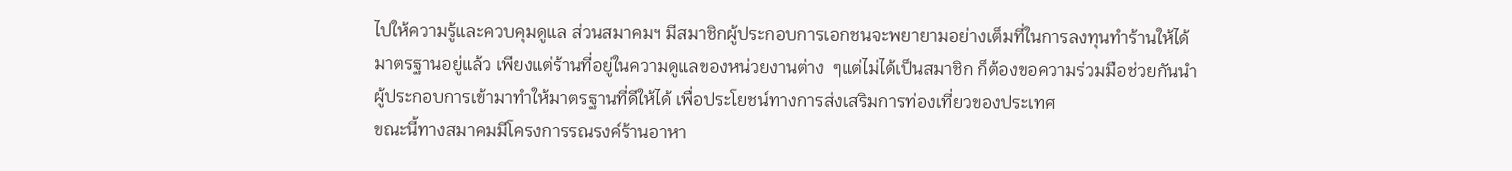ไปให้ความรู้และควบคุมดูแล ส่วนสมาคมฯ มีสมาชิกผู้ประกอบการเอกชนจะพยายามอย่างเต็มที่ในการลงทุนทำร้านให้ได้มาตรฐานอยู่แล้ว เพียงแต่ร้านที่อยู่ในความดูแลของหน่วยงานต่าง  ๆแต่ไม่ได้เป็นสมาชิก ก็ต้องขอความร่วมมือช่วยกันนำผู้ประกอบการเข้ามาทำให้มาตรฐานที่ดีให้ได้ เพื่อประโยชน์ทางการส่งเสริมการท่องเที่ยวของประเทศ
ขณะนี้ทางสมาคมมีโครงการรณรงค์ร้านอาหา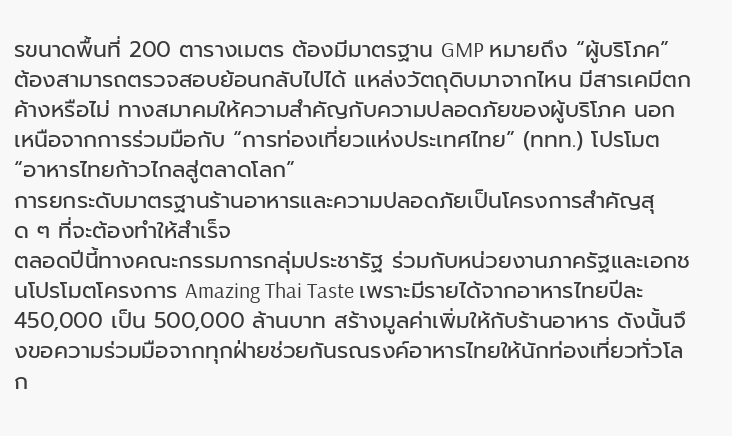รขนาดพื้นที่ 200 ตารางเมตร ต้องมีมาตรฐาน GMP หมายถึง “ผู้บริโภค” ต้องสามารถตรวจสอบย้อนกลับไปได้ แหล่งวัตถุดิบมาจากไหน มีสารเคมีตกค้างหรือไม่ ทางสมาคมให้ความสำคัญกับความปลอดภัยของผู้บริโภค นอกเหนือจากการร่วมมือกับ “การท่องเที่ยวแห่งประเทศไทย” (ททท.) โปรโมต “อาหารไทยก้าวไกลสู่ตลาดโลก”
การยกระดับมาตรฐานร้านอาหารและความปลอดภัยเป็นโครงการสำคัญสุด ๆ ที่จะต้องทำให้สำเร็จ
ตลอดปีนี้ทางคณะกรรมการกลุ่มประชารัฐ ร่วมกับหน่วยงานภาครัฐและเอกชนโปรโมตโครงการ Amazing Thai Taste เพราะมีรายได้จากอาหารไทยปีละ 450,000 เป็น 500,000 ล้านบาท สร้างมูลค่าเพิ่มให้กับร้านอาหาร ดังนั้นจึงขอความร่วมมือจากทุกฝ่ายช่วยกันรณรงค์อาหารไทยให้นักท่องเที่ยวทั่วโลก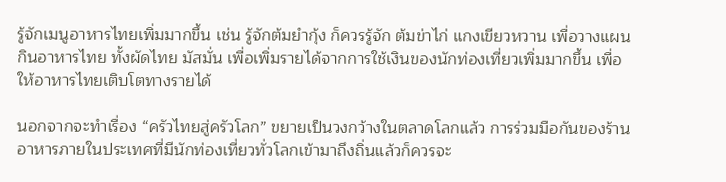รู้จักเมนูอาหารไทยเพิ่มมากขึ้น เช่น รู้จักต้มยำกุ้ง ก็ควรรู้จัก ต้มข่าไก่ แกงเขียวหวาน เพื่อวางแผนกินอาหารไทย ทั้งผัดไทย มัสมั่น เพื่อเพิ่มรายได้จากการใช้เงินของนักท่องเที่ยวเพิ่มมากขึ้น เพื่อให้อาหารไทยเติบโตทางรายได้

นอกจากจะทำเรื่อง “ครัวไทยสู่ครัวโลก” ขยายเป็นวงกว้างในตลาดโลกแล้ว การร่วมมือกันของร้านอาหารภายในประเทศที่มีนักท่องเที่ยวทั่วโลกเข้ามาถึงถิ่นแล้วก็ควรจะ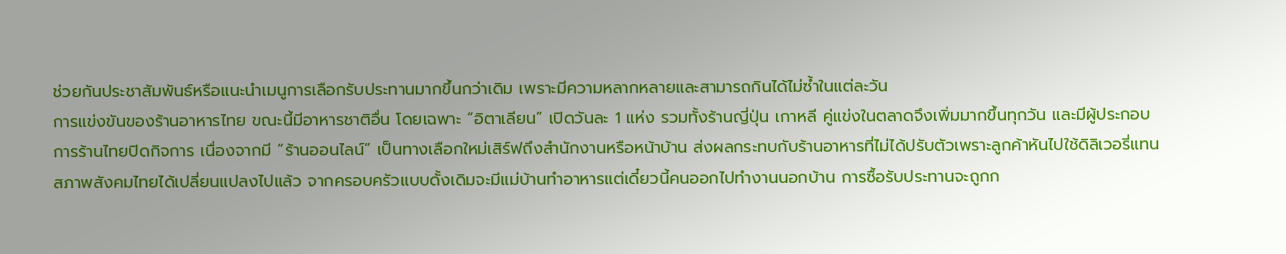ช่วยกันประชาสัมพันธ์หรือแนะนำเมนูการเลือกรับประทานมากขึ้นกว่าเดิม เพราะมีความหลากหลายและสามารถกินได้ไม่ซ้ำในแต่ละวัน
การแข่งขันของร้านอาหารไทย ขณะนี้มีอาหารชาติอื่น โดยเฉพาะ “อิตาเลียน” เปิดวันละ 1 แห่ง รวมทั้งร้านญี่ปุ่น เกาหลี คู่แข่งในตลาดจึงเพิ่มมากขึ้นทุกวัน และมีผู้ประกอบการร้านไทยปิดกิจการ เนื่องจากมี “ร้านออนไลน์” เป็นทางเลือกใหม่เสิร์ฟถึงสำนักงานหรือหน้าบ้าน ส่งผลกระทบกับร้านอาหารที่ไม่ได้ปรับตัวเพราะลูกค้าหันไปใช้ดิลิเวอรี่แทน
สภาพสังคมไทยได้เปลี่ยนแปลงไปแล้ว จากครอบครัวแบบดั้งเดิมจะมีแม่บ้านทำอาหารแต่เดี๋ยวนี้คนออกไปทำงานนอกบ้าน การซื้อรับประทานจะถูกก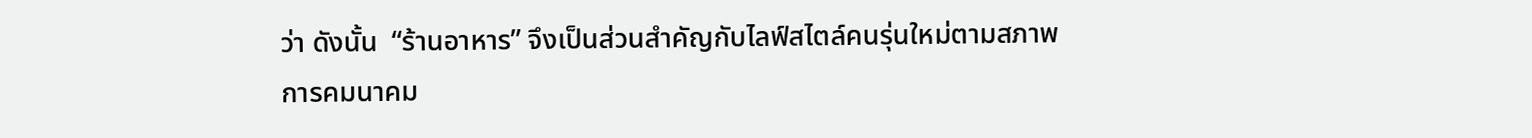ว่า ดังนั้น  “ร้านอาหาร” จึงเป็นส่วนสำคัญกับไลฟ์สไตล์คนรุ่นใหม่ตามสภาพการคมนาคม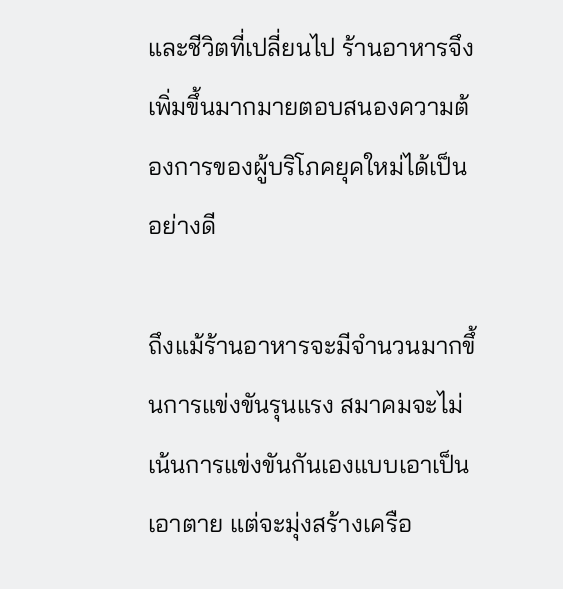และชีวิตที่เปลี่ยนไป ร้านอาหารจึงเพิ่มขึ้นมากมายตอบสนองความต้องการของผู้บริโภคยุคใหม่ได้เป็นอย่างดี

ถึงแม้ร้านอาหารจะมีจำนวนมากขึ้นการแข่งขันรุนแรง สมาคมจะไม่เน้นการแข่งขันกันเองแบบเอาเป็นเอาตาย แต่จะมุ่งสร้างเครือ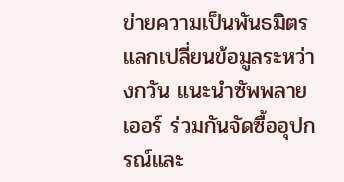ข่ายความเป็นพันธมิตร แลกเปลี่ยนข้อมูลระหว่างกวัน แนะนำซัพพลายเออร์ ร่วมกันจัดซื้ออุปกรณ์และ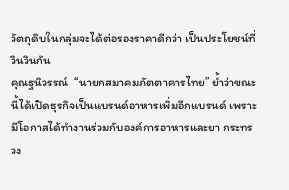วัตถุดิบในกลุ่มจะได้ต่อรองราคาดีกว่า เป็นประโยชน์ที่วินวินกัน
คุณฐนิวรรณ์  “นายกสมาคมภัตตาคารไทย” ย้ำว่าขณะนี้ได้เปิดธุรกิจเป็นแบรนด์อาหารเพิ่มอีกแบรนด์ เพราะมีโอกาสได้ทำงานร่วมกับองค์การอาหารและยา กระทรวง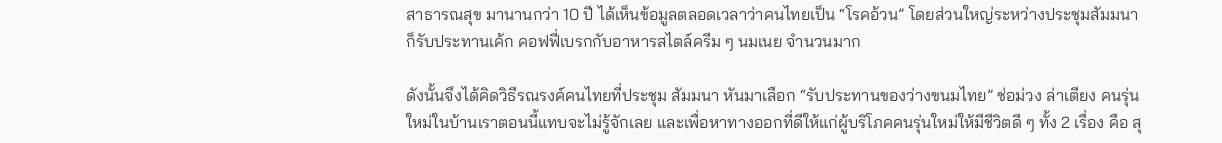สาธารณสุข มานานกว่า 10 ปี ได้เห็นข้อมูลตลอดเวลาว่าคนไทยเป็น “โรคอ้วน” โดยส่วนใหญ่ระหว่างประชุมสัมมนา ก็รับประทานเค้ก คอฟฟี่เบรกกับอาหารสไตล์ครีม ๆ นมเนย จำนวนมาก

ดังนั้นจึงได้คิดวิธีรณรงค์คนไทยที่ประชุม สัมมนา หันมาเลือก “รับประทานของว่างขนมไทย” ช่อม่วง ล่าเตียง คนรุ่นใหม่ในบ้านเราตอนนี้แทบจะไม่รู้จักเลย และเพื่อหาทางออกที่ดีให้แก่ผู้บริโภคคนรุ่นใหม่ให้มีชีวิตดี ๆ ทั้ง 2 เรื่อง คือ สุ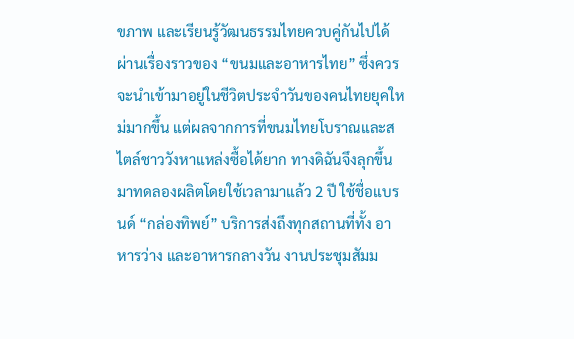ขภาพ และเรียนรู้วัฒนธรรมไทยควบคู่กันไปได้ ผ่านเรื่องราวของ “ขนมและอาหารไทย” ซึ่งควรจะนำเข้ามาอยู่ในชีวิตประจำวันของคนไทยยุคใหม่มากขึ้น แต่ผลจากการที่ขนมไทยโบราณและสไตล์ชาววังหาแหล่งซื้อได้ยาก ทางดิฉันจึงลุกขึ้นมาทดลองผลิตโดยใช้เวลามาแล้ว 2 ปี ใช้ชื่อแบรนด์ “กล่องทิพย์” บริการส่งถึงทุกสถานที่ทั้ง อาหารว่าง และอาหารกลางวัน งานประชุมสัมม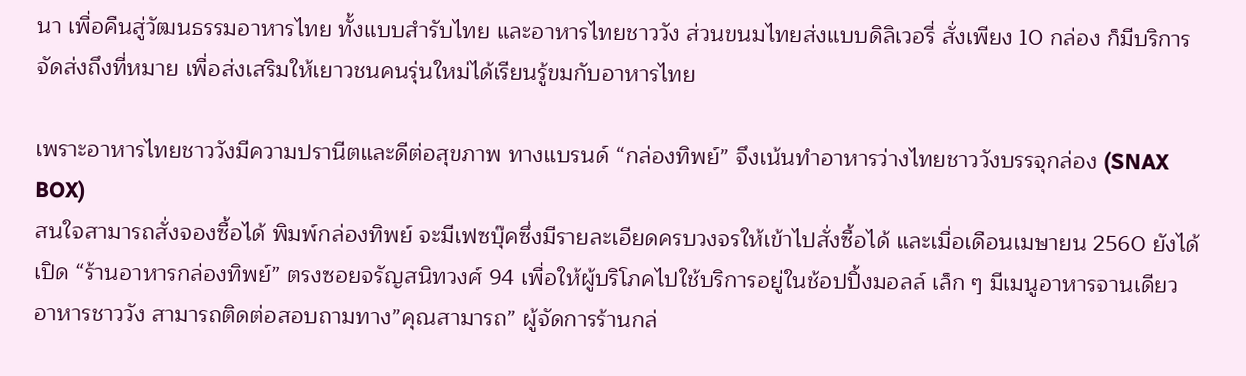นา เพื่อคืนสู่วัฒนธรรมอาหารไทย ทั้งแบบสำรับไทย และอาหารไทยชาววัง ส่วนขนมไทยส่งแบบดิลิเวอรี่ สั่งเพียง 10 กล่อง ก็มีบริการจัดส่งถึงที่หมาย เพื่อส่งเสริมให้เยาวชนคนรุ่นใหม่ได้เรียนรู้ขมกับอาหารไทย

เพราะอาหารไทยชาววังมีความปรานีตและดีต่อสุขภาพ ทางแบรนด์ “กล่องทิพย์” จึงเน้นทำอาหารว่างไทยชาววังบรรจุกล่อง (SNAX BOX)
สนใจสามารถสั่งจองซื้อได้ พิมพ์กล่องทิพย์ จะมีเฟซบุ๊คซึ่งมีรายละเอียดครบวงจรให้เข้าไปสั่งซื้อได้ และเมื่อเดือนเมษายน 2560 ยังได้เปิด “ร้านอาหารกล่องทิพย์” ตรงซอยจรัญสนิทวงศ์ 94 เพื่อให้ผู้บริโภคไปใช้บริการอยู่ในช้อปปิ้งมอลล์ เล็ก ๆ มีเมนูอาหารจานเดียว อาหารชาววัง สามารถติดต่อสอบถามทาง”คุณสามารถ” ผู้จัดการร้านกล่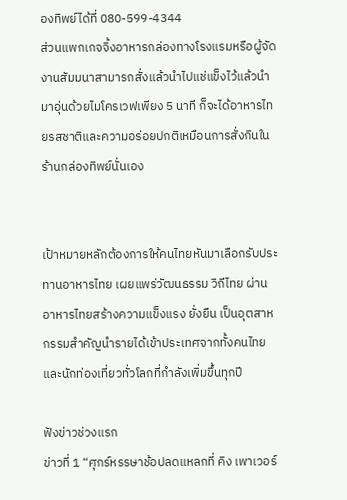องทิพย์ได้ที่ 080-599-4344
ส่วนแพกเกจจิ้งอาหารกล่องทางโรงแรมหรือผู้จัดงานสัมมนาสามารถสั่งแล้วนำไปแช่แข็งไว้แล้วนำมาอุ่นด้วยไมโครเวฟเพียง 5 นาที ก็จะได้อาหารไทยรสชาติและความอร่อยปกติเหมือนการสั่งกินในร้านกล่องทิพย์นั่นเอง


เป้าหมายหลักต้องการให้คนไทยหันมาเลือกรับประทานอาหารไทย เผยแพร่วัฒนธรรม วิถีไทย ผ่านอาหารไทยสร้างความแข็งแรง ยั่งยืน เป็นอุตสาหกรรมสำคัญนำรายได้เข้าประเทศจากทั้งคนไทยและนักท่องเที่ยวทั่วโลกที่กำลังเพิ่มขึ้นทุกปี

ฟังข่าวช่วงแรก
ข่าวที่ 1 “ศุกร์หรรษาช้อปลดแหลกที่ คิง เพาเวอร์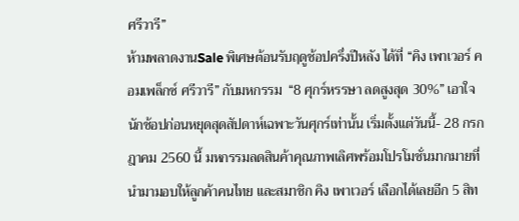ศรีวารี”
ห้ามพลาดงานSale พิเศษต้อนรับฤดูช้อปครึ่งปีหลัง ได้ที่ “คิง เพาเวอร์ คอมเพล็กซ์ ศรีวารี” กับมหกรรม  “8 ศุกร์หรรษา ลดสูงสุด 30%” เอาใจนักช้อปก่อนหยุดสุดสัปดาห์เฉพาะวันศุกร์เท่านั้น เริ่มตั้งแต่วันนี้- 28 กรกฎาคม 2560 นี้ มหกรรมลดสินค้าคุณภาพเลิศพร้อมโปรโมชั่นมากมายที่นำมามอบให้ลูกค้าคนไทย และสมาชิก คิง เพาเวอร์ เลือกได้เลยอีก 5 สิท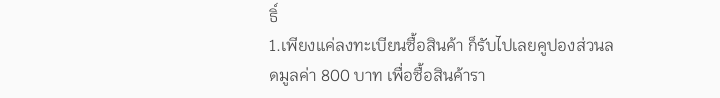ธิ์
1.เพียงแค่ลงทะเบียนซื้อสินค้า ก็รับไปเลยคูปองส่วนลดมูลค่า 800 บาท เพื่อซื้อสินค้ารา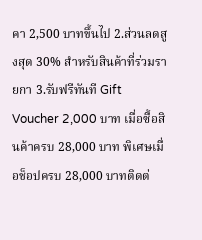คา 2,500 บาทขึ้นไป 2.ส่วนลดสูงสุด 30% สำหรับสินค้าที่ร่วมรายกา 3.รับฟรีทันที Gift Voucher 2,000 บาท เมื่อซื้อสินค้าครบ 28,000 บาท พิเศษเมื่อช็อปครบ 28,000 บาทติดต่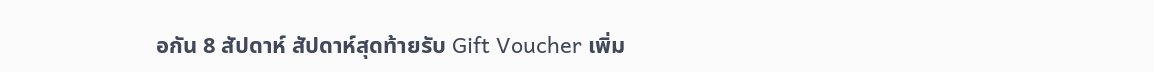อกัน 8 สัปดาห์ สัปดาห์สุดท้ายรับ Gift Voucher เพิ่ม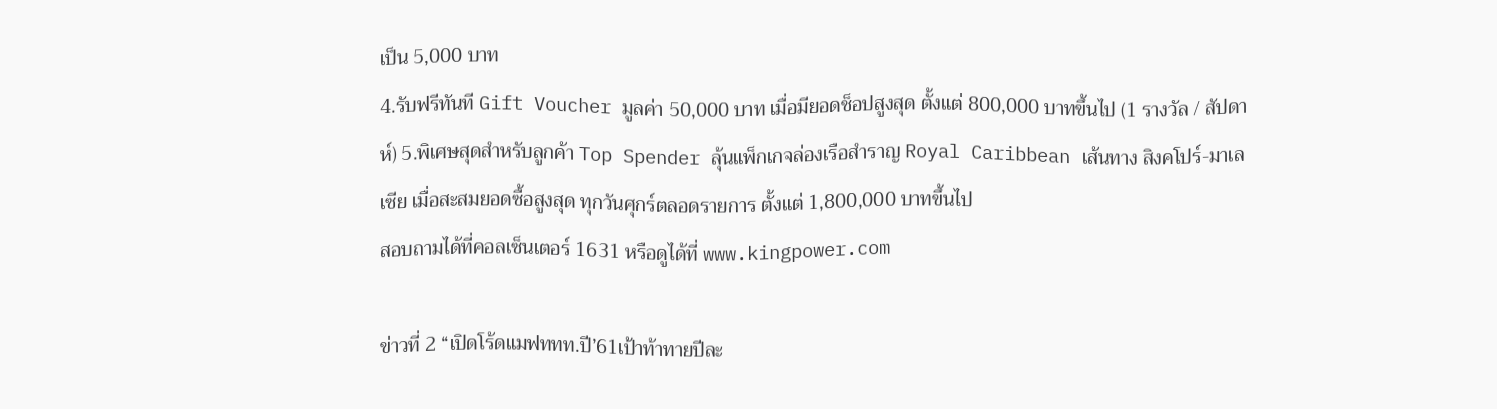เป็น 5,000 บาท
4.รับฟรีทันที Gift Voucher มูลค่า 50,000 บาท เมื่อมียอดช็อปสูงสุด ตั้งแต่ 800,000 บาทขึ้นไป (1 รางวัล / สัปดาห์) 5.พิเศษสุดสำหรับลูกค้า Top Spender ลุ้นแพ็กเกจล่องเรือสำราญ Royal Caribbean เส้นทาง สิงคโปร์-มาเลเซีย เมื่อสะสมยอดซื้อสูงสุด ทุกวันศุกร์ตลอดรายการ ตั้งแต่ 1,800,000 บาทขึ้นไป
สอบถามได้ที่คอลเซ็นเตอร์ 1631 หรือดูได้ที่ www.kingpower.com

ข่าวที่ 2 “เปิดโร้ดแมฟททท.ปี’61เป้าท้าทายปีละ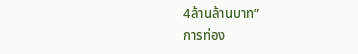4ล้านล้านบาท”
การท่อง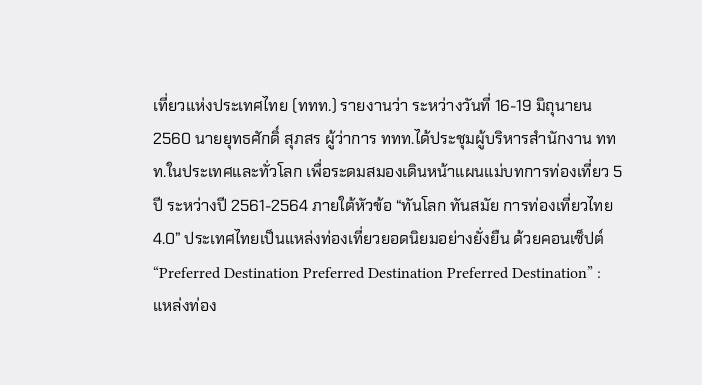เที่ยวแห่งประเทศไทย (ททท.) รายงานว่า ระหว่างวันที่ 16-19 มิถุนายน 2560 นายยุทธศักดิ์ สุภสร ผู้ว่าการ ททท.ได้ประชุมผู้บริหารสำนักงาน ททท.ในประเทศและทั่วโลก เพื่อระดมสมองเดินหน้าแผนแม่บทการท่องเที่ยว 5 ปี ระหว่างปี 2561-2564 ภายใต้หัวข้อ “ทันโลก ทันสมัย การท่องเที่ยวไทย 4.0” ประเทศไทยเป็นแหล่งท่องเที่ยวยอดนิยมอย่างยั่งยืน ด้วยคอนเซ็ปต์ “Preferred Destination Preferred Destination Preferred Destination” : แหล่งท่อง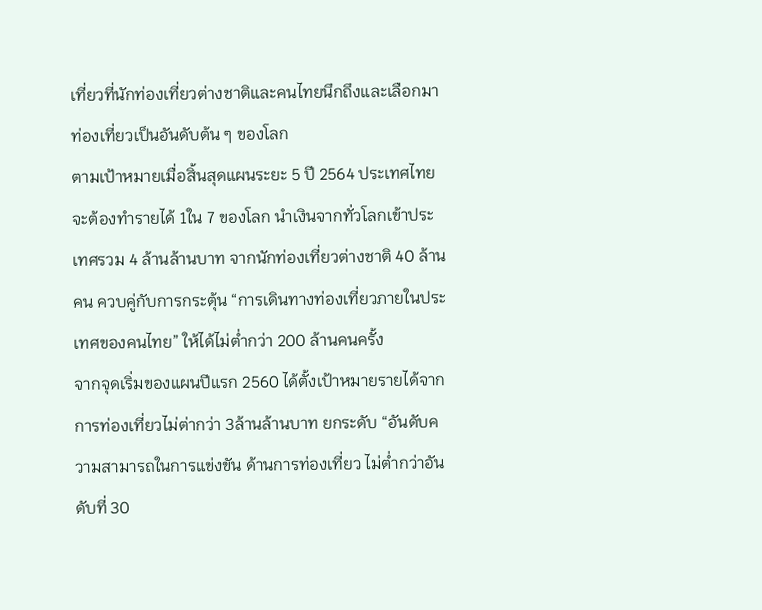เที่ยวที่นักท่องเที่ยวต่างชาติและคนไทยนึกถึงและเลือกมาท่องเที่ยวเป็นอันดับต้น ๆ ของโลก
ตามเป้าหมายเมื่อสิ้นสุดแผนระยะ 5 ปี 2564 ประเทศไทยจะต้องทำรายได้ 1ใน 7 ของโลก นำเงินจากทั่วโลกเข้าประเทศรวม 4 ล้านล้านบาท จากนักท่องเที่ยวต่างชาติ 40 ล้านคน ควบคู่กับการกระตุ้น “การเดินทางท่องเที่ยวภายในประเทศของคนไทย” ให้ได้ไม่ต่ำกว่า 200 ล้านคนครั้ง
จากจุดเริ่มของแผนปีแรก 2560 ได้ตั้งเป้าหมายรายได้จากการท่องเที่ยวไม่ต่ากว่า 3ล้านล้านบาท ยกระดับ “อันดับความสามารถในการแข่งขัน ด้านการท่องเที่ยว ไม่ต่ำกว่าอันดับที่ 30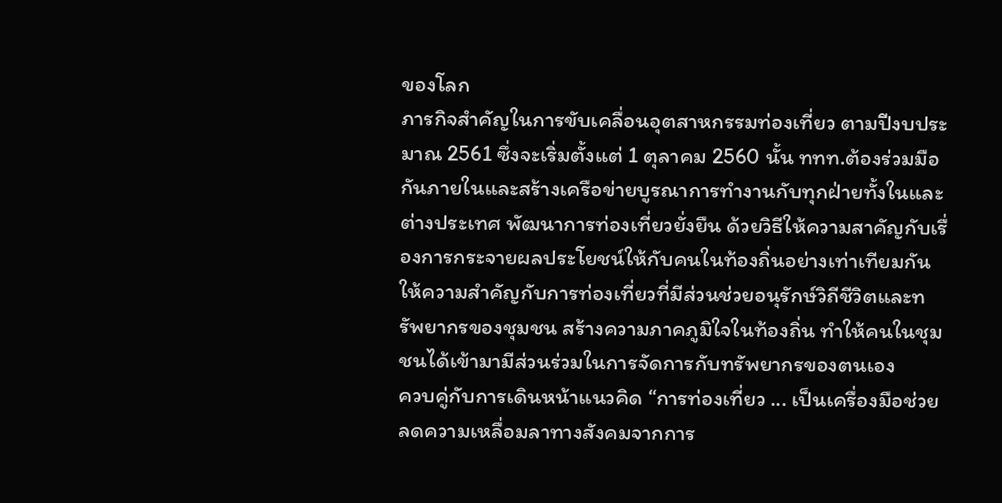ของโลก
ภารกิจสำคัญในการขับเคลื่อนอุตสาหกรรมท่องเที่ยว ตามปีงบประมาณ 2561 ซึ่งจะเริ่มตั้งแต่ 1 ตุลาคม 2560 นั้น ททท.ต้องร่วมมือกันภายในและสร้างเครือข่ายบูรณาการทำงานกับทุกฝ่ายทั้งในและต่างประเทศ พัฒนาการท่องเที่ยวยั่งยืน ด้วยวิธีให้ความสาคัญกับเรื่องการกระจายผลประโยชน์ให้กับคนในท้องถิ่นอย่างเท่าเทียมกัน ให้ความสำคัญกับการท่องเที่ยวที่มีส่วนช่วยอนุรักษ์วิถีชีวิตและทรัพยากรของชุมชน สร้างความภาคภูมิใจในท้องถิ่น ทำให้คนในชุมชนได้เข้ามามีส่วนร่วมในการจัดการกับทรัพยากรของตนเอง
ควบคู่กับการเดินหน้าแนวคิด “การท่องเที่ยว ... เป็นเครื่องมือช่วยลดความเหลื่อมลาทางสังคมจากการ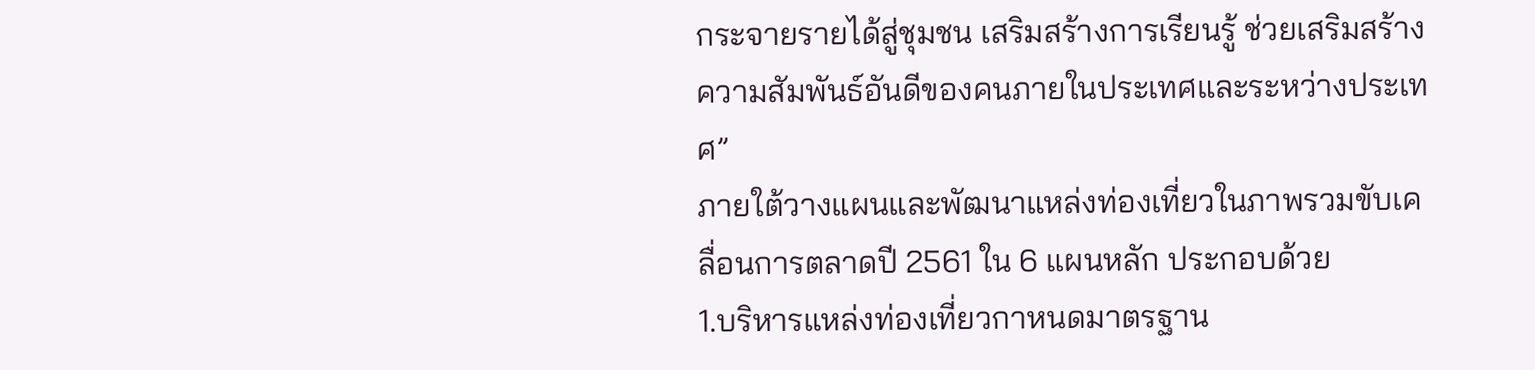กระจายรายได้สู่ชุมชน เสริมสร้างการเรียนรู้ ช่วยเสริมสร้างความสัมพันธ์อันดีของคนภายในประเทศและระหว่างประเทศ”
ภายใต้วางแผนและพัฒนาแหล่งท่องเที่ยวในภาพรวมขับเคลื่อนการตลาดปี 2561 ใน 6 แผนหลัก ประกอบด้วย
1.บริหารแหล่งท่องเที่ยวกาหนดมาตรฐาน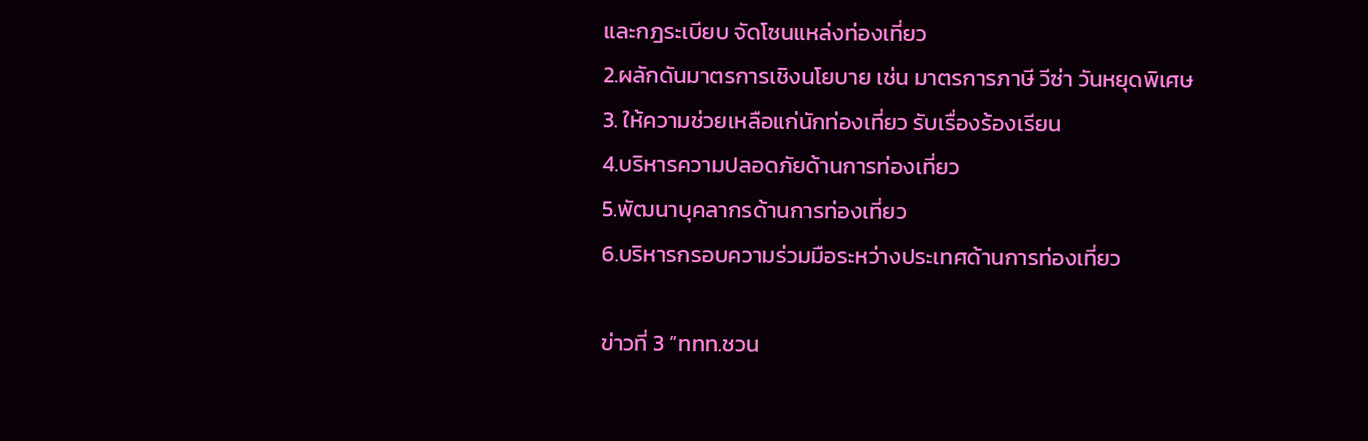และกฎระเบียบ จัดโซนแหล่งท่องเที่ยว
2.ผลักดันมาตรการเชิงนโยบาย เช่น มาตรการภาษี วีซ่า วันหยุดพิเศษ
3. ให้ความช่วยเหลือแก่นักท่องเที่ยว รับเรื่องร้องเรียน
4.บริหารความปลอดภัยด้านการท่องเที่ยว
5.พัฒนาบุคลากรด้านการท่องเที่ยว
6.บริหารกรอบความร่วมมือระหว่างประเทศด้านการท่องเที่ยว

ข่าวที่ 3 “ททท.ชวน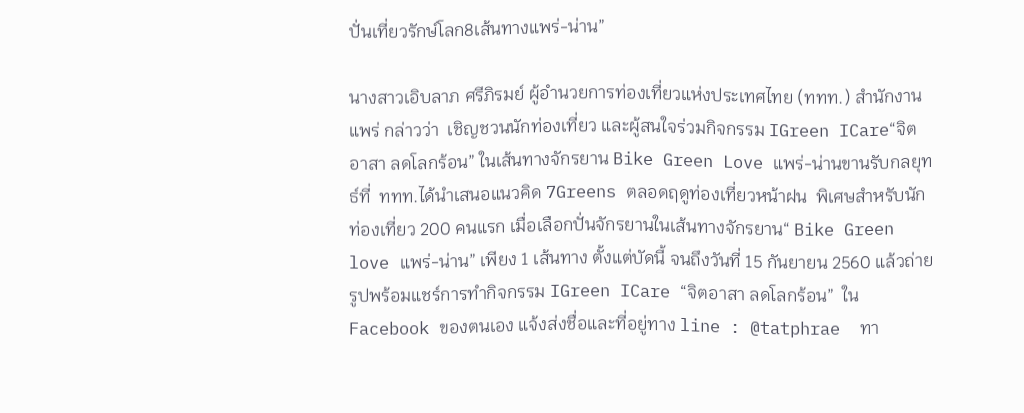ปั่นเที่ยวรักษ์โลก8เส้นทางแพร่-น่าน”

นางสาวเอิบลาภ ศรีภิรมย์ ผู้อำนวยการท่องเที่ยวแห่งประเทศไทย (ททท.) สำนักงานแพร่ กล่าวว่า  เชิญชวนนักท่องเที่ยว และผู้สนใจร่วมกิจกรรม IGreen ICare“จิตอาสา ลดโลกร้อน” ในเส้นทางจักรยาน Bike Green Love แพร่-น่านขานรับกลยุทธ์ที่  ททท.ได้นำเสนอแนวคิด 7Greens ตลอดฤดูท่องเที่ยวหน้าฝน  พิเศษสำหรับนักท่องเที่ยว 200 คนแรก เมื่อเลือกปั่นจักรยานในเส้นทางจักรยาน“ Bike Green love แพร่-น่าน” เพียง 1 เส้นทาง ตั้งแต่บัดนี้ จนถึงวันที่ 15 กันยายน 2560 แล้วถ่ายรูปพร้อมแชร์การทำกิจกรรม IGreen ICare “จิตอาสา ลดโลกร้อน”  ใน Facebook ของตนเอง แจ้งส่งชื่อและที่อยู่ทาง line : @tatphrae  ทา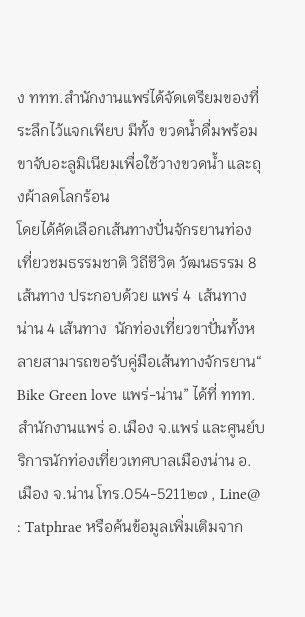ง ททท.สำนักงานแพร่ได้จัดเตรียมของที่ระลึกไว้แจกเพียบ มีทั้ง ขวดน้ำดื่มพร้อมขาจับอะลูมิเนียมเพื่อใช้วางขวดน้ำ และถุงผ้าลดโลกร้อน
โดยได้คัดเลือกเส้นทางปั่นจักรยานท่องเที่ยวชมธรรมชาติ วิถีชีวิต วัฒนธรรม 8 เส้นทาง ประกอบด้วย แพร่ 4  เส้นทาง น่าน 4 เส้นทาง  นักท่องเที่ยวขาปั่นทั้งหลายสามารถขอรับคู่มือเส้นทางจักรยาน“ Bike Green love แพร่-น่าน” ได้ที่ ททท.สำนักงานแพร่ อ.เมือง จ.แพร่ และศูนย์บริการนักท่องเที่ยวเทศบาลเมืองน่าน อ.เมือง จ.น่าน โทร.054-5211๒๗ , Line@ : Tatphrae หรือค้นข้อมูลเพิ่มเติมจาก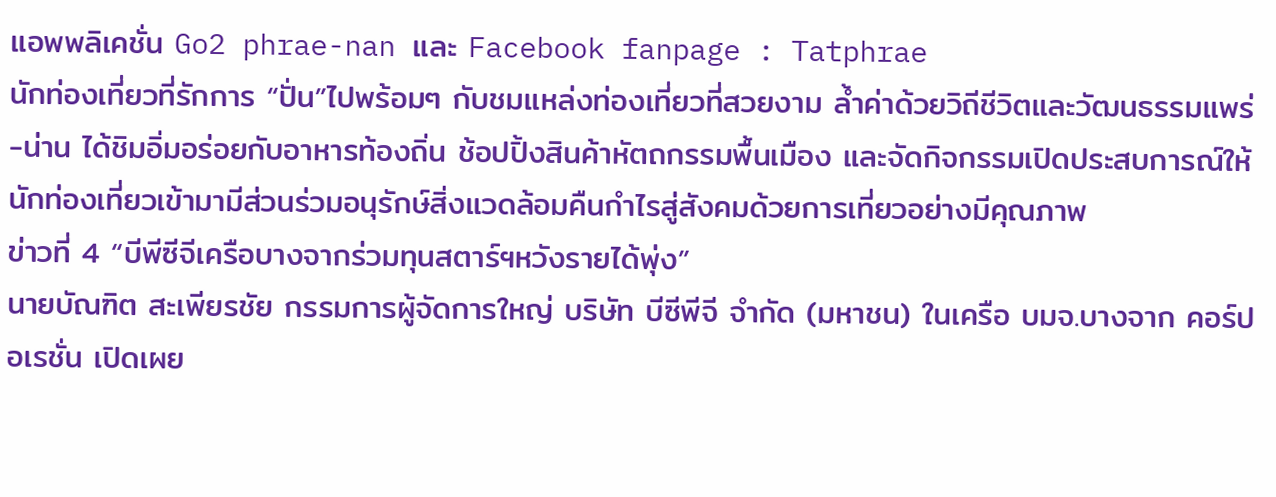แอพพลิเคชั่น Go2 phrae-nan และ Facebook fanpage : Tatphrae
นักท่องเที่ยวที่รักการ “ปั่น”ไปพร้อมๆ กับชมแหล่งท่องเที่ยวที่สวยงาม ล้ำค่าด้วยวิถีชีวิตและวัฒนธรรมแพร่-น่าน ได้ชิมอิ่มอร่อยกับอาหารท้องถิ่น ช้อปปิ้งสินค้าหัตถกรรมพื้นเมือง และจัดกิจกรรมเปิดประสบการณ์ให้นักท่องเที่ยวเข้ามามีส่วนร่วมอนุรักษ์สิ่งแวดล้อมคืนกำไรสู่สังคมด้วยการเที่ยวอย่างมีคุณภาพ
ข่าวที่ 4 “บีพีซีจีเครือบางจากร่วมทุนสตาร์ฯหวังรายได้พุ่ง”
นายบัณฑิต สะเพียรชัย กรรมการผู้จัดการใหญ่ บริษัท บีซีพีจี จำกัด (มหาชน) ในเครือ บมจ.บางจาก คอร์ปอเรชั่น เปิดเผย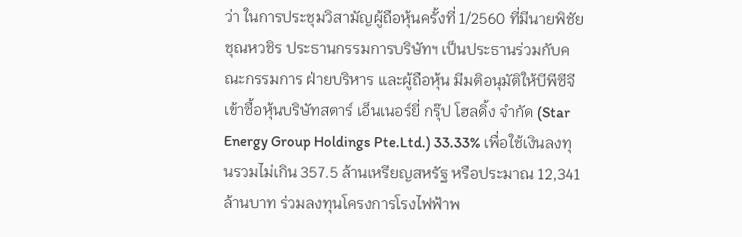ว่า ในการประชุมวิสามัญผู้ถือหุ้นครั้งที่ 1/2560 ที่มีนายพิชัย ชุณหวชิร ประธานกรรมการบริษัทฯ เป็นประธานร่วมกับคณะกรรมการ ฝ่ายบริหาร และผู้ถือหุ้น มีมติอนุมัติให้บีพีซีจีเข้าซื้อหุ้นบริษัทสตาร์ เอ็นเนอร์ยี่ กรุ๊ป โฮลดิ้ง จำกัด (Star Energy Group Holdings Pte.Ltd.) 33.33% เพื่อใช้เงินลงทุนรวมไม่เกิน 357.5 ล้านเหรียญสหรัฐ หรือประมาณ 12,341 ล้านบาท ร่วมลงทุนโครงการโรงไฟฟ้าพ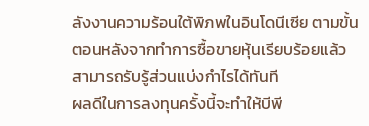ลังงานความร้อนใต้พิภพในอินโดนีเซีย ตามขั้นตอนหลังจากทำการซื้อขายหุ้นเรียบร้อยแล้ว สามารถรับรู้ส่วนแบ่งกำไรได้ทันที
ผลดีในการลงทุนครั้งนี้จะทำให้บีพี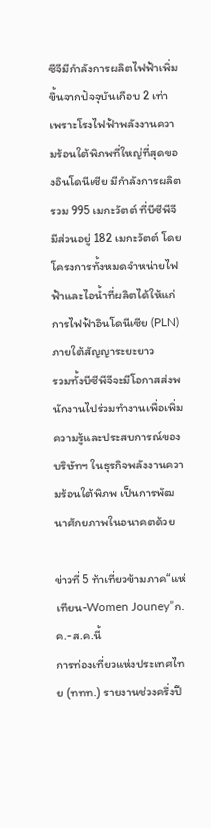ซีจีมีกำลังการผลิตไฟฟ้าเพิ่มขึ้นจากปัจจุบันเกือบ 2 เท่า เพราะโรงไฟฟ้าพลังงานความร้อนใต้พิภพที่ใหญ่ที่สุดของอินโดนีเซีย มีกำลังการผลิตรวม 995 เมกะวัตต์ ที่บีซีพีจีมีส่วนอยู่ 182 เมกะวัตต์ โดยโครงการทั้งหมดจำหน่ายไฟฟ้าและไอน้ำที่ผลิตได้ให้แก่การไฟฟ้าอินโดนีเซีย (PLN) ภายใต้สัญญาระยะยาว
รวมทั้งบีซีพีจีจะมีโอกาสส่งพนักงานไปร่วมทำงานเพื่อเพิ่มความรู้และประสบการณ์ของบริษัทฯ ในธุรกิจพลังงานความร้อนใต้พิภพ เป็นการพัฒนาศักยภาพในอนาคตด้วย

ข่าวที่ 5 ท้าเที่ยวข้ามภาค“แห่เทียน-Women Jouney”ก.ค.-ส.ค.นี้
การท่องเที่ยวแห่งประเทศไทย (ททท.) รายงานช่วงครึ่งปี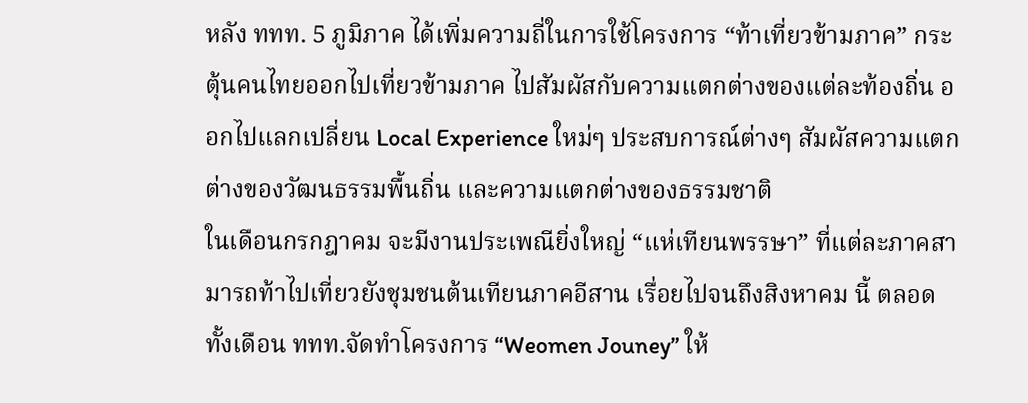หลัง ททท. 5 ภูมิภาค ได้เพิ่มความถี่ในการใช้โครงการ “ท้าเที่ยวข้ามภาค” กระตุ้นคนไทยออกไปเที่ยวข้ามภาค ไปสัมผัสกับความแตกต่างของแต่ละท้องถิ่น ออกไปแลกเปลี่ยน Local Experience ใหม่ๆ ประสบการณ์ต่างๆ สัมผัสความแตกต่างของวัฒนธรรมพื้นถิ่น และความแตกต่างของธรรมชาติ
ในเดือนกรกฎาคม จะมีงานประเพณียิ่งใหญ่ “แห่เทียนพรรษา” ที่แต่ละภาคสามารถท้าไปเที่ยวยังชุมชนต้นเทียนภาคอีสาน เรื่อยไปจนถึงสิงหาคม นี้ ตลอดทั้งเดือน ททท.จัดทำโครงการ “Weomen Jouney” ให้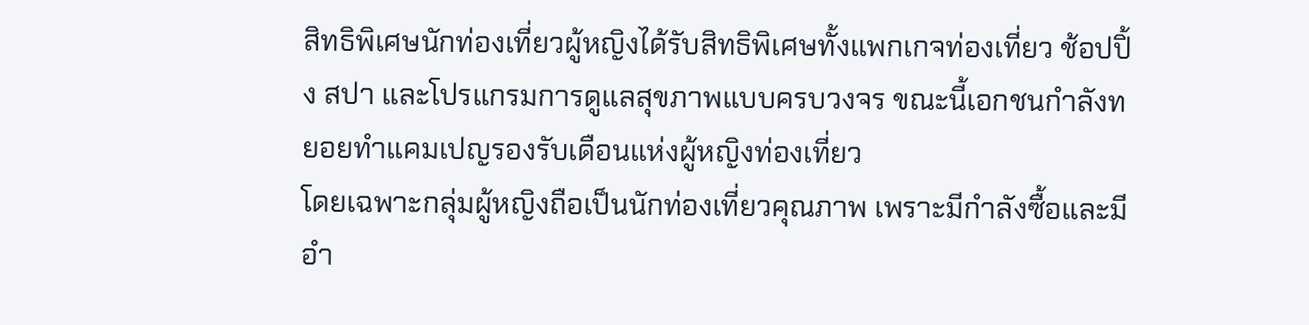สิทธิพิเศษนักท่องเที่ยวผู้หญิงได้รับสิทธิพิเศษทั้งแพกเกจท่องเที่ยว ช้อปปิ้ง สปา และโปรแกรมการดูแลสุขภาพแบบครบวงจร ขณะนี้เอกชนกำลังทยอยทำแคมเปญรองรับเดือนแห่งผู้หญิงท่องเที่ยว
โดยเฉพาะกลุ่มผู้หญิงถือเป็นนักท่องเที่ยวคุณภาพ เพราะมีกำลังซื้อและมีอำ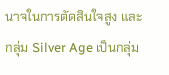นาจในการตัดสินใจสูง และกลุ่ม Silver Age เป็นกลุ่ม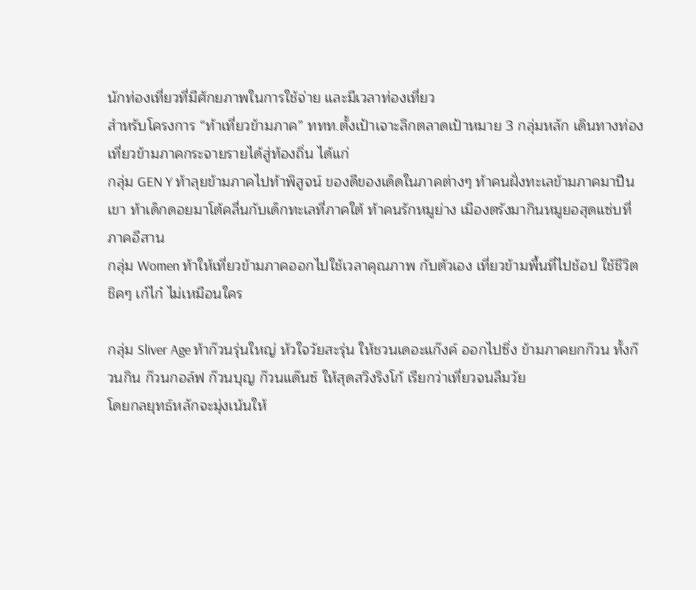นักท่องเที่ยวที่มีศักยภาพในการใช้จ่าย และมีเวลาท่องเที่ยว
สำหรับโครงการ “ท้าเที่ยวข้ามภาค” ททท.ตั้งเป้าเจาะลึกตลาดเป้าหมาย 3 กลุ่มหลัก เดินทางท่องเที่ยวข้ามภาคกระจายรายได้สู่ท้องถิ่น ได้แก่
กลุ่ม GEN Y ท้าลุยข้ามภาคไปท้าพิสูจน์ ของดีของเด็ดในภาคต่างๆ ท้าคนฝั่งทะเลข้ามภาคมาปีนเขา ท้าเด็กดอยมาโต้คลื่นกับเด็กทะเลที่ภาคใต้ ท้าคนรักหมูย่าง เมืองตรังมากินหมูยอสุดแซ่บที่ภาคอีสาน
กลุ่ม Women ท้าให้เที่ยวข้ามภาคออกไปใช้เวลาคุณภาพ กับตัวเอง เที่ยวข้ามพื้นที่ไปช้อป ใช้ชีวิตชิคๆ เก๋ไก๋ ไม่เหมือนใคร

กลุ่ม Sliver Age ท้าก๊วนรุ่นใหญ่ หัวใจวัยสะรุ่น ให้ชวนเดอะแก๊งค์ ออกไปซิ่ง ข้ามภาคยกก๊วน ทั้งก๊วนกิน ก๊วนกอล์ฟ ก๊วนบุญ ก๊วนแด๊นซ์ ให้สุดสวิงริงโก้ เรียกว่าเที่ยวจนลืมวัย
โดยกลยุทธ์หลักจะมุ่งเน้นให้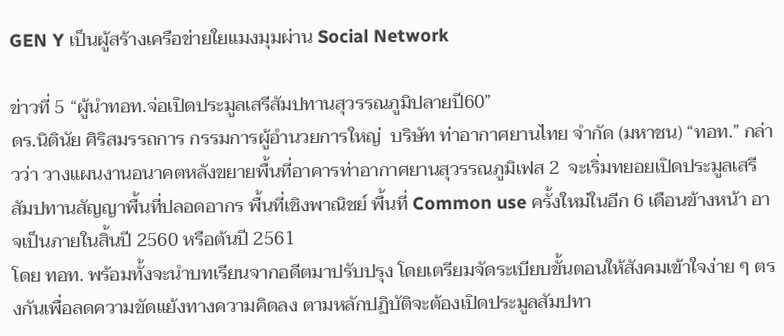GEN Y เป็นผู้สร้างเครือข่ายใยแมงมุมผ่าน Social Network

ข่าวที่ 5 “ผู้นำทอท.จ่อเปิดประมูลเสรีสัมปทานสุวรรณภูมิปลายปี60”
ดร.นิตินัย ศิริสมรรถการ กรรมการผู้อำนวยการใหญ่  บริษัท ท่าอากาศยานไทย จำกัด (มหาชน) “ทอท.” กล่าวว่า วางแผนงานอนาคตหลังขยายพื้นที่อาคารท่าอากาศยานสุวรรณภูมิเฟส 2  จะเริ่มทยอยเปิดประมูลเสรีสัมปทานสัญญาพื้นที่ปลอดอากร พื้นที่เชิงพาณิชย์ พื้นที่ Common use ครั้งใหม่ในอีก 6 เดือนข้างหน้า อาจเป็นภายในสิ้นปี 2560 หรือต้นปี 2561
โดย ทอท. พร้อมทั้งจะนำบทเรียนจากอดีตมาปรับปรุง โดยเตรียมจัดระเบียบขั้นตอนให้สังคมเข้าใจง่าย ๆ ตรงกันเพื่อลดความขัดแย้งทางความคิดลง ตามหลักปฏิบัติจะต้องเปิดประมูลสัมปทา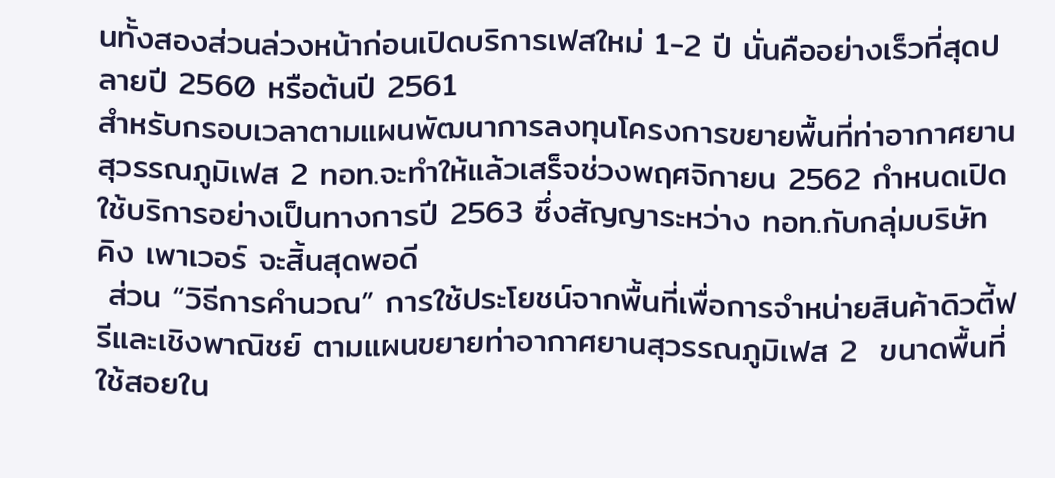นทั้งสองส่วนล่วงหน้าก่อนเปิดบริการเฟสใหม่ 1-2 ปี นั่นคืออย่างเร็วที่สุดปลายปี 2560 หรือต้นปี 2561
สำหรับกรอบเวลาตามแผนพัฒนาการลงทุนโครงการขยายพื้นที่ท่าอากาศยานสุวรรณภูมิเฟส 2 ทอท.จะทำให้แล้วเสร็จช่วงพฤศจิกายน 2562 กำหนดเปิดใช้บริการอย่างเป็นทางการปี 2563 ซึ่งสัญญาระหว่าง ทอท.กับกลุ่มบริษัท คิง เพาเวอร์ จะสิ้นสุดพอดี
 ส่วน “วิธีการคำนวณ” การใช้ประโยชน์จากพื้นที่เพื่อการจำหน่ายสินค้าดิวตี้ฟรีและเชิงพาณิชย์ ตามแผนขยายท่าอากาศยานสุวรรณภูมิเฟส 2  ขนาดพื้นที่ใช้สอยใน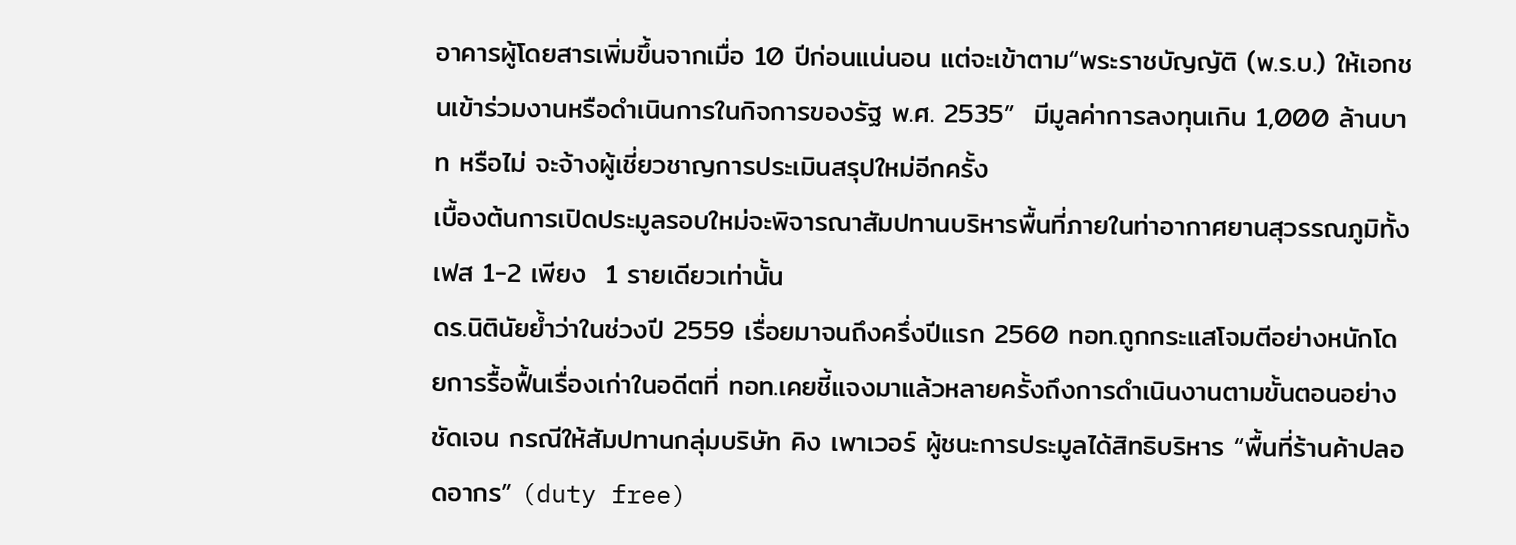อาคารผู้โดยสารเพิ่มขึ้นจากเมื่อ 10 ปีก่อนแน่นอน แต่จะเข้าตาม“พระราชบัญญัติ (พ.ร.บ.) ให้เอกชนเข้าร่วมงานหรือดำเนินการในกิจการของรัฐ พ.ศ. 2535”  มีมูลค่าการลงทุนเกิน 1,000 ล้านบาท หรือไม่ จะจ้างผู้เชี่ยวชาญการประเมินสรุปใหม่อีกครั้ง
เบื้องต้นการเปิดประมูลรอบใหม่จะพิจารณาสัมปทานบริหารพื้นที่ภายในท่าอากาศยานสุวรรณภูมิทั้งเฟส 1-2 เพียง  1 รายเดียวเท่านั้น
ดร.นิตินัยย้ำว่าในช่วงปี 2559 เรื่อยมาจนถึงครึ่งปีแรก 2560 ทอท.ถูกกระแสโจมตีอย่างหนักโดยการรื้อฟื้นเรื่องเก่าในอดีตที่ ทอท.เคยชี้แจงมาแล้วหลายครั้งถึงการดำเนินงานตามขั้นตอนอย่างชัดเจน กรณีให้สัมปทานกลุ่มบริษัท คิง เพาเวอร์ ผู้ชนะการประมูลได้สิทธิบริหาร “พื้นที่ร้านค้าปลอดอากร” (duty free)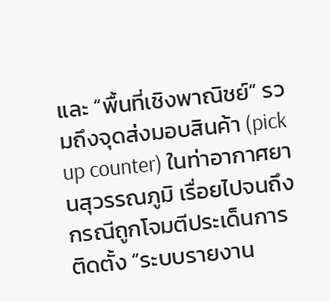และ “พื้นที่เชิงพาณิชย์” รวมถึงจุดส่งมอบสินค้า (pick up counter) ในท่าอากาศยานสุวรรณภูมิ เรื่อยไปจนถึงกรณีถูกโจมตีประเด็นการติดตั้ง “ระบบรายงาน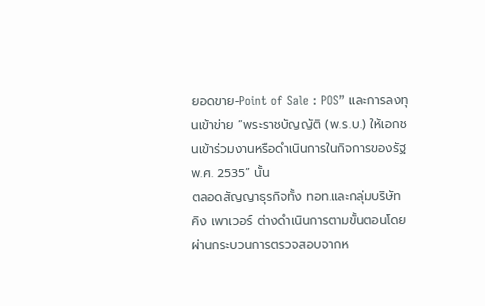ยอดขาย-Point of Sale : POS” และการลงทุนเข้าข่าย “พระราชบัญญัติ (พ.ร.บ.) ให้เอกชนเข้าร่วมงานหรือดำเนินการในกิจการของรัฐ พ.ศ. 2535” นั้น
ตลอดสัญญาธุรกิจทั้ง ทอท.และกลุ่มบริษัท คิง เพาเวอร์ ต่างดำเนินการตามขั้นตอนโดยผ่านกระบวนการตรวจสอบจากห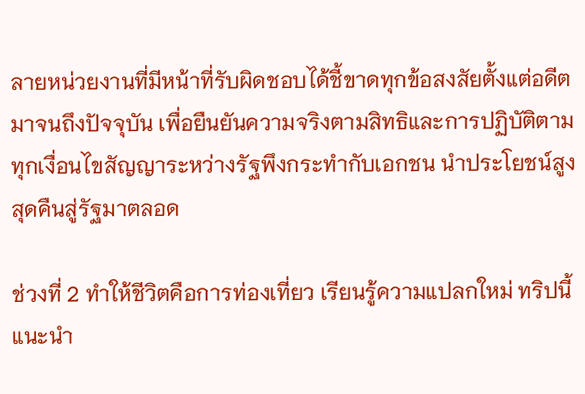ลายหน่วยงานที่มีหน้าที่รับผิดชอบได้ชี้ขาดทุกข้อสงสัยตั้งแต่อดีตมาจนถึงปัจจุบัน เพื่อยืนยันความจริงตามสิทธิและการปฏิบัติตามทุกเงื่อนไขสัญญาระหว่างรัฐพึงกระทำกับเอกชน นำประโยชน์สูงสุดคืนสู่รัฐมาตลอด

ช่วงที่ 2 ทำให้ชีวิตคือการท่องเที่ยว เรียนรู้ความแปลกใหม่ ทริปนี้แนะนำ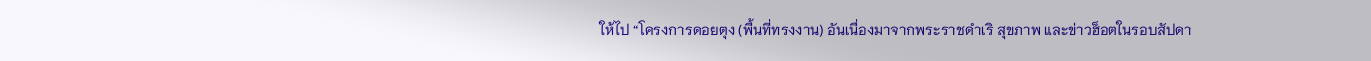ให้ไป “โครงการดอยตุง (พื้นที่ทรงงาน) อันเนื่องมาจากพระราชดำเริ สุขภาพ และข่าวฮ็อตในรอบสัปดา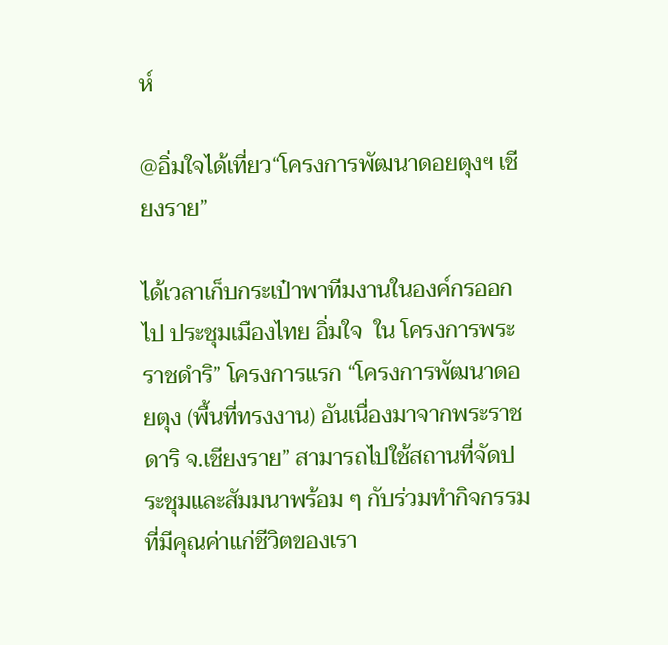ห์

@อิ่มใจได้เที่ยว“โครงการพัฒนาดอยตุงฯ เชียงราย”

ได้เวลาเก็บกระเป๋าพาทีมงานในองค์กรออกไป ประชุมเมืองไทย อิ่มใจ  ใน โครงการพระราชดำริ” โครงการแรก “โครงการพัฒนาดอยตุง (พื้นที่ทรงงาน) อันเนื่องมาจากพระราชดาริ จ.เชียงราย” สามารถไปใช้สถานที่จัดประชุมและสัมมนาพร้อม ๆ กับร่วมทำกิจกรรมที่มีคุณค่าแก่ชีวิตของเรา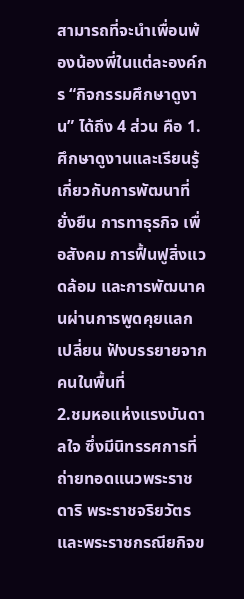สามารถที่จะนำเพื่อนพ้องน้องพี่ในแต่ละองค์กร “กิจกรรมศึกษาดูงาน” ได้ถึง 4 ส่วน คือ 1.ศึกษาดูงานและเรียนรู้เกี่ยวกับการพัฒนาที่ยั่งยืน การทาธุรกิจ เพื่อสังคม การฟื้นฟูสิ่งแวดล้อม และการพัฒนาคนผ่านการพูดคุยแลกเปลี่ยน ฟังบรรยายจากคนในพื้นที่
2.ชมหอแห่งแรงบันดาลใจ ซึ่งมีนิทรรศการที่ถ่ายทอดแนวพระราชดาริ พระราชจริยวัตร และพระราชกรณียกิจข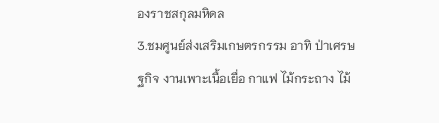องราชสกุลมหิดล
3.ชมศูนย์ส่งเสริมเกษตรกรรม อาทิ ป่าเศรษฐกิจ งานเพาะเนื้อเยื่อ กาแฟ ไม้กระถาง ไม้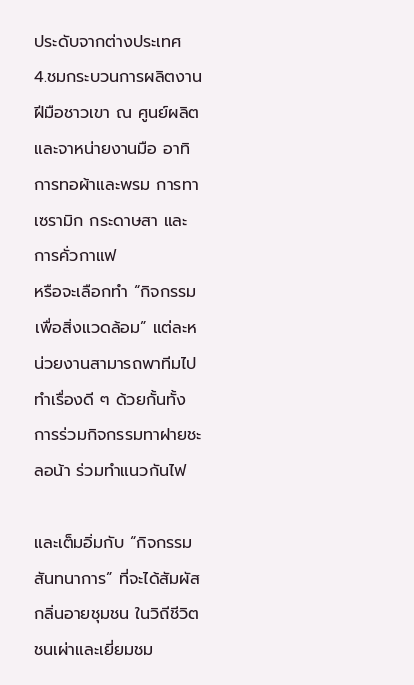ประดับจากต่างประเทศ
4.ชมกระบวนการผลิตงานฝีมือชาวเขา ณ ศูนย์ผลิตและจาหน่ายงานมือ อาทิ การทอผ้าและพรม การทาเซรามิก กระดาษสา และการคั่วกาแฟ
หรือจะเลือกทำ “กิจกรรมเพื่อสิ่งแวดล้อม” แต่ละหน่วยงานสามารถพาทีมไปทำเรื่องดี ๆ ด้วยกั้นทั้ง  การร่วมกิจกรรมทาฝายชะลอน้า ร่วมทำแนวกันไฟ

และเต็มอิ่มกับ “กิจกรรมสันทนาการ” ที่จะได้สัมผัสกลิ่นอายชุมชน ในวิถีชีวิตชนเผ่าและเยี่ยมชม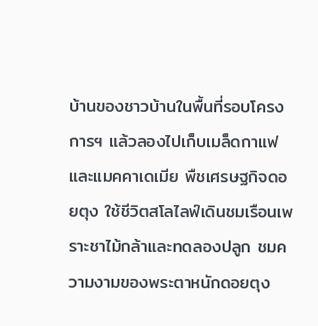บ้านของชาวบ้านในพื้นที่รอบโครงการฯ แล้วลองไปเก็บเมล็ดกาแฟ และแมคคาเดเมีย พืชเศรษฐกิจดอยตุง ใช้ชีวิตสโลไลฟ์เดินชมเรือนเพราะชาไม้กล้าและทดลองปลูก ชมความงามของพระตาหนักดอยตุง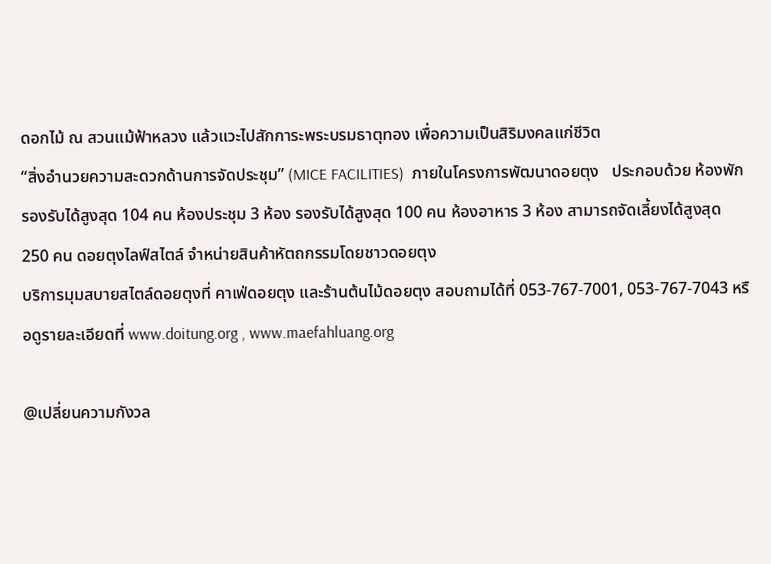ดอกไม้ ณ สวนแม้ฟ้าหลวง แล้วแวะไปสักการะพระบรมธาตุทอง เพื่อความเป็นสิริมงคลแก่ชีวิต
“สิ่งอำนวยความสะดวกด้านการจัดประชุม” (MICE FACILITIES)  ภายในโครงการพัฒนาดอยตุง   ประกอบด้วย ห้องพัก รองรับได้สูงสุด 104 คน ห้องประชุม 3 ห้อง รองรับได้สูงสุด 100 คน ห้องอาหาร 3 ห้อง สามารถจัดเลี้ยงได้สูงสุด 250 คน ดอยตุงไลฟ์สไตล์ จำหน่ายสินค้าหัตถกรรมโดยชาวดอยตุง
บริการมุมสบายสไตล์ดอยตุงที่ คาเฟ่ดอยตุง และร้านต้นไม้ดอยตุง สอบถามได้ที่ 053-767-7001, 053-767-7043 หรือดูรายละเอียดที่ www.doitung.org , www.maefahluang.org

@เปลี่ยนความกังวล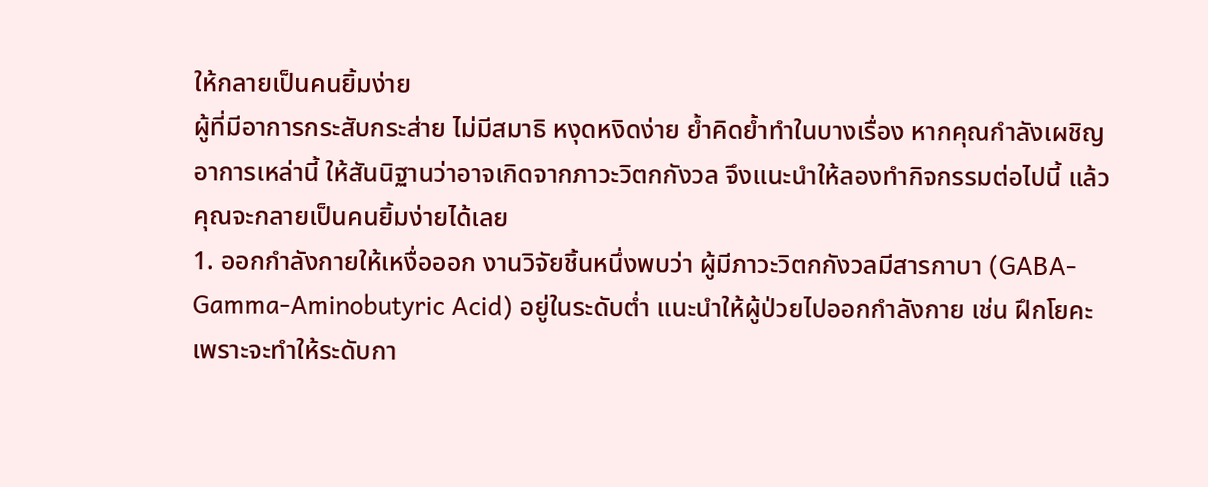ให้กลายเป็นคนยิ้มง่าย
ผู้ที่มีอาการกระสับกระส่าย ไม่มีสมาธิ หงุดหงิดง่าย ย้ำคิดย้ำทำในบางเรื่อง หากคุณกำลังเผชิญอาการเหล่านี้ ให้สันนิฐานว่าอาจเกิดจากภาวะวิตกกังวล จึงแนะนำให้ลองทำกิจกรรมต่อไปนี้ แล้วคุณจะกลายเป็นคนยิ้มง่ายได้เลย
1. ออกกำลังกายให้เหงื่อออก งานวิจัยชิ้นหนึ่งพบว่า ผู้มีภาวะวิตกกังวลมีสารกาบา (GABA-Gamma-Aminobutyric Acid) อยู่ในระดับต่ำ แนะนำให้ผู้ป่วยไปออกกำลังกาย เช่น ฝึกโยคะ เพราะจะทำให้ระดับกา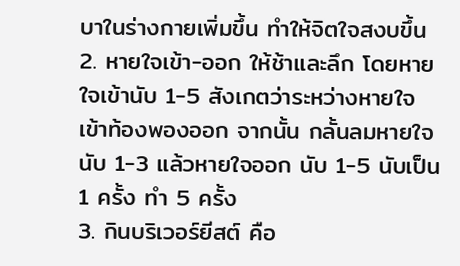บาในร่างกายเพิ่มขึ้น ทำให้จิตใจสงบขึ้น
2. หายใจเข้า-ออก ให้ช้าและลึก โดยหายใจเข้านับ 1-5 สังเกตว่าระหว่างหายใจเข้าท้องพองออก จากนั้น กลั้นลมหายใจ นับ 1-3 แล้วหายใจออก นับ 1-5 นับเป็น 1 ครั้ง ทำ 5 ครั้ง
3. กินบริเวอร์ยีสต์ คือ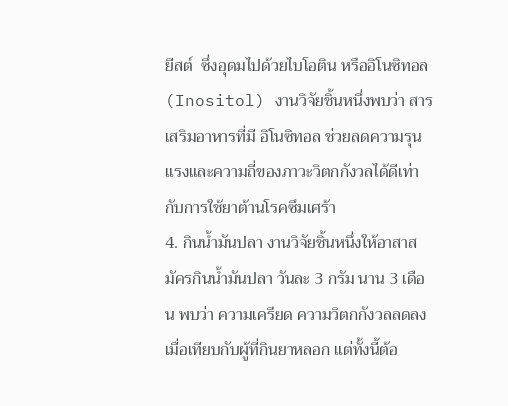ยีสต์  ซึ่งอุดมไปด้วยไบโอติน หรืออิโนซิทอล (Inositol) งานวิจัยชิ้นหนึ่งพบว่า สารเสริมอาหารที่มี อิโนซิทอล ช่วยลดความรุนแรงและความถี่ของภาวะวิตกกังวลได้ดีเท่ากับการใช้ยาต้านโรคซึมเศร้า
4. กินน้ำมันปลา งานวิจัยชิ้นหนึ่งให้อาสาสมัครกินน้ำมันปลา วันละ 3 กรัม นาน 3 เดือน พบว่า ความเครียด ความวิตกกังวลลดลง เมื่อเทียบกับผู้ที่กินยาหลอก แต่ทั้งนี้ต้อ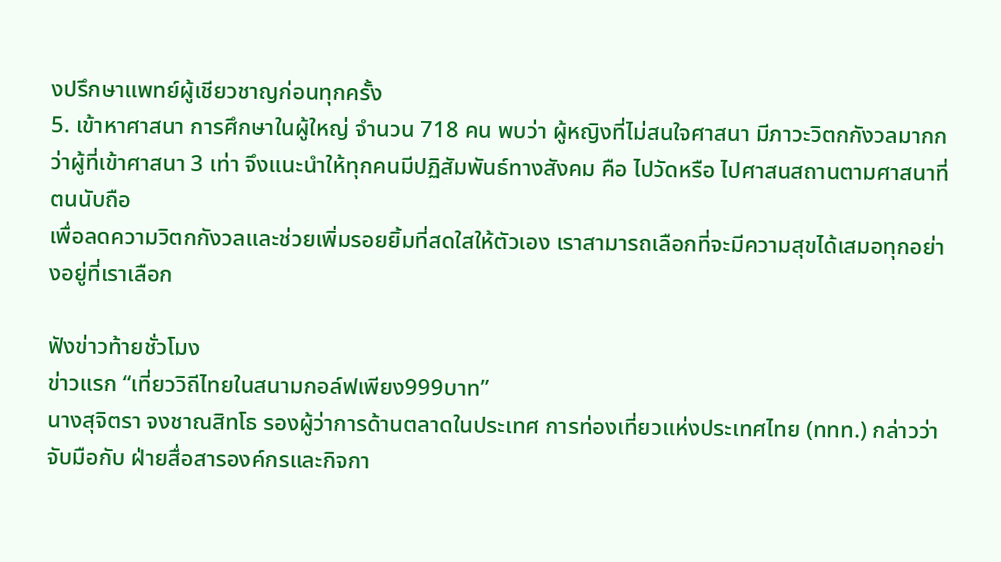งปรึกษาแพทย์ผู้เชียวชาญก่อนทุกครั้ง
5. เข้าหาศาสนา การศึกษาในผู้ใหญ่ จำนวน 718 คน พบว่า ผู้หญิงที่ไม่สนใจศาสนา มีภาวะวิตกกังวลมากกว่าผู้ที่เข้าศาสนา 3 เท่า จึงแนะนำให้ทุกคนมีปฏิสัมพันธ์ทางสังคม คือ ไปวัดหรือ ไปศาสนสถานตามศาสนาที่ตนนับถือ
เพื่อลดความวิตกกังวลและช่วยเพิ่มรอยยิ้มที่สดใสให้ตัวเอง เราสามารถเลือกที่จะมีความสุขได้เสมอทุกอย่างอยู่ที่เราเลือก

ฟังข่าวท้ายชั่วโมง
ข่าวแรก “เที่ยววิถีไทยในสนามกอล์ฟเพียง999บาท”
นางสุจิตรา จงชาณสิทโธ รองผู้ว่าการด้านตลาดในประเทศ การท่องเที่ยวแห่งประเทศไทย (ททท.) กล่าวว่าจับมือกับ ฝ่ายสื่อสารองค์กรและกิจกา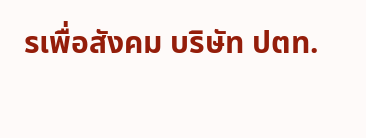รเพื่อสังคม บริษัท ปตท.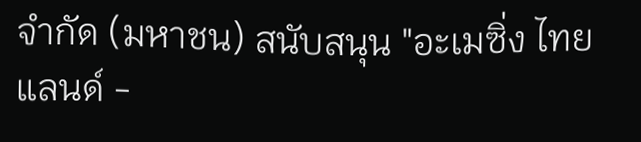จำกัด (มหาชน) สนับสนุน "อะเมซิ่ง ไทยแลนด์ -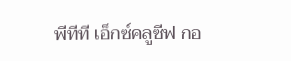พีทีที เอ็กซ์คลูซีฟ กอ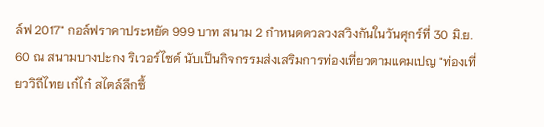ล์ฟ 2017" กอล์ฟราคาประหยัด 999 บาท สนาม 2 กำหนดดวลวงสวิงกันในวันศุกร์ที่ 30 มิ.ย. 60 ณ สนามบางปะกง ริเวอร์ไซด์ นับเป็นกิจกรรมส่งเสริมการท่องเที่ยวตามแคมเปญ "ท่องเที่ยววิถีไทย เก๋ไก๋ สไตล์ลึกซึ้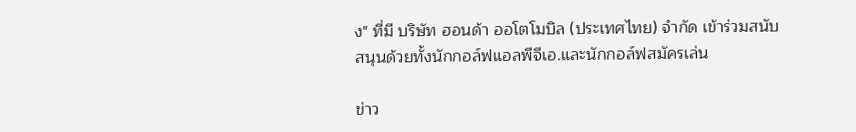ง" ที่มี บริษัท ฮอนด้า ออโตโมบิล (ประเทศไทย) จำกัด เข้าร่วมสนับสนุนด้วยทั้งนักกอล์ฟแอลพีจีเอ.และนักกอล์ฟสมัครเล่น

ข่าว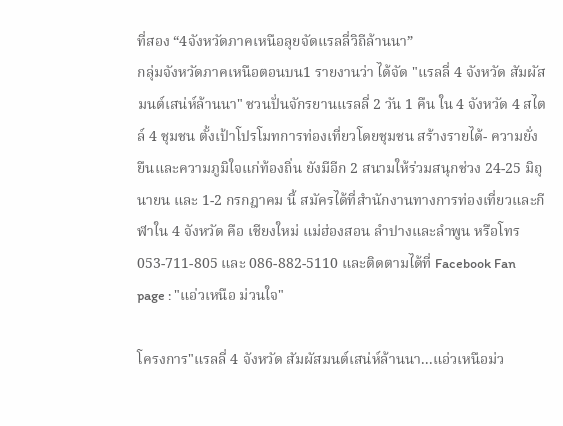ที่สอง “4จังหวัดภาคเหนือลุยจัดแรลลี่วิถีล้านนา”
กลุ่มจังหวัดภาคเหนือตอนบน1 รายงานว่า ได้จัด "แรลลี่ 4 จังหวัด สัมผัสมนต์เสน่ห์ล้านนา" ชวนปั่นจักรยานแรลลี่ 2 วัน 1 คืน ใน 4 จังหวัด 4 สไตล์ 4 ชุมชน ตั้งเป้าโปรโมทการท่องเที่ยวโดยชุมชน สร้างรายได้- ความยั่งยืนและความภูมิใจแก่ท้องถิ่น ยังมีอีก 2 สนามให้ร่วมสนุกช่วง 24-25 มิถุนายน และ 1-2 กรกฎาคม นี้ สมัครได้ที่สำนักงานทางการท่องเที่ยวและกีฬาใน 4 จังหวัด คือ เชียงใหม่ แม่ฮ่องสอน ลำปางและลำพูน หรือโทร 053-711-805 และ 086-882-5110 และติดตามได้ที่ Facebook Fan page : "แอ่วเหนือ ม่วนใจ"

โครงการ"แรลลี่ 4 จังหวัด สัมผัสมนต์เสน่ห์ล้านนา...แอ่วเหนือม่ว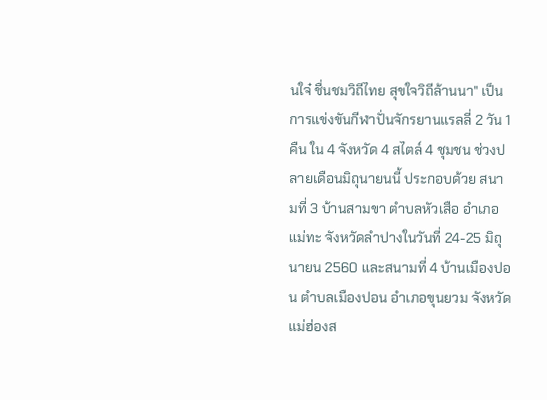นใจ๋ ชื่นชมวิถีไทย สุขใจวิถีล้านนา" เป็นการแข่งขันกีฬาปั่นจักรยานแรลลี่ 2 วัน 1 คืน ใน 4 จังหวัด 4 สไตล์ 4 ชุมชน ช่วงปลายเดือนมิถุนายนนี้ ประกอบด้วย สนามที่ 3 บ้านสามขา ตำบลหัวเสือ อำเภอแม่ทะ จังหวัดลำปางในวันที่ 24-25 มิถุนายน 2560 และสนามที่ 4 บ้านเมืองปอน ตำบลเมืองปอน อำเภอขุนยวม จังหวัดแม่ฮ่องส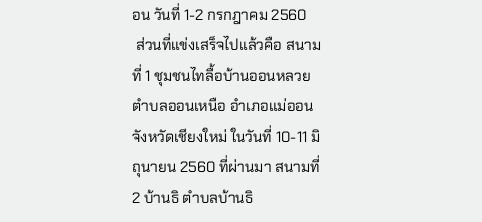อน วันที่ 1-2 กรกฎาคม 2560
 ส่วนที่แข่งเสร็จไปแล้วคือ สนามที่ 1 ชุมชนไทลื้อบ้านออนหลวย ตำบลออนเหนือ อำเภอแม่ออน จังหวัดเชียงใหม่ ในวันที่ 10-11 มิถุนายน 2560 ที่ผ่านมา สนามที่ 2 บ้านธิ ตำบลบ้านธิ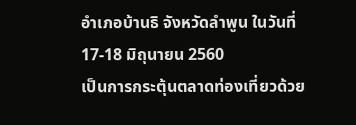อำเภอบ้านธิ จังหวัดลำพูน ในวันที่ 17-18 มิถุนายน 2560
เป็นการกระตุ้นตลาดท่องเที่ยวด้วย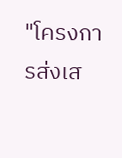"โครงการส่งเส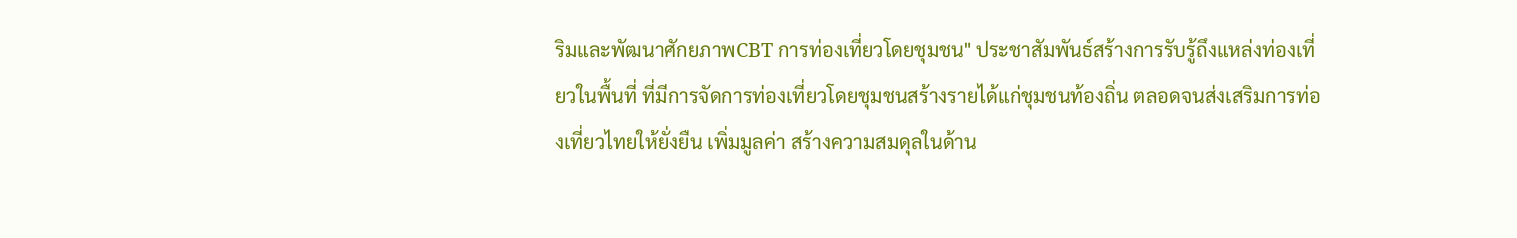ริมและพัฒนาศักยภาพCBT การท่องเที่ยวโดยชุมชน" ประชาสัมพันธ์สร้างการรับรู้ถึงแหล่งท่องเที่ยวในพื้นที่ ที่มีการจัดการท่องเที่ยวโดยชุมชนสร้างรายได้แก่ชุมชนท้องถิ่น ตลอดจนส่งเสริมการท่องเที่ยวไทยให้ยั่งยืน เพิ่มมูลค่า สร้างความสมดุลในด้าน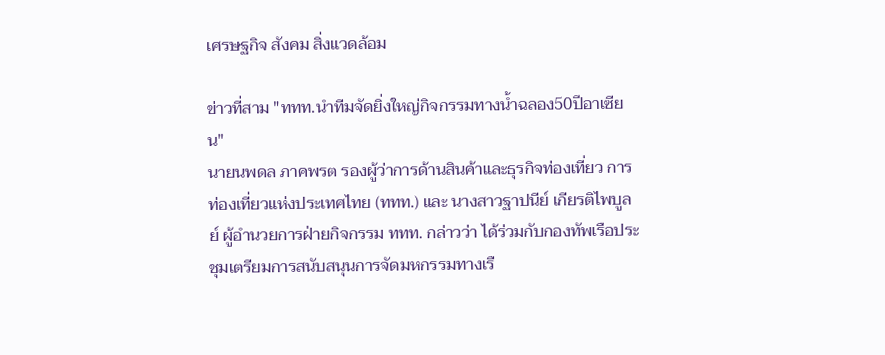เศรษฐกิจ สังคม สิ่งแวดล้อม

ข่าวที่สาม "ททท.นำทีมจัดยิ่งใหญ่กิจกรรมทางน้ำฉลอง50ปีอาเซียน"
นายนพดล ภาคพรต รองผู้ว่าการด้านสินค้าและธุรกิจท่องเที่ยว การท่องเที่ยวแห่งประเทศไทย (ททท.) และ นางสาวฐาปนีย์ เกียรติไพบูลย์ ผู้อำนวยการฝ่ายกิจกรรม ททท. กล่าวว่า ได้ร่วมกับกองทัพเรือประชุมเตรียมการสนับสนุนการจัดมหกรรมทางเรื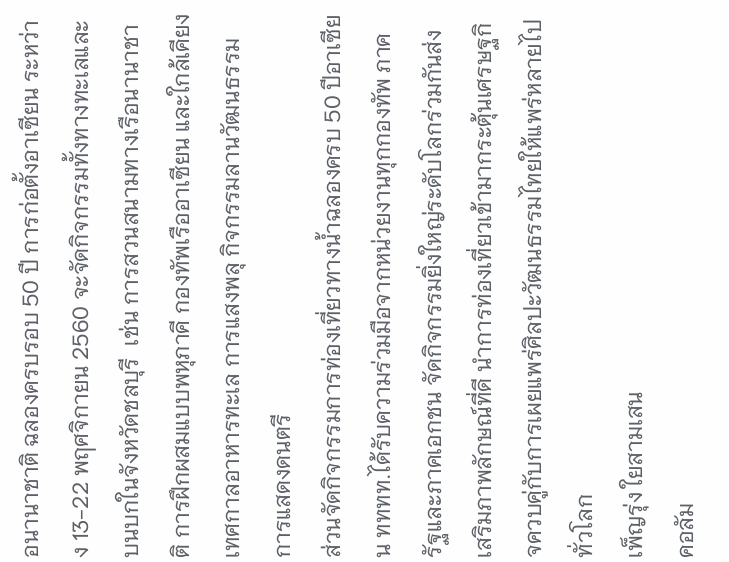อนานาชาติ ฉลองครบรอบ 50 ปี การก่อตั้งอาเซียน ระหว่าง 13-22 พฤศจิกายน 2560 จะจัดกิจกรรมทั้งทางทะเลและบนบกในจังหวัดชลบุรี  เช่น การสวนสนามทางเรือนานาชาติ การฝึกผสมแบบพหุภาคี กองทัพเรืออาเซียน และใกล้เคียง เทศกาลอาหารทะเล การแสงพลุ กิจกรรมลานวัฒนธรรม การแสดงดนตรี
ส่วนจัดกิจกรรมการท่องเที่ยวทางน้ำฉลองครบ 50 ปีอาเซียน ทททท.ได้รับความร่วมมือจากหน่วยงานทุกกองทัพ ภาครัฐและภาคเอกชน จัดกิจกรรมยิ่งใหญ่ระดับโลกร่วมกันส่งเสริมภาพลักษณ์ที่ดี นำการท่องเที่ยวเข้ามากระตุ้นเศรษฐกิจควบคู่กับการเผยแพร่ศิลปะวัฒนธรรมไทยให้แพร่หลายไปทั่วโลก
เพ็ญรุ่ง ใยสามเสน
คอลัม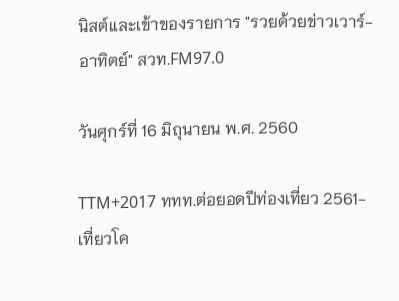นิสต์และเข้าของรายการ "รวยด้วยข่าวเวาร์-อาทิตย์" สวท.FM97.0

วันศุกร์ที่ 16 มิถุนายน พ.ศ. 2560

TTM+2017 ททท.ต่อยอดปีท่องเที่ยว 2561-เที่ยวโค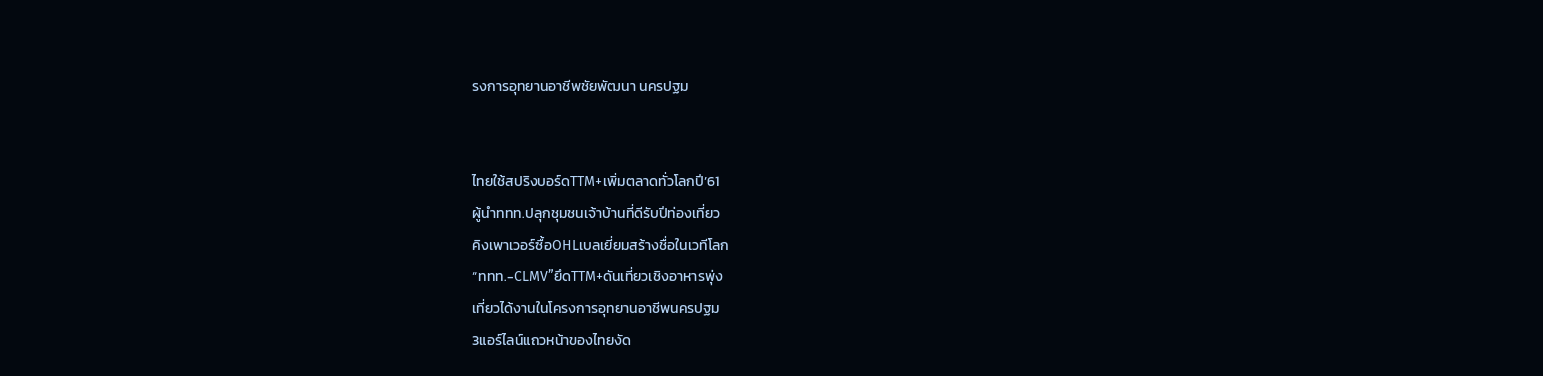รงการอุทยานอาชีพชัยพัฒนา นครปฐม


ไทยใช้สปริงบอร์ดTTM+เพิ่มตลาดทั่วโลกปี’61
ผู้นำททท.ปลุกชุมชนเจ้าบ้านที่ดีรับปีท่องเที่ยว
คิงเพาเวอร์ซื้อOHLเบลเยี่ยมสร้างชื่อในเวทีโลก
“ททท.-CLMV”ยึดTTM+ดันเที่ยวเชิงอาหารพุ่ง
เที่ยวได้งานในโครงการอุทยานอาชีพนครปฐม
3แอร์ไลน์แถวหน้าของไทยงัด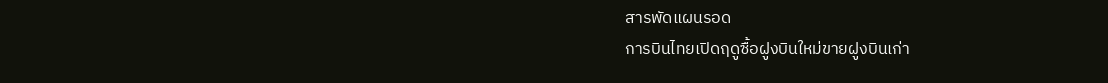สารพัดแผนรอด
การบินไทยเปิดฤดูซื้อฝูงบินใหม่ขายฝูงบินเก่า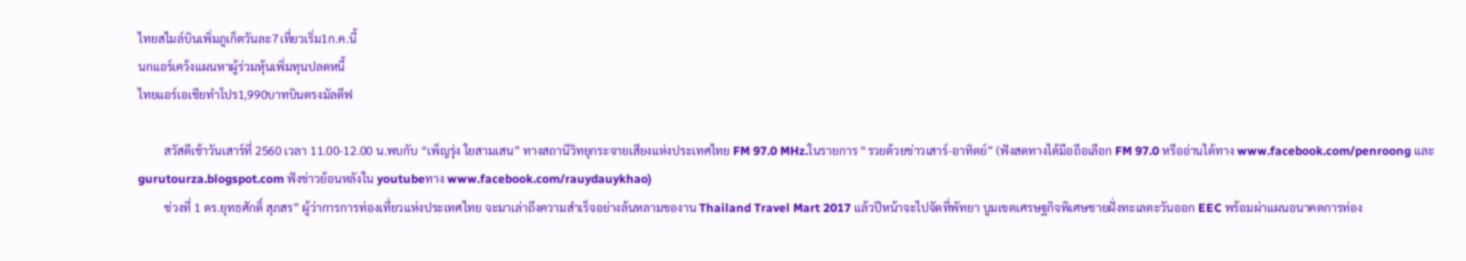ไทยสไมล์บินเพิ่มภูเก็ตวันละ7เที่ยวเริ่ม1ก.ค.นี้
นกแอร์เคว้งแผนหาผู้ร่วมหุ้นเพิ่มทุนปลดหนี้
ไทยแอร์เอเชียทำโปร1,990บาทบินตรงมัลดีฟ

         สวัสดีเช้าวันเสาร์ที่ 2560 เวลา 11.00-12.00 น.พบกับ “เพ็ญรุ่ง ใยสามเสน” ทางสถานีวิทยุกระจายเสียงแห่งประเทศไทย FM 97.0 MHz.ในรายการ “รวยด้วยข่าวเสาร์-อาทิตย์” (ฟังสดทางได้มือถือเลือก FM 97.0 หรืออ่านได้ทาง www.facebook.com/penroong และ gurutourza.blogspot.com ฟังข่าวย้อนหลังใน youtubeทาง www.facebook.com/rauydauykhao)
         ช่วงที่ 1 ดร.ยุทธศักดิ์ สุภสร” ผู้ว่าการการท่องเที่ยวแห่งประเทศไทย จะมาเล่าถึงความสำเร็จอย่างล้นหลามของาน Thailand Travel Mart 2017 แล้วปีหน้าจะไปจัดที่พัทยา บูมเขตเศรษฐกิจพิเศษชายฝั่งทะเลตะวันออก EEC พร้อมผ่าแผนอนาคตการท่อง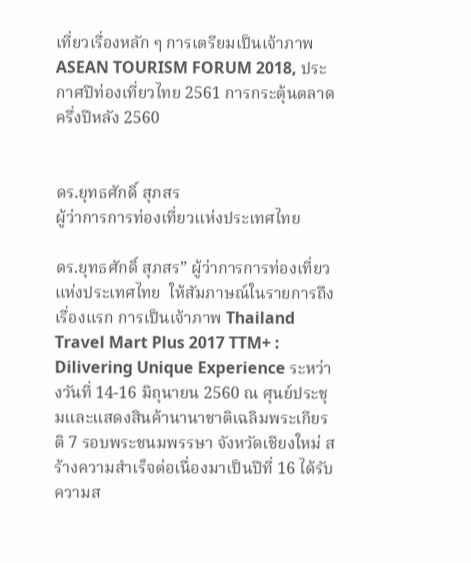เที่ยวเรื่องหลัก ๆ การเตรียมเป็นเจ้าภาพ ASEAN TOURISM FORUM 2018, ประกาศปีท่องเที่ยวไทย 2561 การกระตุ้นตลาดครึ่งปีหลัง 2560


ดร.ยุทธศักดิ์ สุภสร
ผู้ว่าการการท่องเที่ยวแห่งประเทศไทย

ดร.ยุทธศักดิ์ สุภสร” ผู้ว่าการการท่องเที่ยวแห่งประเทศไทย  ให้สัมภาษณ์ในรายการถึง เรื่องแรก การเป็นเจ้าภาพ Thailand Travel Mart Plus 2017 TTM+ : Dilivering Unique Experience ระหว่างวันที่ 14-16 มิถุนายน 2560 ณ ศุนย์ประชุมและแสดงสินค้านานาชาติเฉลิมพระเกียรติ 7 รอบพระชนมพรรษา จังหวัดเชียงใหม่ สร้างความสำเร็จต่อเนื่องมาเป็นปีที่ 16 ได้รับความส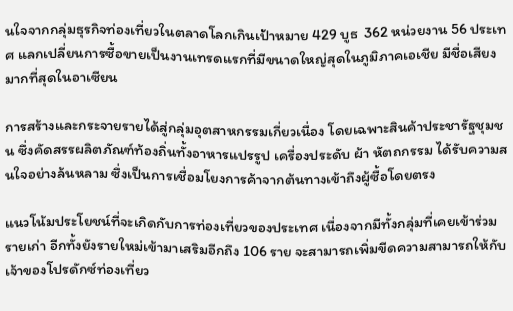นใจจากกลุ่มธุรกิจท่องเที่ยวในตลาดโลกเกินเป้าหมาย 429 บูธ  362 หน่วยงาน 56 ประเทศ แลกเปลี่ยนการซื้อขายเป็นงานเทรดแรกที่มีขนาดใหญ่สุดในภูมิภาคเอเชีย มีชื่อเสียงมากที่สุดในอาเซียน

การสร้างและกระจายรายได้สู่กลุ่มอุตสาหกรรมเกี่ยวเนื่อง โดยเฉพาะสินค้าประชารัฐชุมชน ซึ่งคัดสรรผลิตภัณฑ์ท้องถิ่นทั้งอาหารแปรรูป เครื่องประดับ ผ้า หัตถกรรม ได้รับความสนใจอย่างล้นหลาม ซึ่งเป็นการเชื่อมโยงการค้าจากต้นทางเข้าถึงผู้ซื้อโดยตรง

แนวโน้มประโยชน์ที่จะเกิดกับการท่องเที่ยวของประเทศ เนื่องจากมีทั้งกลุ่มที่เคยเข้าร่วมรายเก่า อีกทั้งยังรายใหม่เข้ามาเสริมอีกถึง 106 ราย จะสามารถเพิ่มขีดความสามารถให้กับเจ้าของโปรดักซ์ท่องเที่ยว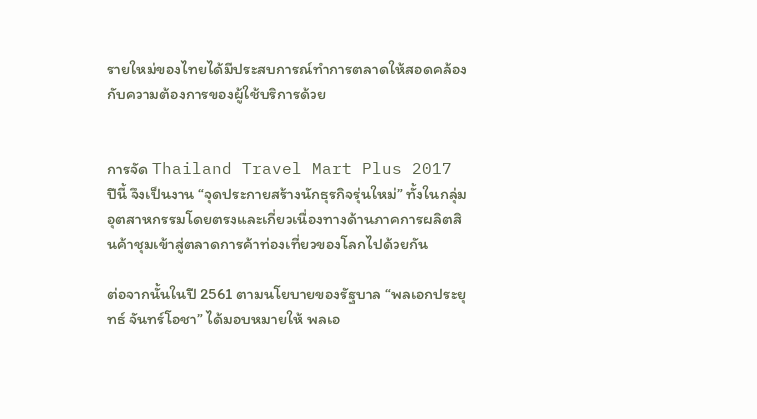รายใหม่ของไทยได้มีประสบการณ์ทำการตลาดให้สอดคล้องกับความต้องการของผู้ใช้บริการด้วย


การจัด Thailand Travel Mart Plus 2017 ปีนี้ จึงเป็นงาน “จุดประกายสร้างนักธุรกิจรุ่นใหม่” ทั้งในกลุ่มอุตสาหกรรมโดยตรงและเกี่ยวเนื่องทางด้านภาคการผลิตสินค้าชุมเข้าสู่ตลาดการค้าท่องเที่ยวของโลกไปด้วยกัน

ต่อจากนั้นในปี 2561 ตามนโยบายของรัฐบาล “พลเอกประยุทธ์ จันทร์โอชา” ได้มอบหมายให้ พลเอ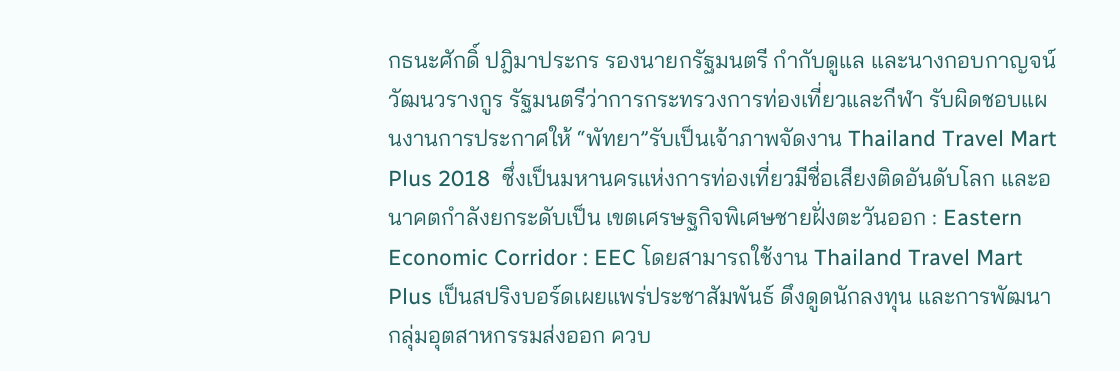กธนะศักดิ์ ปฎิมาประกร รองนายกรัฐมนตรี กำกับดูแล และนางกอบกาญจน์ วัฒนวรางกูร รัฐมนตรีว่าการกระทรวงการท่องเที่ยวและกีฬา รับผิดชอบแผนงานการประกาศให้ “พัทยา”รับเป็นเจ้าภาพจัดงาน Thailand Travel Mart Plus 2018  ซึ่งเป็นมหานครแห่งการท่องเที่ยวมีชื่อเสียงติดอันดับโลก และอนาคตกำลังยกระดับเป็น เขตเศรษฐกิจพิเศษชายฝั่งตะวันออก : Eastern Economic Corridor : EEC โดยสามารถใช้งาน Thailand Travel Mart Plus เป็นสปริงบอร์ดเผยแพร่ประชาสัมพันธ์ ดึงดูดนักลงทุน และการพัฒนากลุ่มอุตสาหกรรมส่งออก ควบ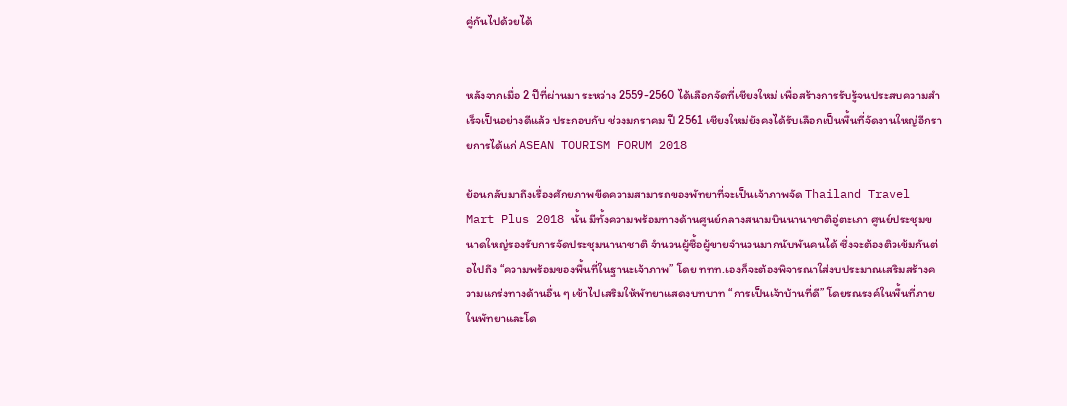คู่กันไปด้วยได้


หลังจากเมื่อ 2 ปีที่ผ่านมา ระหว่าง 2559-2560 ได้เลือกจัดที่เชียงใหม่ เพื่อสร้างการรับรู้จนประสบความสำเร็จเป็นอย่างดีแล้ว ประกอบกับ ช่วงมกราคม ปี 2561 เชียงใหม่ยังคงได้รับเลือกเป็นพื้นที่จัดงานใหญ่อีกรายการได้แก่ ASEAN TOURISM FORUM 2018

ย้อนกลับมาถึงเรื่องศักยภาพขีดความสามารถของพัทยาที่จะเป็นเจ้าภาพจัด Thailand Travel Mart Plus 2018 นั้น มีทั้งความพร้อมทางด้านศูนย์กลางสนามบินนานาชาติอู่ตะเภา ศูนย์ประชุมขนาดใหญ่รองรับการจัดประชุมนานาชาติ จำนวนผู้ซื้อผู้ขายจำนวนมากนับพันคนได้ ซึ่งจะต้องติวเข้มกันต่อไปถึง “ความพร้อมของพื้นที่ในฐานะเจ้าภาพ” โดย ททท.เองก็จะต้องพิจารณาใส่งบประมาณเสริมสร้างความแกร่งทางด้านอื่น ๆ เข้าไปเสริมให้พัทยาแสดงบทบาท “การเป็นเจ้าบ้านที่ดี” โดยรณรงค์ในพื้นที่ภายในพัทยาและโด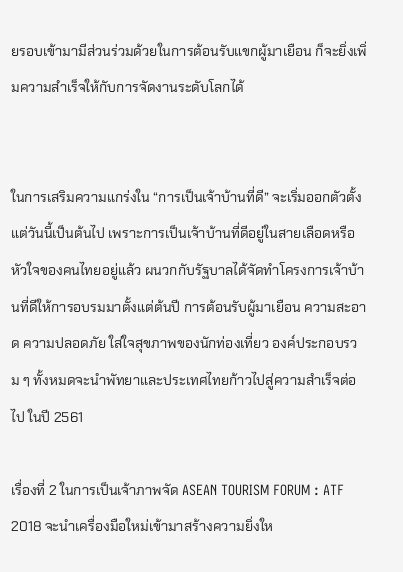ยรอบเข้ามามีส่วนร่วมด้วยในการต้อนรับแขกผู้มาเยือน ก็จะยิ่งเพิ่มความสำเร็จให้กับการจัดงานระดับโลกได้


ในการเสริมความแกร่งใน “การเป็นเจ้าบ้านที่ดี” จะเริ่มออกตัวตั้งแต่วันนี้เป็นต้นไป เพราะการเป็นเจ้าบ้านที่ดีอยู่ในสายเลือดหรือหัวใจของคนไทยอยู่แล้ว ผนวกกับรัฐบาลได้จัดทำโครงการเจ้าบ้านที่ดีให้การอบรมมาตั้งแต่ต้นปี การต้อนรับผู้มาเยือน ความสะอาด ความปลอดภัย ใส่ใจสุขภาพของนักท่องเที่ยว องค์ประกอบรวม ๆ ทั้งหมดจะนำพัทยาและประเทศไทยก้าวไปสู่ความสำเร็จต่อไป ในปี 2561

เรื่องที่ 2 ในการเป็นเจ้าภาพจัด ASEAN TOURISM FORUM : ATF 2018 จะนำเครื่องมือใหม่เข้ามาสร้างความยิ่งให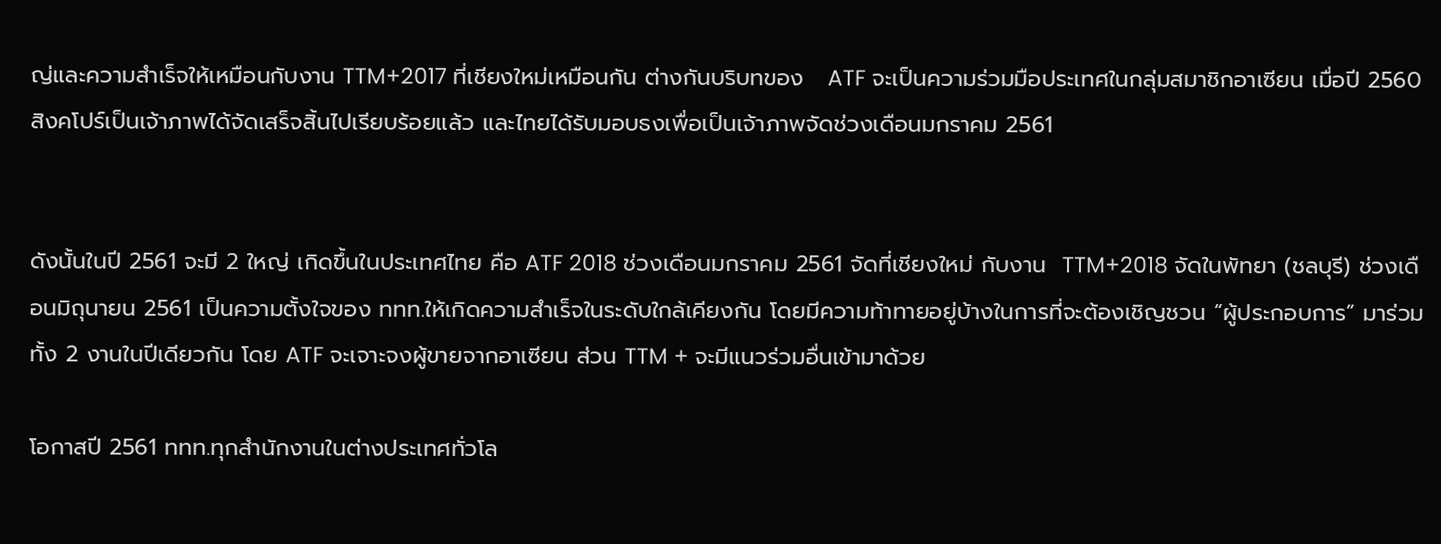ญ่และความสำเร็จให้เหมือนกับงาน TTM+2017 ที่เชียงใหม่เหมือนกัน ต่างกันบริบทของ   ATF จะเป็นความร่วมมือประเทศในกลุ่มสมาชิกอาเซียน เมื่อปี 2560 สิงคโปร์เป็นเจ้าภาพได้จัดเสร็จสิ้นไปเรียบร้อยแล้ว และไทยได้รับมอบธงเพื่อเป็นเจ้าภาพจัดช่วงเดือนมกราคม 2561


ดังนั้นในปี 2561 จะมี 2 ใหญ่ เกิดขึ้นในประเทศไทย คือ ATF 2018 ช่วงเดือนมกราคม 2561 จัดที่เชียงใหม่ กับงาน  TTM+2018 จัดในพัทยา (ชลบุรี) ช่วงเดือนมิถุนายน 2561 เป็นความตั้งใจของ ททท.ให้เกิดความสำเร็จในระดับใกล้เคียงกัน โดยมีความท้าทายอยู่บ้างในการที่จะต้องเชิญชวน “ผู้ประกอบการ” มาร่วมทั้ง 2 งานในปีเดียวกัน โดย ATF จะเจาะจงผู้ขายจากอาเซียน ส่วน TTM + จะมีแนวร่วมอื่นเข้ามาด้วย

โอกาสปี 2561 ททท.ทุกสำนักงานในต่างประเทศทั่วโล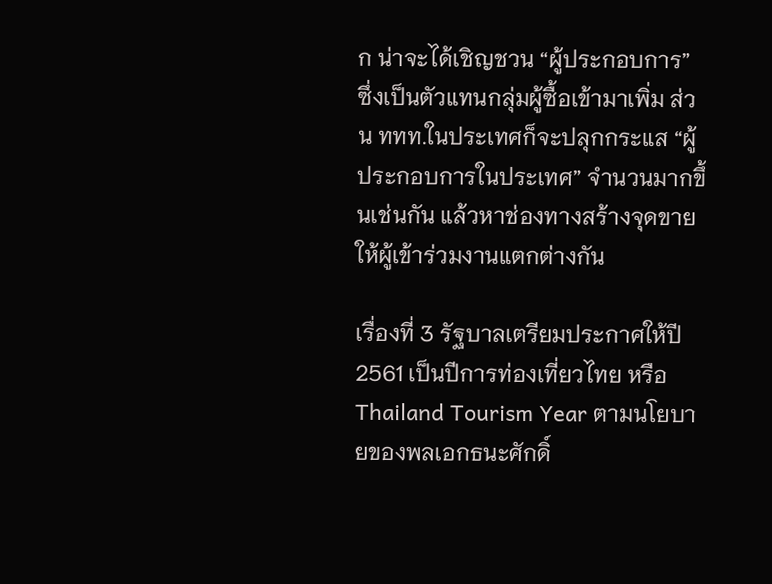ก น่าจะได้เชิญชวน “ผู้ประกอบการ” ซึ่งเป็นตัวแทนกลุ่มผู้ซื้อเข้ามาเพิ่ม ส่วน ททท.ในประเทศก็จะปลุกกระแส “ผู้ประกอบการในประเทศ” จำนวนมากขึ้นเช่นกัน แล้วหาช่องทางสร้างจุดขายให้ผู้เข้าร่วมงานแตกต่างกัน

เรื่องที่ 3 รัฐบาลเตรียมประกาศให้ปี 2561 เป็นปีการท่องเที่ยวไทย หรือ Thailand Tourism Year ตามนโยบายของพลเอกธนะศักดิ์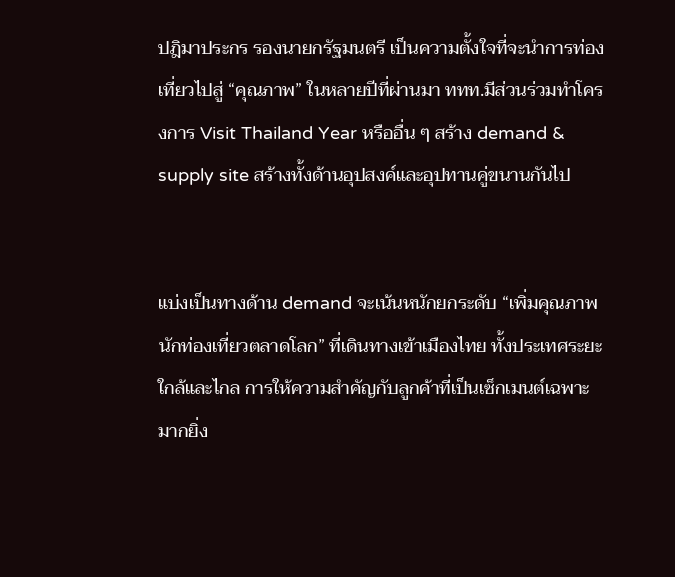ปฎิมาประกร รองนายกรัฐมนตรี เป็นความตั้งใจที่จะนำการท่องเที่ยวไปสู่ “คุณภาพ” ในหลายปีที่ผ่านมา ททท.มีส่วนร่วมทำโครงการ Visit Thailand Year หรืออื่น ๆ สร้าง demand & supply site สร้างทั้งด้านอุปสงค์และอุปทานคู่ขนานกันไป


แบ่งเป็นทางด้าน demand จะเน้นหนักยกระดับ “เพิ่มคุณภาพนักท่องเที่ยวตลาดโลก” ที่เดินทางเข้าเมืองไทย ทั้งประเทศระยะใกล้และไกล การให้ความสำคัญกับลูกค้าที่เป็นเซ็กเมนต์เฉพาะมากยิ่ง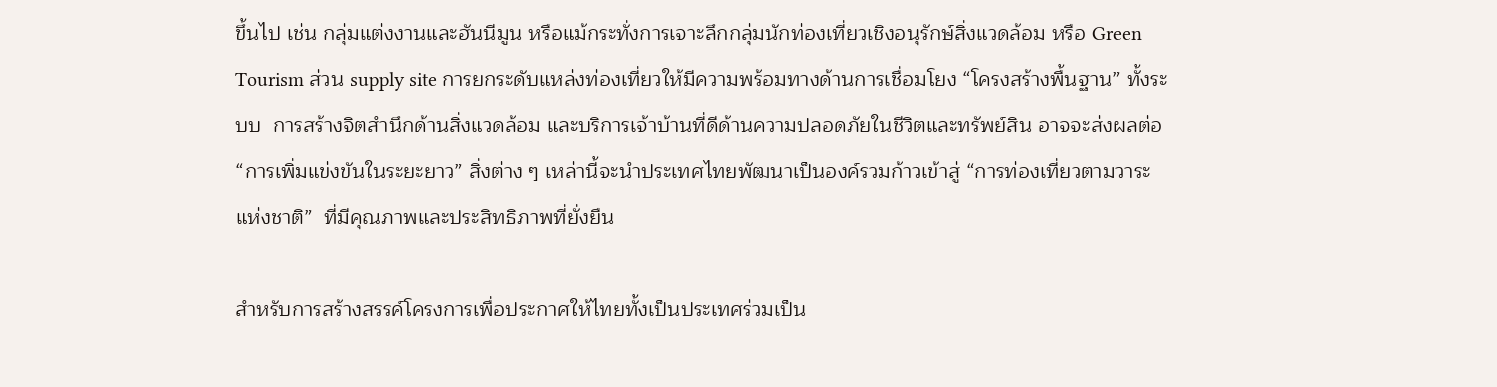ขึ้นไป เช่น กลุ่มแต่งงานและฮันนีมูน หรือแม้กระทั่งการเจาะลึกกลุ่มนักท่องเที่ยวเชิงอนุรักษ์สิ่งแวดล้อม หรือ Green Tourism ส่วน supply site การยกระดับแหล่งท่องเที่ยวให้มีความพร้อมทางด้านการเชื่อมโยง “โครงสร้างพื้นฐาน” ทั้งระบบ  การสร้างจิตสำนึกด้านสิ่งแวดล้อม และบริการเจ้าบ้านที่ดีด้านความปลอดภัยในชีวิตและทรัพย์สิน อาจจะส่งผลต่อ “การเพิ่มแข่งขันในระยะยาว” สิ่งต่าง ๆ เหล่านี้จะนำประเทศไทยพัฒนาเป็นองค์รวมก้าวเข้าสู่ “การท่องเที่ยวตามวาระแห่งชาติ”  ที่มีคุณภาพและประสิทธิภาพที่ยั่งยืน

สำหรับการสร้างสรรค์โครงการเพื่อประกาศให้ไทยทั้งเป็นประเทศร่วมเป็น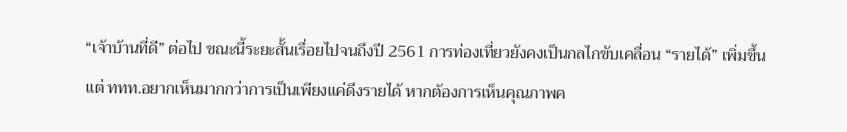“เจ้าบ้านที่ดี” ต่อไป ขณะนี้ระยะสั้นเรื่อยไปจนถึงปี 2561 การท่องเที่ยวยังคงเป็นกลไกขับเคลื่อน “รายได้” เพิ่มขึ้น แต่ ททท.อยากเห็นมากกว่าการเป็นเพียงแค่ดึงรายได้ หากต้องการเห็นคุณภาพค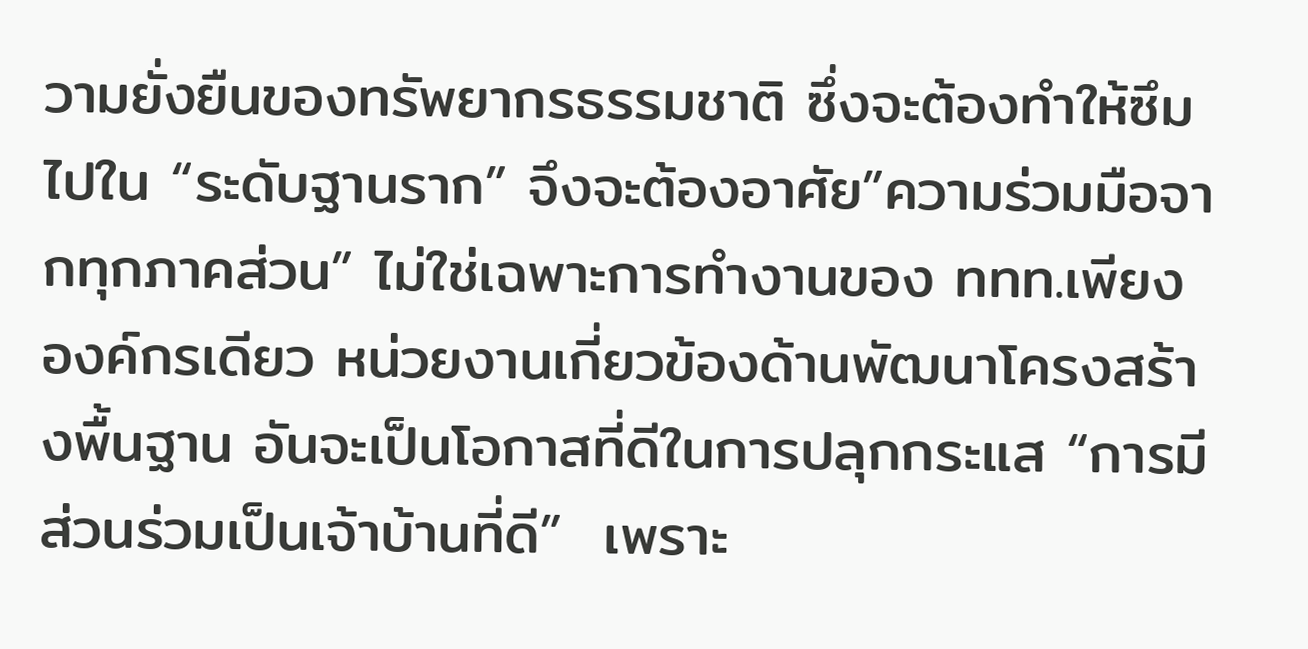วามยั่งยืนของทรัพยากรธรรมชาติ ซึ่งจะต้องทำให้ซึมไปใน “ระดับฐานราก” จึงจะต้องอาศัย”ความร่วมมือจากทุกภาคส่วน” ไม่ใช่เฉพาะการทำงานของ ททท.เพียงองค์กรเดียว หน่วยงานเกี่ยวข้องด้านพัฒนาโครงสร้างพื้นฐาน อันจะเป็นโอกาสที่ดีในการปลุกกระแส “การมีส่วนร่วมเป็นเจ้าบ้านที่ดี”  เพราะ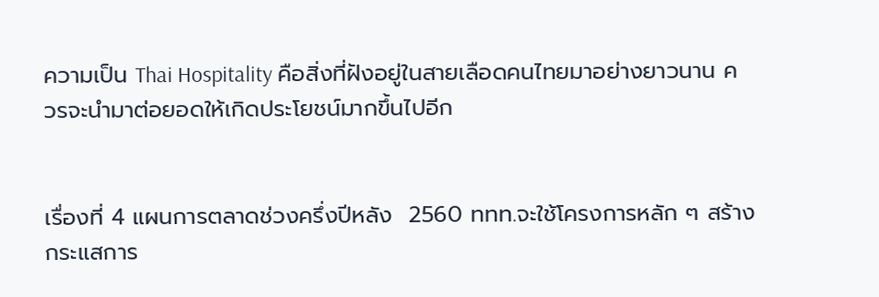ความเป็น Thai Hospitality คือสิ่งที่ฝังอยู่ในสายเลือดคนไทยมาอย่างยาวนาน ควรจะนำมาต่อยอดให้เกิดประโยชน์มากขึ้นไปอีก


เรื่องที่ 4 แผนการตลาดช่วงครึ่งปีหลัง  2560 ททท.จะใช้โครงการหลัก ๆ สร้างกระแสการ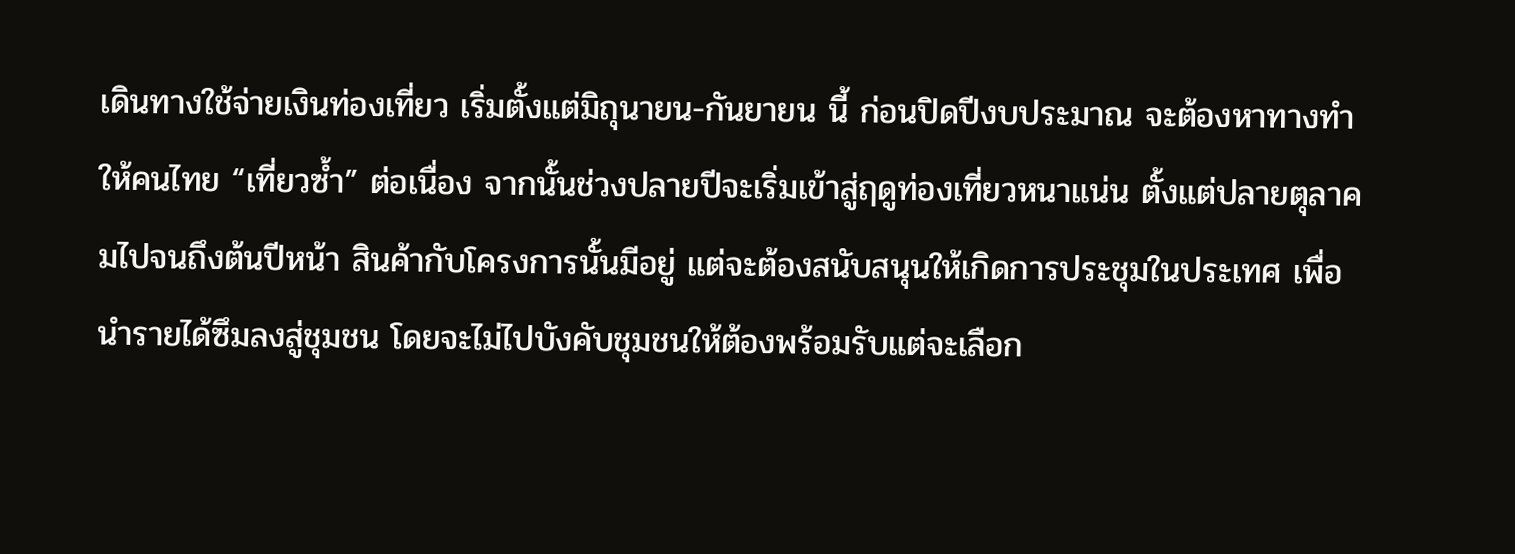เดินทางใช้จ่ายเงินท่องเที่ยว เริ่มตั้งแต่มิถุนายน-กันยายน นี้ ก่อนปิดปีงบประมาณ จะต้องหาทางทำให้คนไทย “เที่ยวซ้ำ” ต่อเนื่อง จากนั้นช่วงปลายปีจะเริ่มเข้าสู่ฤดูท่องเที่ยวหนาแน่น ตั้งแต่ปลายตุลาคมไปจนถึงต้นปีหน้า สินค้ากับโครงการนั้นมีอยู่ แต่จะต้องสนับสนุนให้เกิดการประชุมในประเทศ เพื่อนำรายได้ซึมลงสู่ชุมชน โดยจะไม่ไปบังคับชุมชนให้ต้องพร้อมรับแต่จะเลือก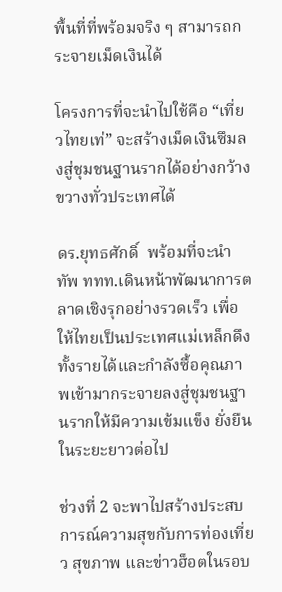พื้นที่ที่พร้อมจริง ๆ สามารถกระจายเม็ดเงินได้

โครงการที่จะนำไปใช้คือ “เที่ยวไทยเท่” จะสร้างเม็ดเงินซึมลงสู่ชุมชนฐานรากได้อย่างกว้างขวางทั่วประเทศได้

ดร.ยุทธศักดิ์  พร้อมที่จะนำทัพ ททท.เดินหน้าพัฒนาการตลาดเชิงรุกอย่างรวดเร็ว เพื่อให้ไทยเป็นประเทศแม่เหล็กดึงทั้งรายได้และกำลังซื้อคุณภาพเข้ามากระจายลงสู่ชุมชนฐานรากให้มีความเข้มแข็ง ยั่งยืนในระยะยาวต่อไป

ช่วงที่ 2 จะพาไปสร้างประสบการณ์ความสุขกับการท่องเที่ยว สุขภาพ และข่าวฮ็อตในรอบ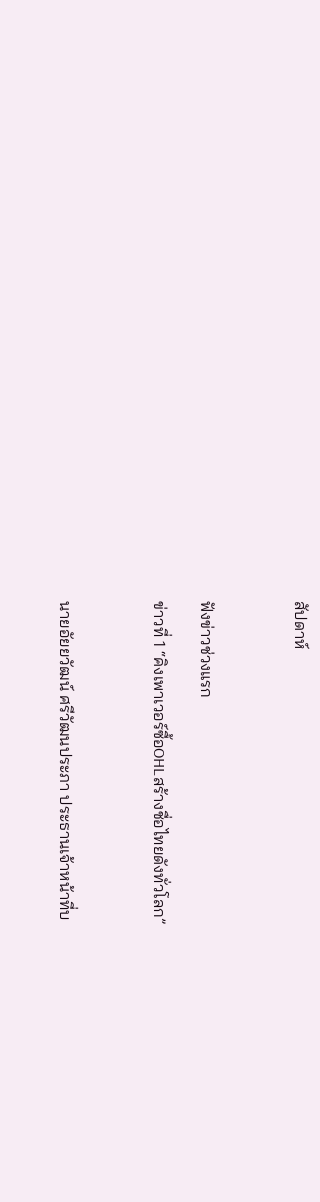สัปดาห์



ฟังข่าวช่วงแรก

ข่าวที่ 1 “คิงเพาเวอร์ซื้อOHLสร้างชื่อไทยดังทั่วโลก”



นายอัยยวัฒน์ ศรีวัฒนประภา ประธานเจ้าหน้าที่บ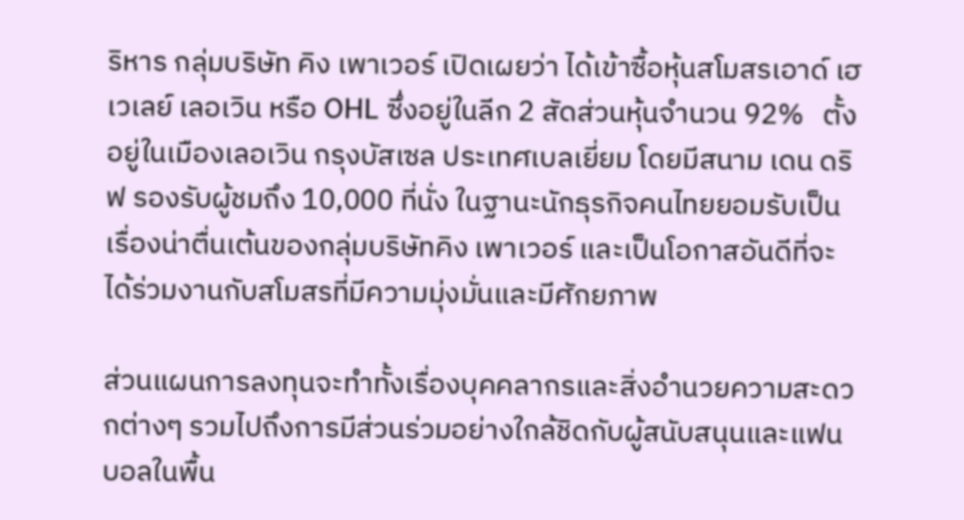ริหาร กลุ่มบริษัท คิง เพาเวอร์ เปิดเผยว่า ได้เข้าซื้อหุ้นสโมสรเอาด์ เฮเวเลย์ เลอเวิน หรือ OHL ซึ่งอยู่ในลีก 2 สัดส่วนหุ้นจำนวน 92%   ตั้งอยู่ในเมืองเลอเวิน กรุงบัสเซล ประเทศเบลเยี่ยม โดยมีสนาม เดน ดริฟ รองรับผู้ชมถึง 10,000 ที่นั่ง ในฐานะนักธุรกิจคนไทยยอมรับเป็นเรื่องน่าตื่นเต้นของกลุ่มบริษัทคิง เพาเวอร์ และเป็นโอกาสอันดีที่จะได้ร่วมงานกับสโมสรที่มีความมุ่งมั่นและมีศักยภาพ

ส่วนแผนการลงทุนจะทำทั้งเรื่องบุคคลากรและสิ่งอำนวยความสะดวกต่างๆ รวมไปถึงการมีส่วนร่วมอย่างใกล้ชิดกับผู้สนับสนุนและแฟนบอลในพื้น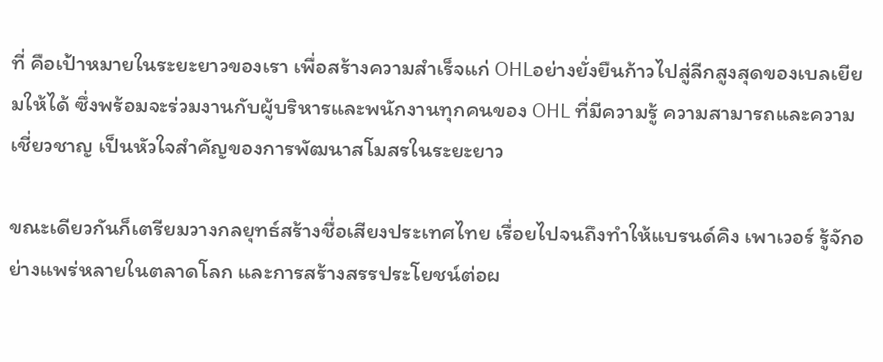ที่ คือเป้าหมายในระยะยาวของเรา เพื่อสร้างความสำเร็จแก่ OHLอย่างยั่งยืนก้าวไปสู่ลีกสูงสุดของเบลเยียมให้ได้ ซึ่งพร้อมจะร่วมงานกับผู้บริหารและพนักงานทุกคนของ OHL ที่มีความรู้ ความสามารถและความเชี่ยวชาญ เป็นหัวใจสำคัญของการพัฒนาสโมสรในระยะยาว

ขณะเดียวกันก็เตรียมวางกลยุทธ์สร้างชื่อเสียงประเทศไทย เรื่อยไปจนถึงทำให้แบรนด์คิง เพาเวอร์ รู้จักอย่างแพร่หลายในตลาดโลก และการสร้างสรรประโยชน์ต่อผ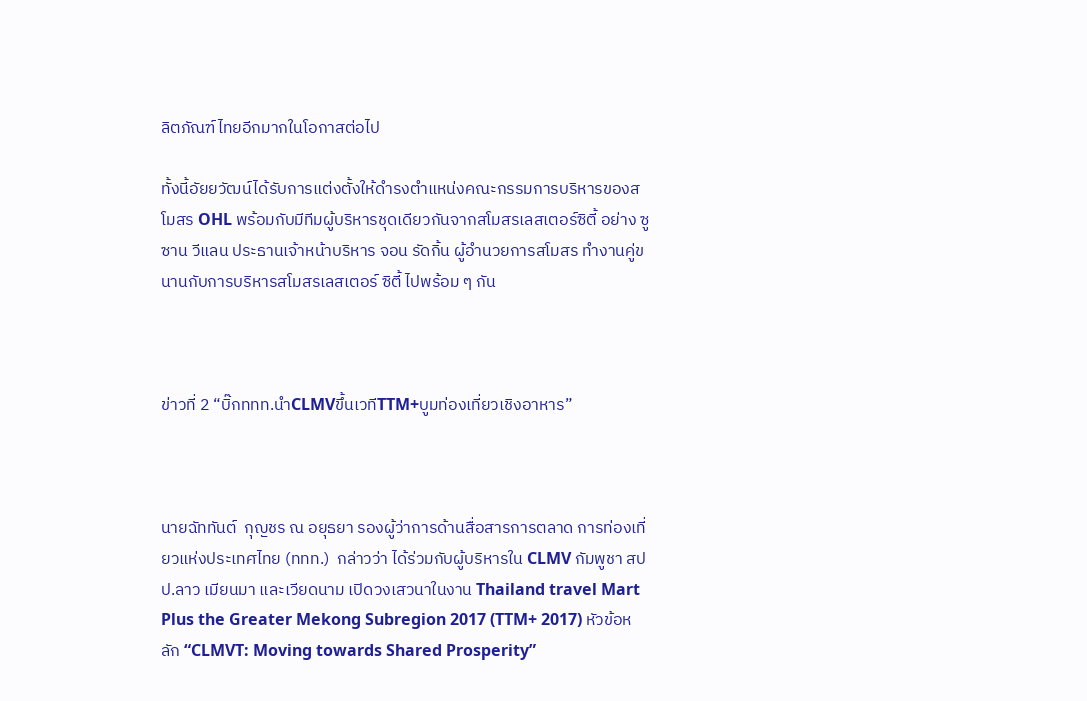ลิตภัณฑ์ไทยอีกมากในโอกาสต่อไป

ทั้งนี้อัยยวัฒน์ได้รับการแต่งตั้งให้ดำรงตำแหน่งคณะกรรมการบริหารของสโมสร OHL พร้อมกับมีทีมผู้บริหารชุดเดียวกันจากสโมสรเลสเตอร์ซิตี้ อย่าง ซูซาน วีแลน ประธานเจ้าหน้าบริหาร จอน รัดกิ้น ผู้อำนวยการสโมสร ทำงานคู่ขนานกับการบริหารสโมสรเลสเตอร์ ซิตี้ ไปพร้อม ๆ กัน



ข่าวที่ 2 “บิ๊กททท.นำCLMVขึ้นเวทีTTM+บูมท่องเที่ยวเชิงอาหาร”



นายฉัททันต์  กุญชร ณ อยุธยา รองผู้ว่าการด้านสื่อสารการตลาด การท่องเที่ยวแห่งประเทศไทย (ททท.)  กล่าวว่า ได้ร่วมกับผู้บริหารใน CLMV กัมพูชา สปป.ลาว เมียนมา และเวียดนาม เปิดวงเสวนาในงาน Thailand travel Mart Plus the Greater Mekong Subregion 2017 (TTM+ 2017) หัวข้อหลัก “CLMVT: Moving towards Shared Prosperity”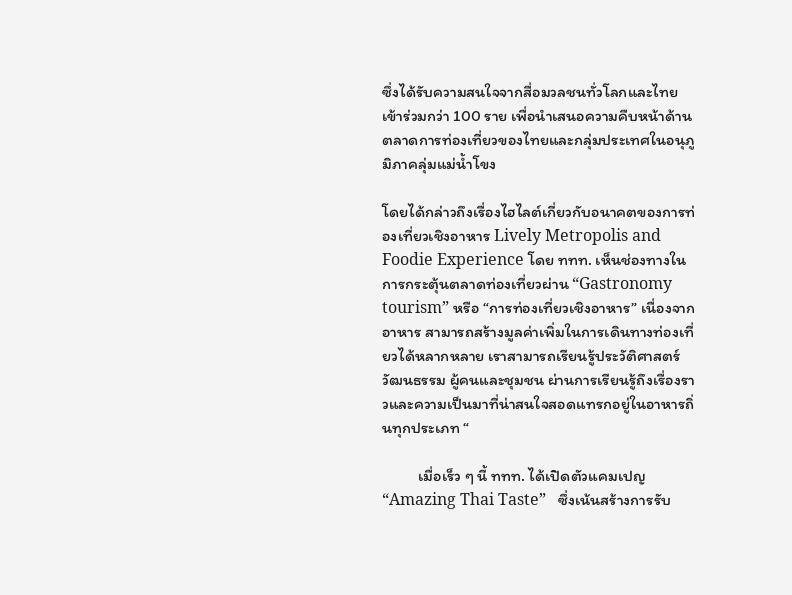ซึ่งได้รับความสนใจจากสื่อมวลชนทั่วโลกและไทยเข้าร่วมกว่า 100 ราย เพื่อนำเสนอความคืบหน้าด้านตลาดการท่องเที่ยวของไทยและกลุ่มประเทศในอนุภูมิภาคลุ่มแม่น้ำโขง

โดยได้กล่าวถึงเรื่องไฮไลต์เกี่ยวกับอนาคตของการท่องเที่ยวเชิงอาหาร Lively Metropolis and Foodie Experience โดย ททท. เห็นช่องทางในการกระตุ้นตลาดท่องเที่ยวผ่าน “Gastronomy tourism” หรือ “การท่องเที่ยวเชิงอาหาร” เนื่องจากอาหาร สามารถสร้างมูลค่าเพิ่มในการเดินทางท่องเที่ยวได้หลากหลาย เราสามารถเรียนรู้ประวัติศาสตร์ วัฒนธรรม ผู้คนและชุมชน ผ่านการเรียนรู้ถึงเรื่องราวและความเป็นมาที่น่าสนใจสอดแทรกอยู่ในอาหารถิ่นทุกประเภท “

          เมื่อเร็ว ๆ นี้ ททท. ได้เปิดตัวแคมเปญ “Amazing Thai Taste”   ซึ่งเน้นสร้างการรับ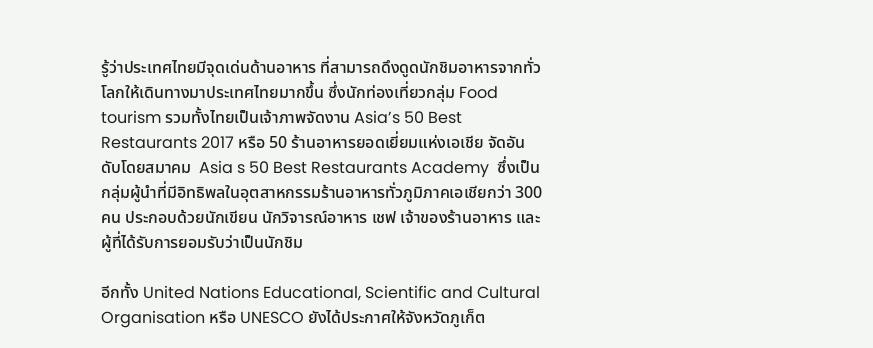รู้ว่าประเทศไทยมีจุดเด่นด้านอาหาร ที่สามารถดึงดูดนักชิมอาหารจากทั่วโลกให้เดินทางมาประเทศไทยมากขึ้น ซึ่งนักท่องเที่ยวกลุ่ม Food tourism รวมทั้งไทยเป็นเจ้าภาพจัดงาน Asia’s 50 Best Restaurants 2017 หรือ 50 ร้านอาหารยอดเยี่ยมแห่งเอเชีย จัดอันดับโดยสมาคม  Asia s 50 Best Restaurants Academy  ซึ่งเป็นกลุ่มผู้นำที่มีอิทธิพลในอุตสาหกรรมร้านอาหารทั่วภูมิภาคเอเชียกว่า 300 คน ประกอบด้วยนักเขียน นักวิจารณ์อาหาร เชฟ เจ้าของร้านอาหาร และผู้ที่ได้รับการยอมรับว่าเป็นนักชิม

อีกทั้ง United Nations Educational, Scientific and Cultural Organisation หรือ UNESCO ยังได้ประกาศให้จังหวัดภูเก็ต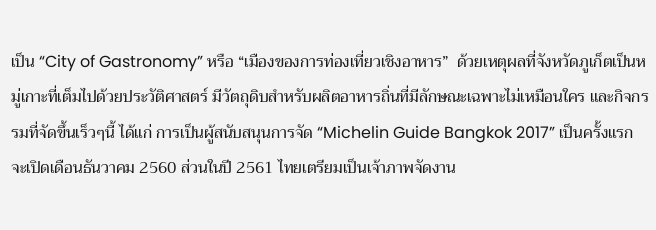เป็น “City of Gastronomy” หรือ “เมืองของการท่องเที่ยวเชิงอาหาร”  ด้วยเหตุผลที่จังหวัดภูเก็ตเป็นหมู่เกาะที่เต็มไปด้วยประวัติศาสตร์ มีวัตถุดิบสำหรับผลิตอาหารถิ่นที่มีลักษณะเฉพาะไม่เหมือนใคร และกิจกรรมที่จัดขึ้นเร็วๆนี้ ได้แก่ การเป็นผู้สนับสนุนการจัด “Michelin Guide Bangkok 2017” เป็นครั้งแรก จะเปิดเดือนธันวาคม 2560 ส่วนในปี 2561 ไทยเตรียมเป็นเจ้าภาพจัดงาน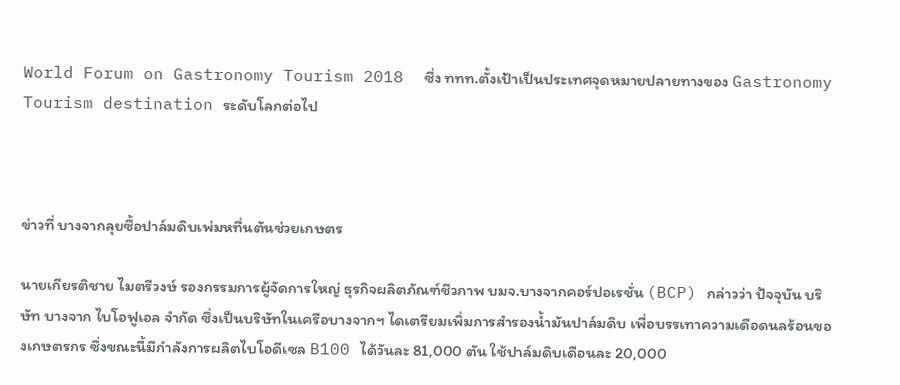World Forum on Gastronomy Tourism 2018  ซี่ง ททท.ตั้งเป้าเป็นประเทศจุดหมายปลายทางของ Gastronomy Tourism destination ระดับโลกต่อไป



ข่าวที่ บางจากลุยซื้อปาล์มดิบเพ่มหทื่นตันช่วยเกษตร

นายเกียรติชาย ไมตรีวงษ์ รองกรรมการผู้จัดการใหญ่ ธุรกิจผลิตภัณฑ์ชีวภาพ บมจ.บางจากคอร์ปอเรชั่น (BCP) กล่าวว่า ปัจจุบัน บริษัท บางจาก ไบโอฟูเอล จำกัด ซึ่งเป็นบริษัทในเครือบางจากฯ ไดเตรียมเพิ่มการสำรองน้ำมันปาล์มดิบ เพื่อบรรเทาความเดือดนลร้อนของเกษตรกร ซึ่งขณะนี้มีกำลังการผลิตไบโอดีเซล B100 ได้วันละ 81,000 ตัน ใช้ปาล์มดิบเดือนละ 20,000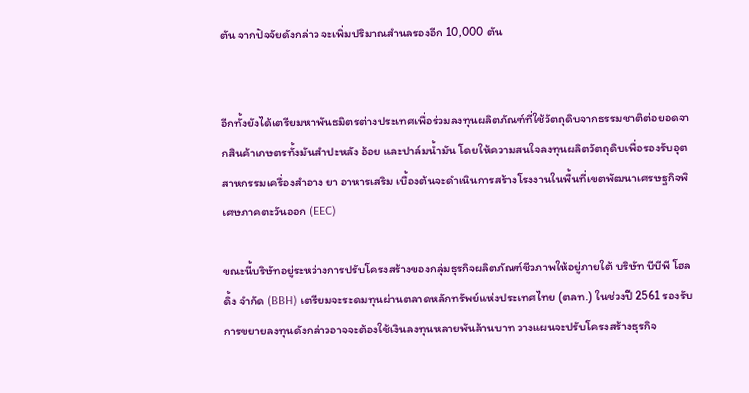ตัน จากปัจจัยดังกล่าว จะเพิ่มปริมาณสำนลรองอีก 10,000 ตัน


อีกทั้งยังได้เตรียมหาพันธมิตรต่างประเทศเพื่อร่วมลงทุนผลิตภัณฑ์ที่ใช้วัตถุดิบจากธรรมชาติต่อยอดจากสินค้าเกษตรทั้งมันสำปะหลัง อ้อย และปาล์มน้ำมัน โดยให้ความสนใจลงทุนผลิตวัตถุดิบเพื่อรองรับอุตสาหกรรมเครื่องสำอาง ยา อาหารเสริม เบื้องต้นจะดำเนินการสร้างโรงงานในพื้นที่เขตพัฒนาเศรษฐกิจพิเศษภาคตะวันออก (EEC)

ขณะนี้บริษัทอยู่ระหว่างการปรับโครงสร้างของกลุ่มธุรกิจผลิตภัณฑ์ชีวภาพให้อยู่ภายใต้ บริษัท บีบีพี โฮลดิ้ง จำกัด (BBH) เตรียมจะระดมทุนผ่านตลาดหลักทรัพย์แห่งประเทศไทย (ตลท.) ในช่วงปี 2561 รองรับการขยายลงทุนดังกล่าวอาจจะต้องใช้เงินลงทุนหลายพันล้านบาท วางแผนจะปรับโครงสร้างธุรกิจ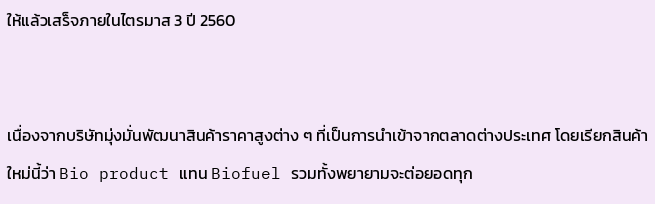ให้แล้วเสร็จภายในไตรมาส 3 ปี 2560


เนื่องจากบริษัทมุ่งมั่นพัฒนาสินค้าราคาสูงต่าง ๆ ที่เป็นการนำเข้าจากตลาดต่างประเทศ โดยเรียกสินค้าใหม่นี้ว่า Bio product แทน Biofuel รวมทั้งพยายามจะต่อยอดทุก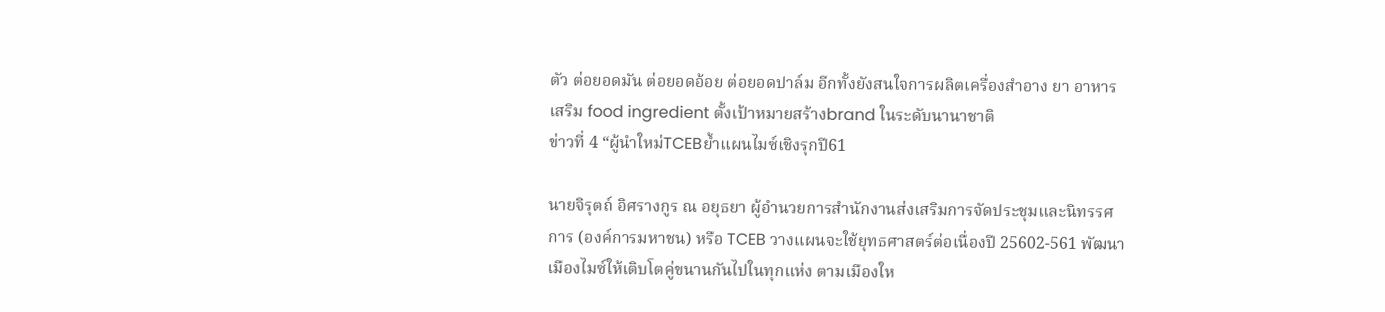ตัว ต่อยอดมัน ต่อยอดอ้อย ต่อยอดปาล์ม อีกทั้งยังสนใจการผลิตเครื่องสำอาง ยา อาหารเสริม food ingredient ตั้งเป้าหมายสร้างbrand ในระดับนานาชาติ
ข่าวที่ 4 “ผู้นำใหม่TCEBย้ำแผนไมซ์เชิงรุกปี61

นายจิรุตถ์ อิศรางกูร ณ อยุธยา ผู้อำนวยการสำนักงานส่งเสริมการจัดประชุมและนิทรรศการ (องค์การมหาชน) หรือ TCEB วางแผนจะใช้ยุทธศาสตร์ต่อเนื่องปี 25602-561 พัฒนาเมืองไมซ์ให้เติบโตคู่ขนานกันไปในทุกแห่ง ตามเมืองให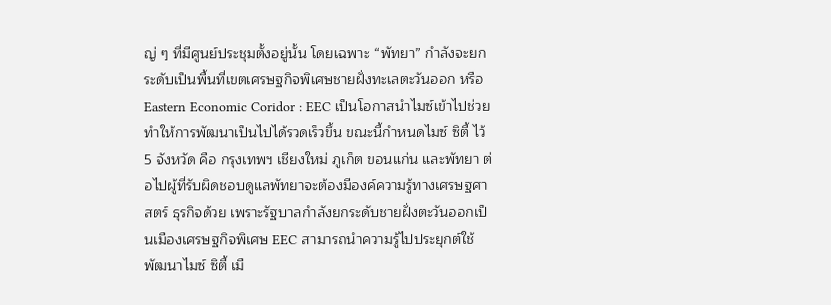ญ่ ๆ ที่มีศูนย์ประชุมตั้งอยู่นั้น โดยเฉพาะ “พัทยา” กำลังจะยกระดับเป็นพื้นที่เขตเศรษฐกิจพิเศษชายฝั่งทะเลตะวันออก หรือ Eastern Economic Coridor : EEC เป็นโอกาสนำไมซ์เข้าไปช่วยทำให้การพัฒนาเป็นไปได้รวดเร็วขึ้น ขณะนี้กำหนดไมซ์ ซิตี้ ไว้ 5 จังหวัด คือ กรุงเทพฯ เชียงใหม่ ภูเก็ต ขอนแก่น และพัทยา ต่อไปผู้ที่รับผิดชอบดูแลพัทยาจะต้องมีองค์ความรู้ทางเศรษฐศาสตร์ ธุรกิจด้วย เพราะรัฐบาลกำลังยกระดับชายฝั่งตะวันออกเป็นเมืองเศรษฐกิจพิเศษ EEC สามารถนำความรู้ไปประยุกต์ใช้พัฒนาไมซ์ ซิตี้ เมื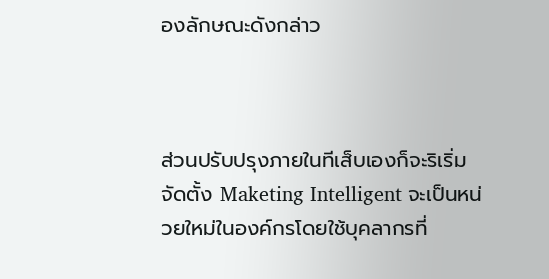องลักษณะดังกล่าว



ส่วนปรับปรุงภายในทีเส็บเองก็จะริเริ่มจัดตั้ง Maketing Intelligent จะเป็นหน่วยใหม่ในองค์กรโดยใช้บุคลากรที่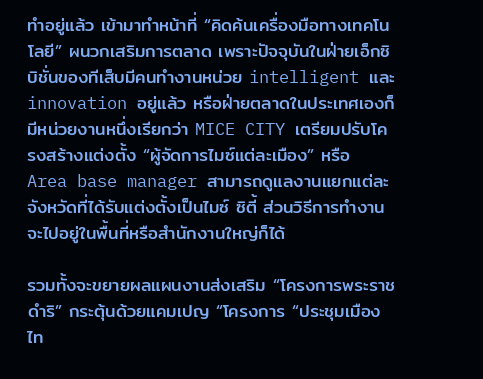ทำอยู่แล้ว เข้ามาทำหน้าที่ “คิดค้นเครื่องมือทางเทคโนโลยี” ผนวกเสริมการตลาด เพราะปัจจุบันในฝ่ายเอ็กซิบิชั่นของทีเส็บมีคนทำงานหน่วย intelligent และ innovation อยู่แล้ว หรือฝ่ายตลาดในประเทศเองก็มีหน่วยงานหนึ่งเรียกว่า MICE CITY เตรียมปรับโครงสร้างแต่งตั้ง “ผู้จัดการไมซ์แต่ละเมือง” หรือ Area base manager สามารถดูแลงานแยกแต่ละจังหวัดที่ได้รับแต่งตั้งเป็นไมซ์ ซิตี้ ส่วนวิธีการทำงานจะไปอยู่ในพื้นที่หรือสำนักงานใหญ่ก็ได้

รวมทั้งจะขยายผลแผนงานส่งเสริม “โครงการพระราชดำริ” กระตุ้นด้วยแคมเปญ “โครงการ “ประชุมเมืองไท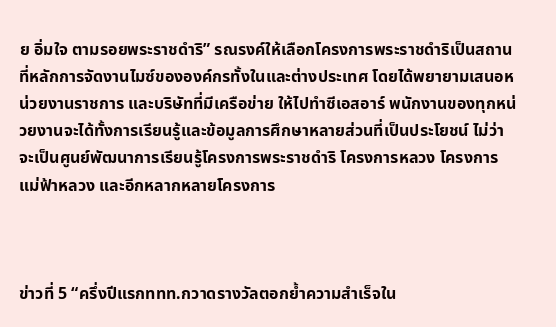ย อิ่มใจ ตามรอยพระราชดำริ” รณรงค์ให้เลือกโครงการพระราชดำริเป็นสถานที่หลักการจัดงานไมซ์ขององค์กรทั้งในและต่างประเทศ โดยได้พยายามเสนอหน่วยงานราชการ และบริษัทที่มีเครือข่าย ให้ไปทำซีเอสอาร์ พนักงานของทุกหน่วยงานจะได้ทั้งการเรียนรู้และข้อมูลการศึกษาหลายส่วนที่เป็นประโยชน์ ไม่ว่าจะเป็นศูนย์พัฒนาการเรียนรู้โครงการพระราชดำริ โครงการหลวง โครงการแม่ฟ้าหลวง และอีกหลากหลายโครงการ



ข่าวที่ 5 “ครึ่งปีแรกททท.กวาดรางวัลตอกย้ำความสำเร็จใน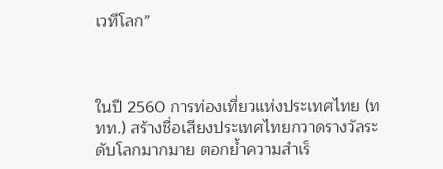เวทีโลก”



ในปี 2560 การท่องเที่ยวแห่งประเทศไทย (ททท.) สร้างชื่อเสียงประเทศไทยกวาดรางวัลระดับโลกมากมาย ตอกย้ำความสำเร็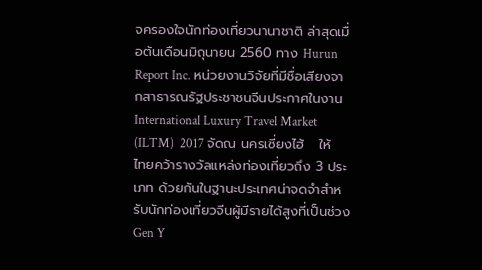จครองใจนักท่องเที่ยวนานาชาติ ล่าสุดเมื่อต้นเดือนมิถุนายน 2560 ทาง Hurun Report Inc. หน่วยงานวิจัยที่มีชื่อเสียงจากสาธารณรัฐประชาชนจีนประกาศในงาน  International Luxury Travel Market (ILTM)  2017 จัดณ นครเซี่ยงไฮ้   ให้ไทยคว้ารางวัลแหล่งท่องเที่ยวถึง 3 ประเภท ด้วยกันในฐานะประเทศน่าจดจำสำหรับนักท่องเที่ยวจีนผู้มีรายได้สูงที่เป็นช่วง Gen Y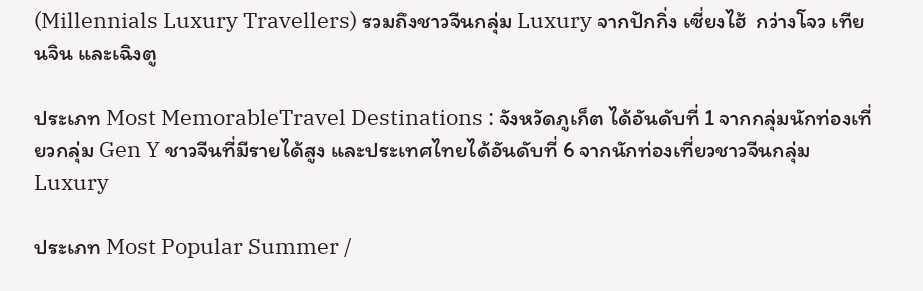(Millennials Luxury Travellers) รวมถึงชาวจีนกลุ่ม Luxury จากปักกิ่ง เซี่ยงไฮ้  กว่างโจว เทียนจิน และเฉิงตู

ประเภท Most MemorableTravel Destinations : จังหวัดภูเก็ต ได้อันดับที่ 1 จากกลุ่มนักท่องเที่ยวกลุ่ม Gen Y ชาวจีนที่มีรายได้สูง และประเทศไทยได้อันดับที่ 6 จากนักท่องเที่ยวชาวจีนกลุ่ม Luxury

ประเภท Most Popular Summer /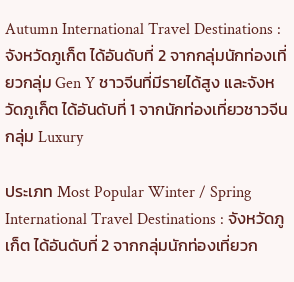Autumn International Travel Destinations : จังหวัดภูเก็ต ได้อันดับที่ 2 จากกลุ่มนักท่องเที่ยวกลุ่ม Gen Y ชาวจีนที่มีรายได้สูง และจังหวัดภูเก็ต ได้อันดับที่ 1 จากนักท่องเที่ยวชาวจีนกลุ่ม Luxury

ประเภท Most Popular Winter / Spring International Travel Destinations : จังหวัดภูเก็ต ได้อันดับที่ 2 จากกลุ่มนักท่องเที่ยวก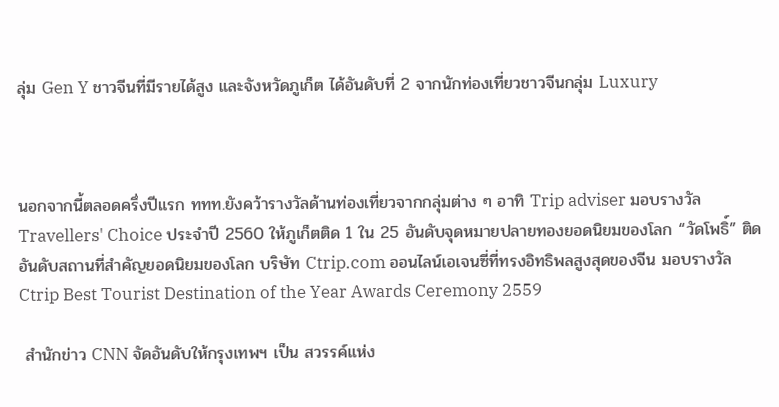ลุ่ม Gen Y ชาวจีนที่มีรายได้สูง และจังหวัดภูเก็ต ได้อันดับที่ 2 จากนักท่องเที่ยวชาวจีนกลุ่ม Luxury



นอกจากนี้ตลอดครึ่งปีแรก ททท.ยังคว้ารางวัลด้านท่องเที่ยวจากกลุ่มต่าง ๆ อาทิ Trip adviser มอบรางวัล Travellers' Choice ประจำปี 2560 ให้ภูเก็ตติด 1 ใน 25 อันดับจุดหมายปลายทองยอดนิยมของโลก “วัดโพธิ์” ติดอันดับสถานที่สำคัญยอดนิยมของโลก บริษัท Ctrip.com ออนไลน์เอเจนซี่ที่ทรงอิทธิพลสูงสุดของจีน มอบรางวัล Ctrip Best Tourist Destination of the Year Awards Ceremony 2559

 สำนักข่าว CNN จัดอันดับให้กรุงเทพฯ เป็น สวรรค์แห่ง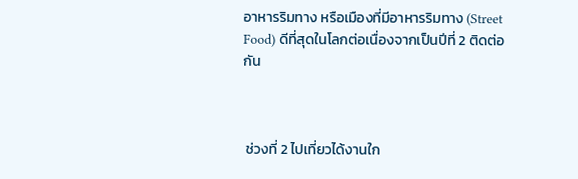อาหารริมทาง หรือเมืองที่มีอาหารริมทาง (Street Food) ดีที่สุดในโลกต่อเนื่องจากเป็นปีที่ 2 ติดต่อกัน



 ช่วงที่ 2 ไปเที่ยวได้งานใก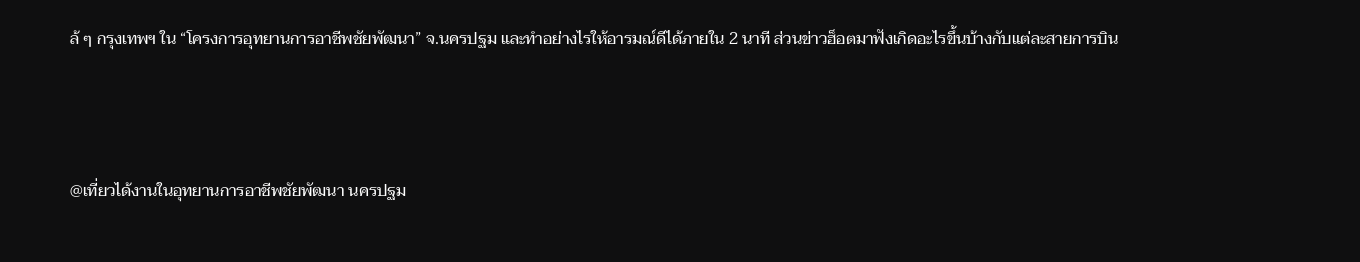ล้ ๆ กรุงเทพฯ ใน “โครงการอุทยานการอาชีพชัยพัฒนา” จ.นครปฐม และทำอย่างไรให้อารมณ์ดีได้ภายใน 2 นาที ส่วนข่าวฮ็อตมาฟังเกิดอะไรขึ้นบ้างกับแต่ละสายการบิน



@เที่ยวได้งานในอุทยานการอาชีพชัยพัฒนา นครปฐม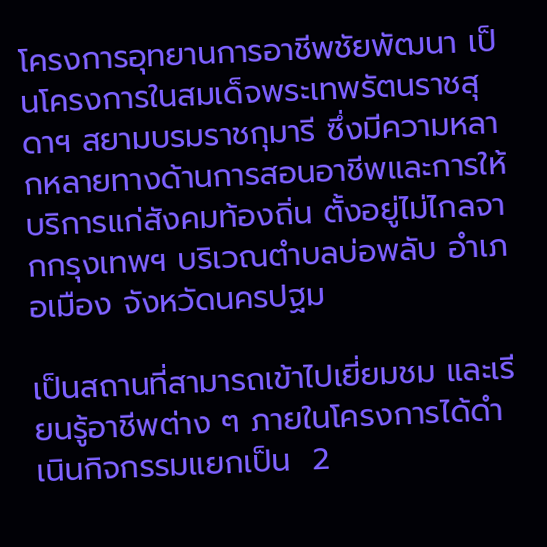โครงการอุทยานการอาชีพชัยพัฒนา เป็นโครงการในสมเด็จพระเทพรัตนราชสุดาฯ สยามบรมราชกุมารี ซึ่งมีความหลากหลายทางด้านการสอนอาชีพและการให้บริการแก่สังคมท้องถิ่น ตั้งอยู่ไม่ไกลจากกรุงเทพฯ บริเวณตำบลบ่อพลับ อำเภอเมือง จังหวัดนครปฐม

เป็นสถานที่สามารถเข้าไปเยี่ยมชม และเรียนรู้อาชีพต่าง ๆ ภายในโครงการได้ดำเนินกิจกรรมแยกเป็น  2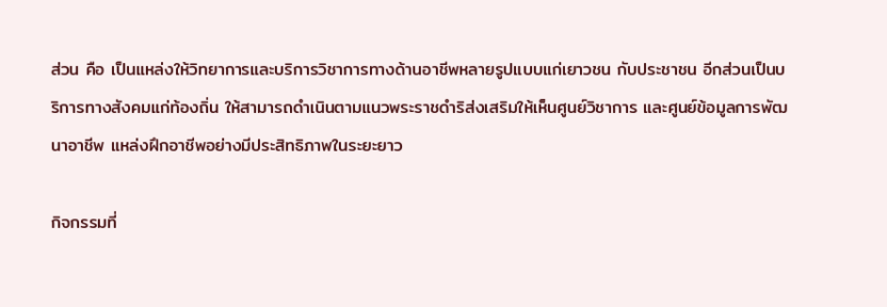ส่วน คือ เป็นแหล่งให้วิทยาการและบริการวิชาการทางด้านอาชีพหลายรูปแบบแก่เยาวชน กับประชาชน อีกส่วนเป็นบริการทางสังคมแก่ท้องถิ่น ให้สามารถดำเนินตามแนวพระราชดำริส่งเสริมให้เห็นศูนย์วิชาการ และศูนย์ข้อมูลการพัฒนาอาชีพ แหล่งฝึกอาชีพอย่างมีประสิทธิภาพในระยะยาว

กิจกรรมที่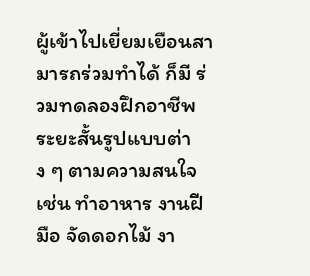ผู้เข้าไปเยี่ยมเยือนสามารถร่วมทำได้ ก็มี ร่วมทดลองฝึกอาชีพระยะสั้นรูปแบบต่าง ๆ ตามความสนใจ เช่น ทำอาหาร งานฝีมือ จัดดอกไม้ งา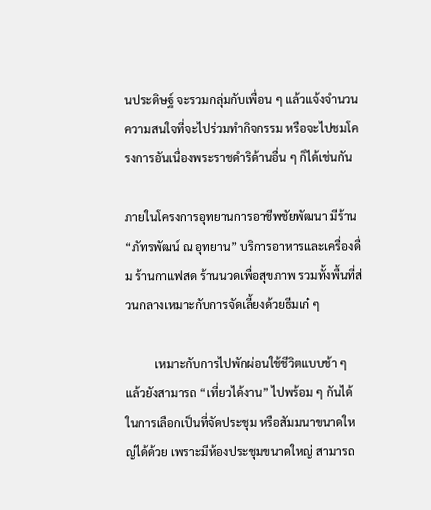นประดิษฐ์ จะรวมกลุ่มกับเพื่อน ๆ แล้วแจ้งจำนวนความสนใจที่จะไปร่วมทำกิจกรรม หรือจะไปชมโครงการอันเนื่องพระราชดำริด้านอื่น ๆ ก็ได้เช่นกัน

ภายในโครงการอุทยานการอาชีพชัยพัฒนา มีร้าน “ภัทรพัฒน์ ณ อุทยาน” บริการอาหารและเครื่องดื่ม ร้านกาแฟสด ร้านนวดเพื่อสุขภาพ รวมทั้งพื้นที่ส่วนกลางเหมาะกับการจัดเลี้ยงด้วยธีมเก๋ ๆ

          เหมาะกับการไปพักผ่อนใช้ชีวิตแบบช้า ๆ แล้วยังสามารถ “เที่ยวได้งาน” ไปพร้อม ๆ กันได้ ในการเลือกเป็นที่จัดประชุม หรือสัมมนาขนาดใหญ่ได้ด้วย เพราะมีห้องประชุมขนาดใหญ่ สามารถ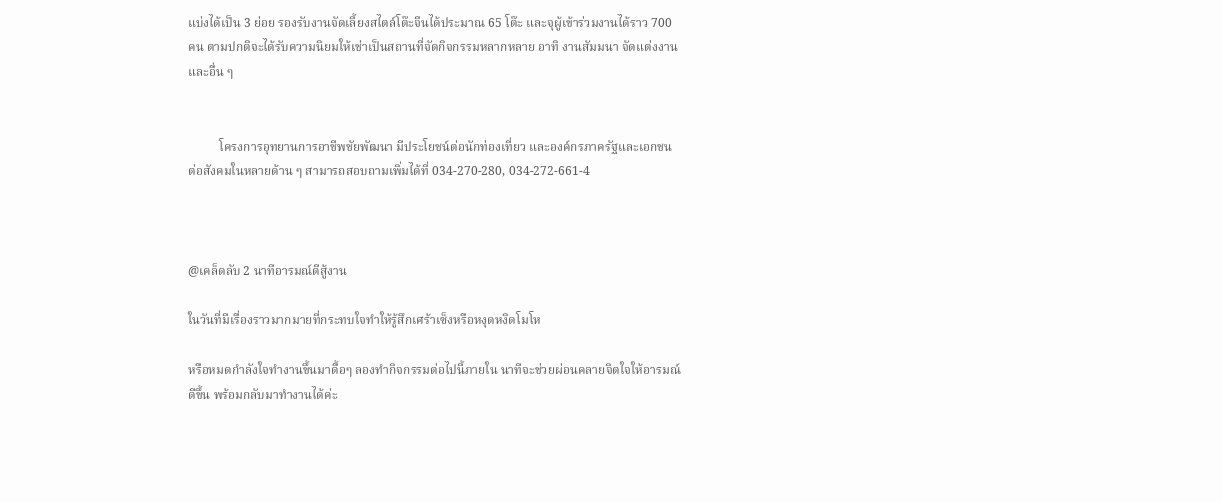แบ่งได้เป็น 3 ย่อย รองรับงานจัดเลี้ยงสไตล์โต๊ะจีนได้ประมาณ 65 โต๊ะ และจุผู้เข้าร่วมงานได้ราว 700 คน ตามปกติจะได้รับความนิยมให้เช่าเป็นสถานที่จัดกิจกรรมหลากหลาย อาทิ งานสัมมนา จัดแต่งงาน และอื่น ๆ


          โครงการอุทยานการอาชีพชัยพัฒนา มีประโยชน์ต่อนักท่องเที่ยว และองค์กรภาครัฐและเอกชน ต่อสังคมในหลายด้าน ๆ สามารถสอบถามเพิ่มได้ที่ 034-270-280, 034-272-661-4



@เคล็ดลับ 2 นาทีอารมณ์ดีสู้งาน

ในวันที่มีเรื่องราวมากมายที่กระทบใจทำให้รู้สึกเศร้าเซ็งหรือหงุดหงิดโมโห

หรือหมดกำลังใจทำงานขึ้นมาดื้อๆ ลองทำกิจกรรมต่อไปนี้ภายใน นาทีจะช่วยผ่อนคลายจิตใจให้อารมณ์ดีขึ้น พร้อมกลับมาทำงานได้ค่ะ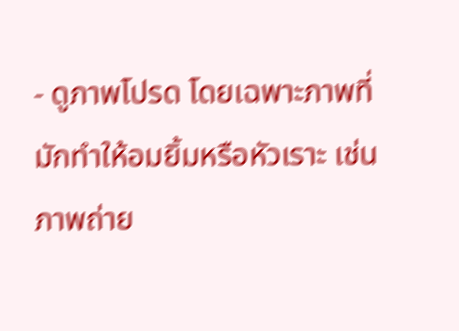- ดูภาพโปรด โดยเฉพาะภาพที่มักทำให้อมยิ้มหรือหัวเราะ เช่น ภาพถ่าย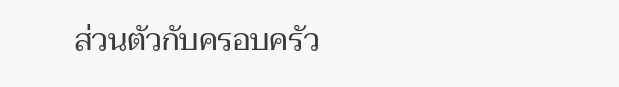ส่วนตัวกับครอบครัว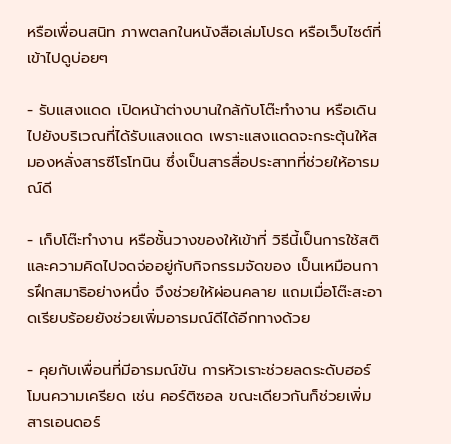หรือเพื่อนสนิท ภาพตลกในหนังสือเล่มโปรด หรือเว็บไซต์ที่เข้าไปดูบ่อยๆ

- รับแสงแดด เปิดหน้าต่างบานใกล้กับโต๊ะทำงาน หรือเดินไปยังบริเวณที่ได้รับแสงแดด เพราะแสงแดดจะกระตุ้นให้สมองหลั่งสารซีโรโทนิน ซึ่งเป็นสารสื่อประสาทที่ช่วยให้อารมณ์ดี

- เก็บโต๊ะทำงาน หรือชั้นวางของให้เข้าที่ วิธีนี้เป็นการใช้สติและความคิดไปจดจ่ออยู่กับกิจกรรมจัดของ เป็นเหมือนการฝึกสมาธิอย่างหนึ่ง จึงช่วยให้ผ่อนคลาย แถมเมื่อโต๊ะสะอาดเรียบร้อยยังช่วยเพิ่มอารมณ์ดีได้อีกทางด้วย

- คุยกับเพื่อนที่มีอารมณ์ขัน การหัวเราะช่วยลดระดับฮอร์โมนความเครียด เช่น คอร์ติซอล ขณะเดียวกันก็ช่วยเพิ่มสารเอนดอร์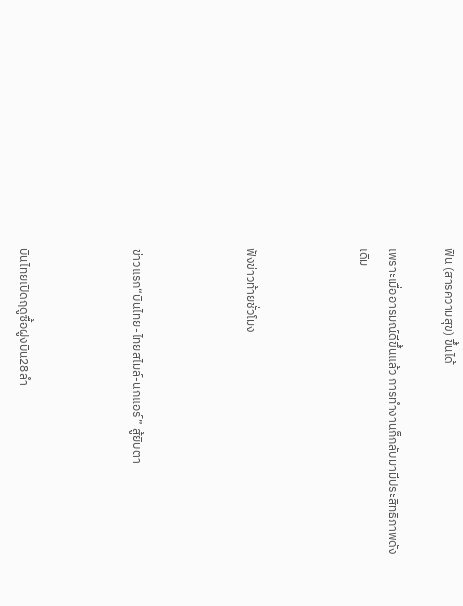ฟิน (สารความสุข) ขึ้นได้

เพราะเมื่ออารมณ์ดีขึ้นแล้ว การทำงานก็กลับมามีประสิทธิภาพดังเดิม



ฟังข่าวท้ายชั่วโมง



ข่าวแรก“บินไทย-ไทยสไมล์-นกแอร์” สู้ยิบตา



บินไทยเปิดฤดูซื้อฝูงบิน28ลำ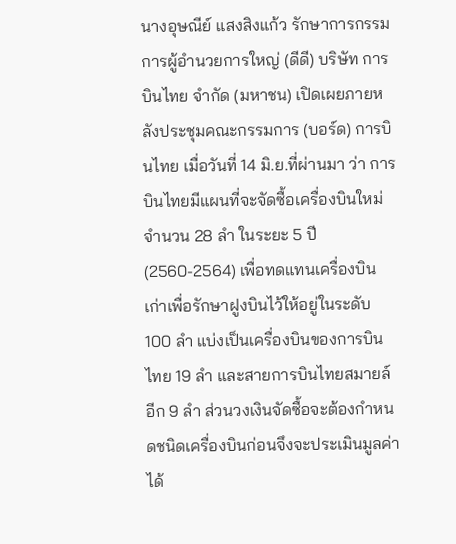นางอุษณีย์ แสงสิงแก้ว รักษาการกรรมการผู้อำนวยการใหญ่ (ดีดี) บริษัท การบินไทย จำกัด (มหาชน) เปิดเผยภายหลังประชุมคณะกรรมการ (บอร์ด) การบินไทย เมื่อวันที่ 14 มิ.ย.ที่ผ่านมา ว่า การบินไทยมีแผนที่จะจัดซื้อเครื่องบินใหม่จำนวน 28 ลำ ในระยะ 5 ปี (2560-2564) เพื่อทดแทนเครื่องบินเก่าเพื่อรักษาฝูงบินไว้ให้อยู่ในระดับ 100 ลำ แบ่งเป็นเครื่องบินของการบินไทย 19 ลำ และสายการบินไทยสมายล์อีก 9 ลำ ส่วนวงเงินจัดซื้อจะต้องกำหนดชนิดเครื่องบินก่อนจึงจะประเมินมูลค่าได้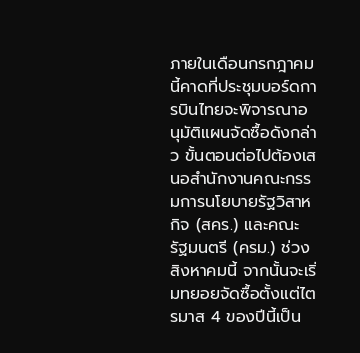ภายในเดือนกรกฎาคมนี้คาดที่ประชุมบอร์ดการบินไทยจะพิจารณาอนุมัติแผนจัดซื้อดังกล่าว ขั้นตอนต่อไปต้องเสนอสำนักงานคณะกรรมการนโยบายรัฐวิสาหกิจ (สคร.) และคณะรัฐมนตรี (ครม.) ช่วงสิงหาคมนี้ จากนั้นจะเริ่มทยอยจัดซื้อตั้งแต่ไตรมาส 4 ของปีนี้เป็น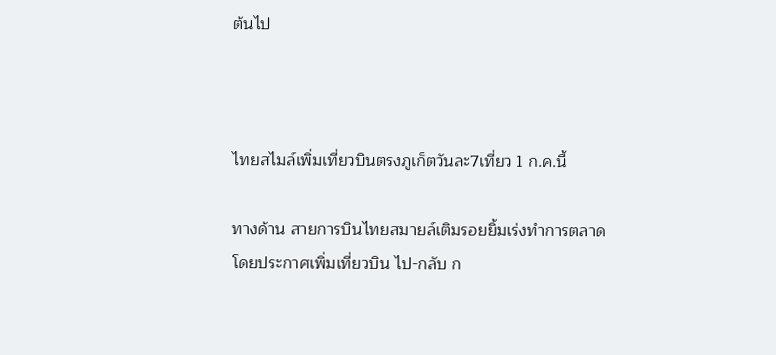ต้นไป



ไทยสไมล์เพิ่มเที่ยวบินตรงภูเก็ตวันละ7เที่ยว 1 ก.ค.นี้

ทางด้าน สายการบินไทยสมายล์เติมรอยยิ้มเร่งทำการตลาด โดยประกาศเพิ่มเที่ยวบิน ไป-กลับ ก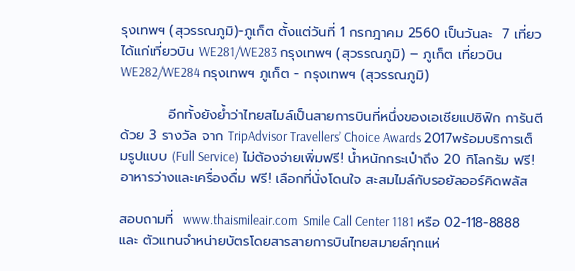รุงเทพฯ (สุวรรณภูมิ)-ภูเก็ต ตั้งแต่วันที่ 1 กรกฎาคม 2560 เป็นวันละ  7 เที่ยว ได้แก่เที่ยวบิน WE281/WE283 กรุงเทพฯ (สุวรรณภูมิ) – ภูเก็ต เที่ยวบิน WE282/WE284 กรุงเทพฯ ภูเก็ต - กรุงเทพฯ (สุวรรณภูมิ)

          อีกทั้งยังย้ำว่าไทยสไมล์เป็นสายการบินที่หนึ่งของเอเชียแปซิฟิก การันตีด้วย 3 รางวัล จาก TripAdvisor Travellers’ Choice Awards 2017พร้อมบริการเต็มรูปแบบ (Full Service) ไม่ต้องจ่ายเพิ่มฟรี! น้ำหนักกระเป๋าถึง 20 กิโลกรัม ฟรี! อาหารว่างและเครื่องดื่ม ฟรี! เลือกที่นั่งโดนใจ สะสมไมล์กับรอยัลออร์คิดพลัส

สอบถามที่  www.thaismileair.com  Smile Call Center 1181 หรือ 02-118-8888 และ ตัวแทนจำหน่ายบัตรโดยสารสายการบินไทยสมายล์ทุกแห่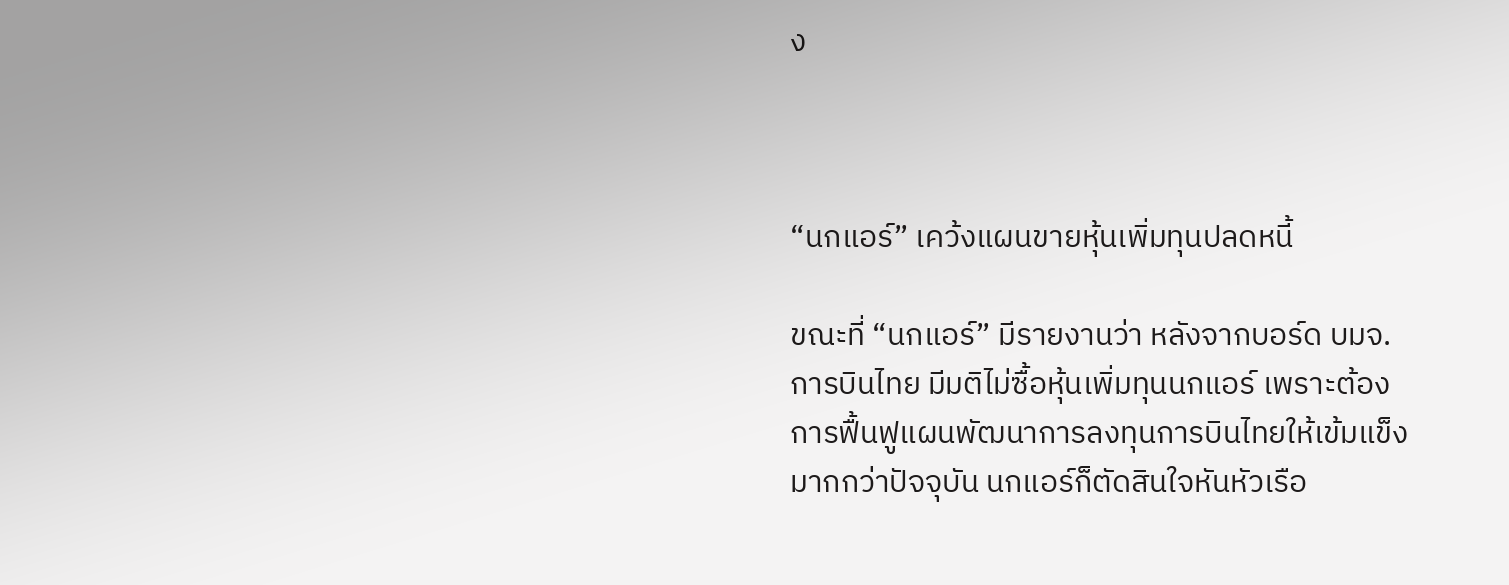ง



“นกแอร์” เคว้งแผนขายหุ้นเพิ่มทุนปลดหนี้

ขณะที่ “นกแอร์” มีรายงานว่า หลังจากบอร์ด บมจ.การบินไทย มีมติไม่ซื้อหุ้นเพิ่มทุนนกแอร์ เพราะต้องการฟื้นฟูแผนพัฒนาการลงทุนการบินไทยให้เข้มแข็งมากกว่าปัจจุบัน นกแอร์ก็ตัดสินใจหันหัวเรือ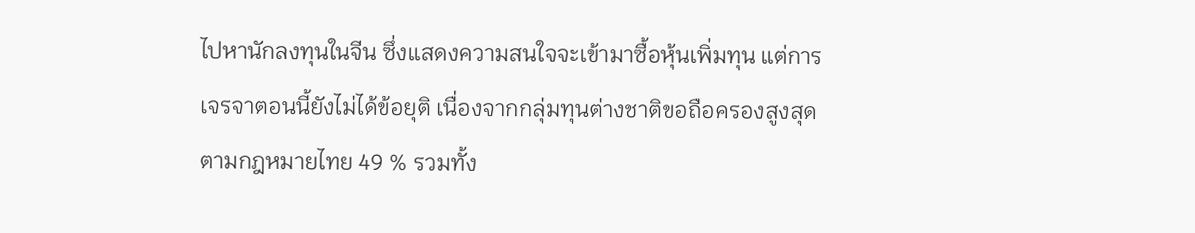ไปหานักลงทุนในจีน ซึ่งแสดงความสนใจจะเข้ามาซื้อหุ้นเพิ่มทุน แต่การเจรจาตอนนี้ยังไม่ได้ข้อยุติ เนื่องจากกลุ่มทุนต่างชาติขอถือครองสูงสุดตามกฎหมายไทย 49 % รวมทั้ง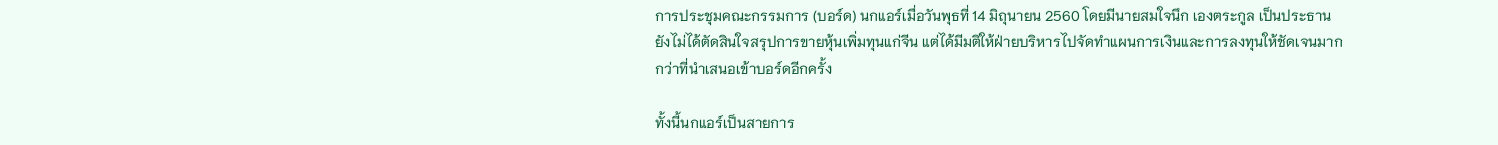การประชุมคณะกรรมการ (บอร์ด) นกแอร์เมื่อวันพุธที่ 14 มิถุนายน 2560 โดยมีนายสมใจนึก เองตระกูล เป็นประธาน ยังไม่ได้ตัดสินใจสรุปการขายหุ้นเพิ่มทุนแก่จีน แต่ได้มีมติให้ฝ่ายบริหารไปจัดทำแผนการเงินและการลงทุนให้ชัดเจนมากกว่าที่นำเสนอเข้าบอร์ดอีกครั้ง

ทั้งนี้นกแอร์เป็นสายการ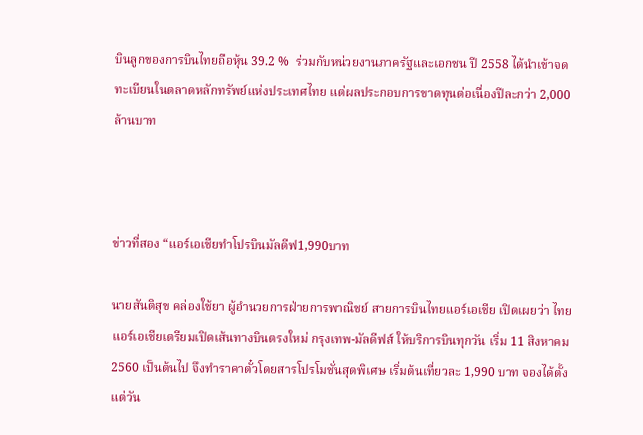บินลูกของการบินไทยถือหุ้น 39.2 %  ร่วมกับหน่วยงานภาครัฐและเอกชน ปี 2558 ได้นำเข้าจดทะเบียนในตลาดหลักทรัพย์แห่งประเทศไทย แต่ผลประกอบการขาดทุนต่อเนื่องปีละกว่า 2,000 ล้านบาท



ข่าวที่สอง “แอร์เอเชียทำโปรบินมัลดีฟ1,990บาท

นายสันติสุข คล่องใช้ยา ผู้อำนวยการฝ่ายการพาณิชย์ สายการบินไทยแอร์เอเชีย เปิดเผยว่า ไทยแอร์เอเชียเตรียมเปิดเส้นทางบินตรงใหม่ กรุงเทพ-มัลดีฟส์ ให้บริการบินทุกวัน เริ่ม 11 สิงหาคม 2560 เป็นต้นไป จึงทำราคาตั๋วโดยสารโปรโมชั่นสุดพิเศษ เริ่มต้นเที่ยวละ 1,990 บาท จองได้ตั้งแต่วัน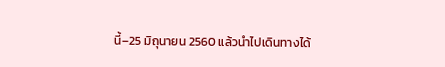นี้–25 มิถุนายน 2560 แล้วนำไปเดินทางได้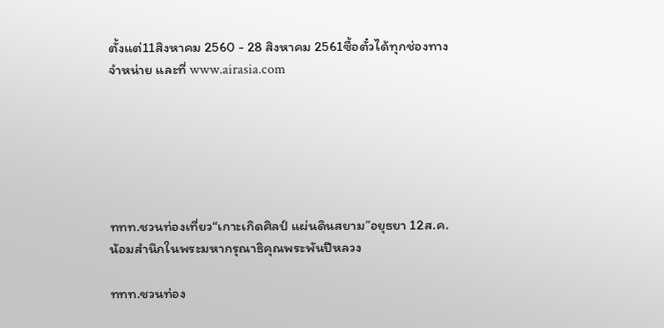ตั้งแต่11สิงหาคม 2560 - 28 สิงหาคม 2561ซื้อตั๋วได้ทุกช่องทางจำหน่าย และที่ www.airasia.com






ททท.ชวนท่องเที่ยว“เกาะเกิดศิลป์ แผ่นดินสยาม”อยุธยา 12ส.ค.น้อมสำนึกในพระมหากรุณาธิคุณพระพันปีหลวง

ททท.ชวนท่อง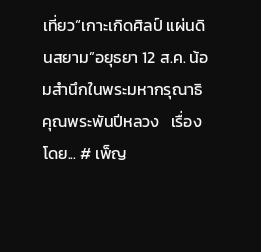เที่ยว“เกาะเกิดศิลป์ แผ่นดินสยาม”อยุธยา 12 ส.ค. น้อมสำนึกในพระมหากรุณาธิคุณพระพันปีหลวง   เรื่องโดย... # เพ็ญ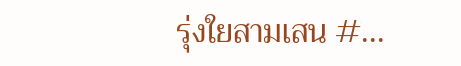รุ่งใยสามเสน #...